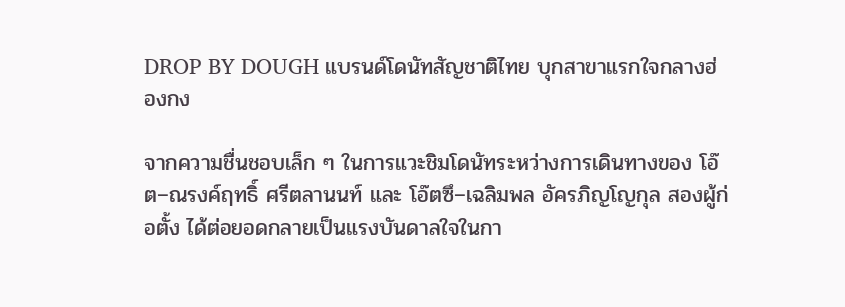DROP BY DOUGH แบรนด์โดนัทสัญชาติไทย บุกสาขาแรกใจกลางฮ่องกง

จากความชื่นชอบเล็ก ๆ ในการแวะชิมโดนัทระหว่างการเดินทางของ โอ๊ต–ณรงค์ฤทธิ์ ศรีตลานนท์ และ โอ๊ตซึ–เฉลิมพล อัครภิญโญกุล สองผู้ก่อตั้ง ได้ต่อยอดกลายเป็นแรงบันดาลใจในกา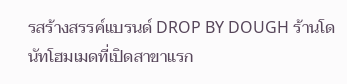รสร้างสรรค์แบรนด์ DROP BY DOUGH ร้านโดนัทโฮมเมดที่เปิดสาขาแรก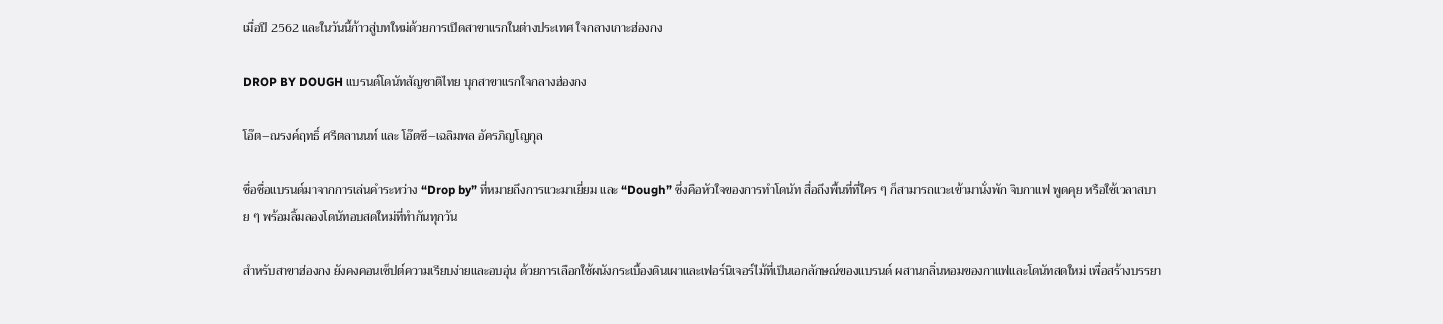เมื่อปี 2562 และในวันนี้ก้าวสู่บทใหม่ด้วยการเปิดสาขาแรกในต่างประเทศ ใจกลางเกาะฮ่องกง

DROP BY DOUGH แบรนด์โดนัทสัญชาติไทย บุกสาขาแรกใจกลางฮ่องกง

โอ๊ต–ณรงค์ฤทธิ์ ศรีตลานนท์ และ โอ๊ตซึ–เฉลิมพล อัครภิญโญกุล

ชื่อชื่อแบรนด์มาจากการเล่นคำระหว่าง “Drop by” ที่หมายถึงการแวะมาเยี่ยม และ “Dough” ซึ่งคือหัวใจของการทำโดนัท สื่อถึงพื้นที่ที่ใคร ๆ ก็สามารถแวะเข้ามานั่งพัก จิบกาแฟ พูดคุย หรือใช้เวลาสบาย ๆ พร้อมลิ้มลองโดนัทอบสดใหม่ที่ทำกันทุกวัน

สำหรับสาขาฮ่องกง ยังคงคอนเซ็ปต์ความเรียบง่ายและอบอุ่น ด้วยการเลือกใช้ผนังกระเบื้องดินเผาและเฟอร์นิเจอร์ไม้ที่เป็นเอกลักษณ์ของแบรนด์ ผสานกลิ่นหอมของกาแฟและโดนัทสดใหม่ เพื่อสร้างบรรยา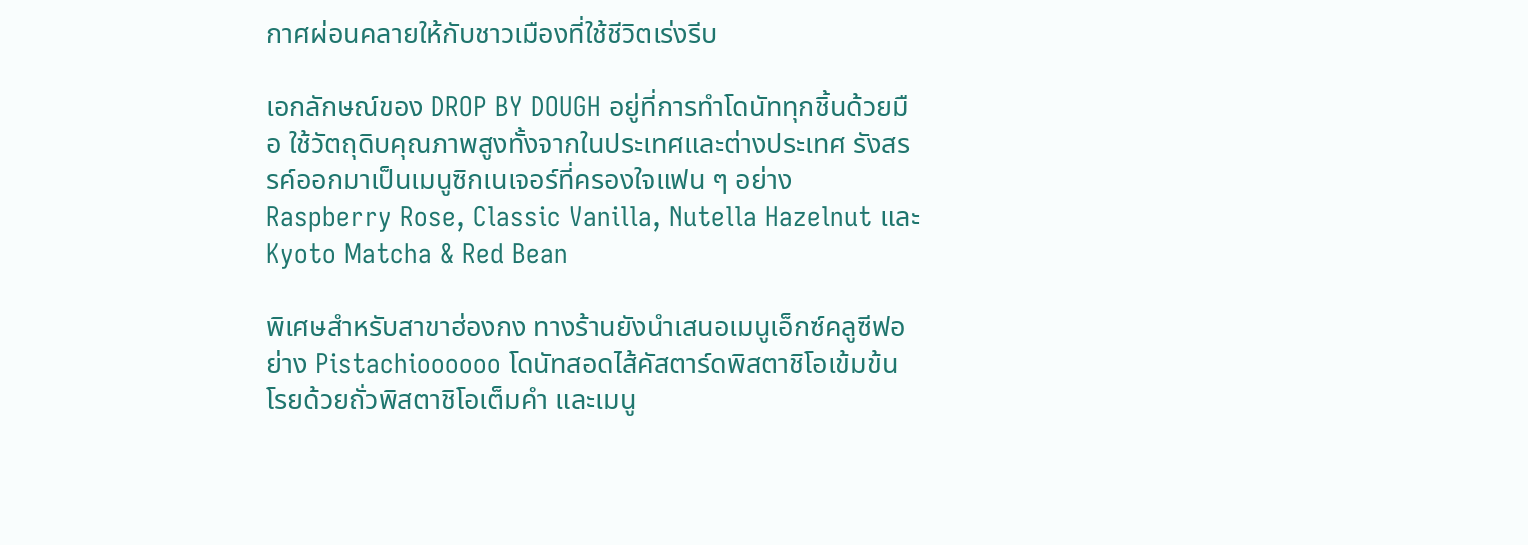กาศผ่อนคลายให้กับชาวเมืองที่ใช้ชีวิตเร่งรีบ

เอกลักษณ์ของ DROP BY DOUGH อยู่ที่การทำโดนัททุกชิ้นด้วยมือ ใช้วัตถุดิบคุณภาพสูงทั้งจากในประเทศและต่างประเทศ รังสรรค์ออกมาเป็นเมนูซิกเนเจอร์ที่ครองใจแฟน ๆ อย่าง Raspberry Rose, Classic Vanilla, Nutella Hazelnut และ Kyoto Matcha & Red Bean

พิเศษสำหรับสาขาฮ่องกง ทางร้านยังนำเสนอเมนูเอ็กซ์คลูซีฟอย่าง Pistachioooooo โดนัทสอดไส้คัสตาร์ดพิสตาชิโอเข้มข้น โรยด้วยถั่วพิสตาชิโอเต็มคำ และเมนู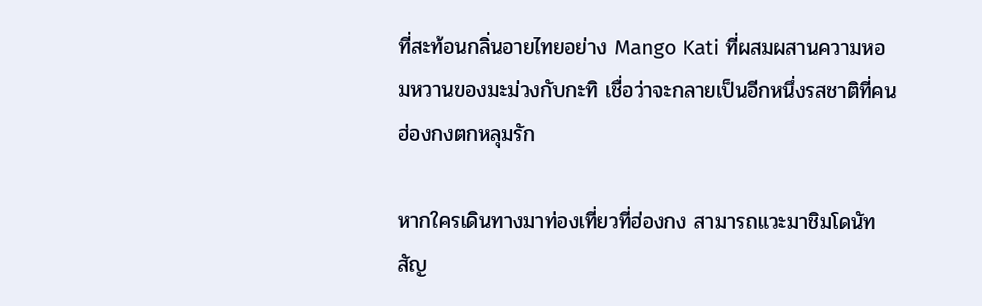ที่สะท้อนกลิ่นอายไทยอย่าง Mango Kati ที่ผสมผสานความหอมหวานของมะม่วงกับกะทิ เชื่อว่าจะกลายเป็นอีกหนึ่งรสชาติที่คนฮ่องกงตกหลุมรัก

หากใครเดินทางมาท่องเที่ยวที่ฮ่องกง สามารถแวะมาชิมโดนัทสัญ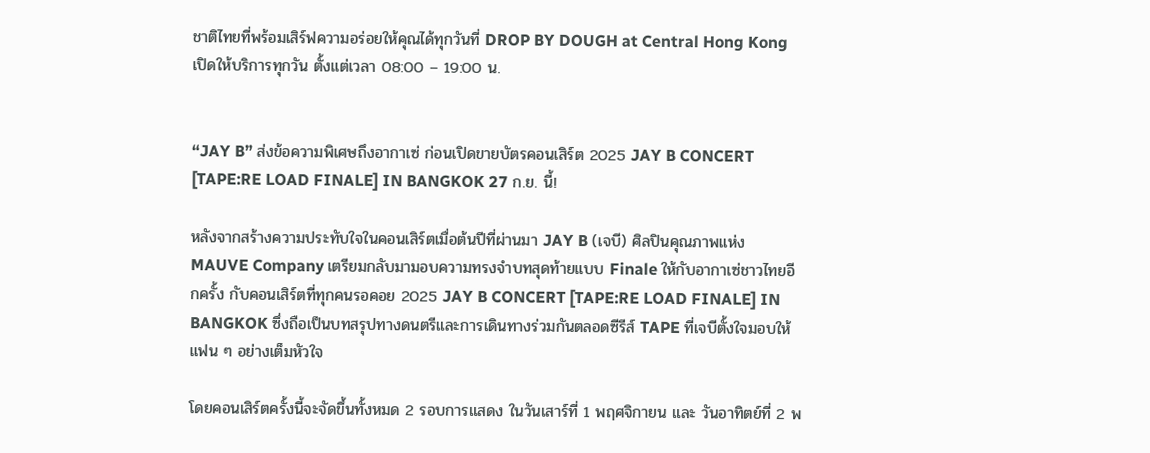ชาติไทยที่พร้อมเสิร์ฟความอร่อยให้คุณได้ทุกวันที่ DROP BY DOUGH at Central Hong Kong เปิดให้บริการทุกวัน ตั้งแต่เวลา 08:00 – 19:00 น.


“JAY B” ส่งข้อความพิเศษถึงอากาเซ่ ก่อนเปิดขายบัตรคอนเสิร์ต 2025 JAY B CONCERT [TAPE:RE LOAD FINALE] IN BANGKOK 27 ก.ย. นี้!

หลังจากสร้างความประทับใจในคอนเสิร์ตเมื่อต้นปีที่ผ่านมา JAY B (เจบี) ศิลปินคุณภาพแห่ง MAUVE Company เตรียมกลับมามอบความทรงจำบทสุดท้ายแบบ Finale ให้กับอากาเซ่ชาวไทยอีกครั้ง กับคอนเสิร์ตที่ทุกคนรอคอย 2025 JAY B CONCERT [TAPE:RE LOAD FINALE] IN BANGKOK ซึ่งถือเป็นบทสรุปทางดนตรีและการเดินทางร่วมกันตลอดซีรีส์ TAPE ที่เจบีตั้งใจมอบให้แฟน ๆ อย่างเต็มหัวใจ

โดยคอนเสิร์ตครั้งนี้จะจัดขึ้นทั้งหมด 2 รอบการแสดง ในวันเสาร์ที่ 1 พฤศจิกายน และ วันอาทิตย์ที่ 2 พ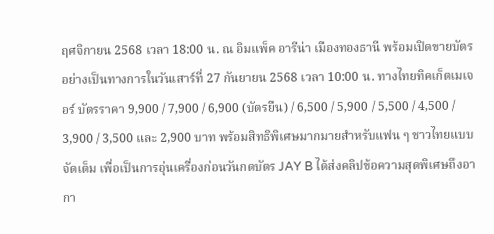ฤศจิกายน 2568 เวลา 18:00 น. ณ อิมแพ็ค อารีน่า เมืองทองธานี พร้อมเปิดขายบัตรอย่างเป็นทางการในวันเสาร์ที่ 27 กันยายน 2568 เวลา 10:00 น. ทางไทยทิคเก็ตเมเจอร์ บัตรราคา 9,900 / 7,900 / 6,900 (บัตรยืน) / 6,500 / 5,900 / 5,500 / 4,500 / 3,900 / 3,500 และ 2,900 บาท พร้อมสิทธิพิเศษมากมายสำหรับแฟน ๆ ชาวไทยแบบจัดเต็ม เพื่อเป็นการอุ่นเครื่องก่อนวันกดบัตร JAY B ได้ส่งคลิปข้อความสุดพิเศษถึงอากา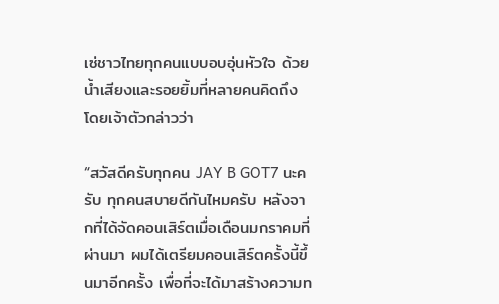เซ่ชาวไทยทุกคนแบบอบอุ่นหัวใจ ด้วยน้ำเสียงและรอยยิ้มที่หลายคนคิดถึง โดยเจ้าตัวกล่าวว่า

“สวัสดีครับทุกคน JAY B GOT7 นะครับ ทุกคนสบายดีกันไหมครับ หลังจากที่ได้จัดคอนเสิร์ตเมื่อเดือนมกราคมที่ผ่านมา ผมได้เตรียมคอนเสิร์ตครั้งนี้ขึ้นมาอีกครั้ง เพื่อที่จะได้มาสร้างความท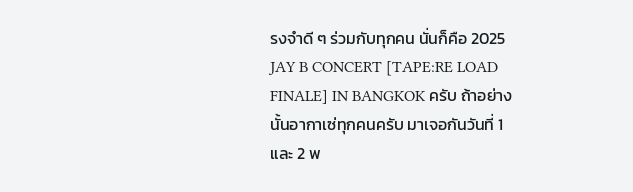รงจำดี ๆ ร่วมกับทุกคน นั่นก็คือ 2025 JAY B CONCERT [TAPE:RE LOAD FINALE] IN BANGKOK ครับ ถ้าอย่างนั้นอากาเซ่ทุกคนครับ มาเจอกันวันที่ 1 และ 2 พ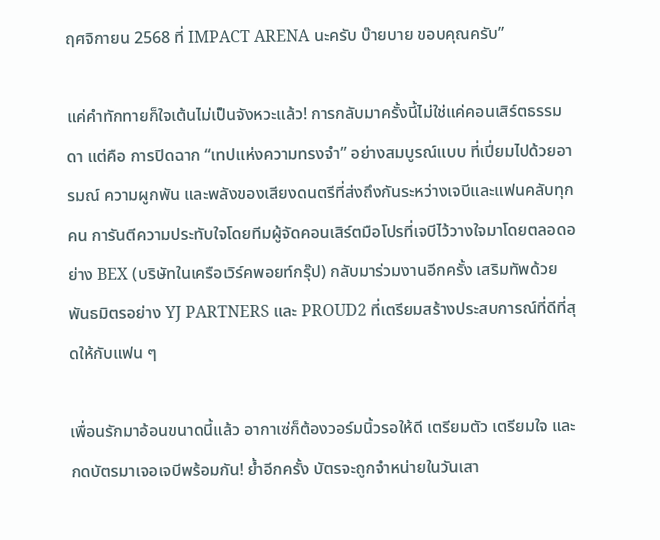ฤศจิกายน 2568 ที่ IMPACT ARENA นะครับ บ๊ายบาย ขอบคุณครับ”

แค่คำทักทายก็ใจเต้นไม่เป็นจังหวะแล้ว! การกลับมาครั้งนี้ไม่ใช่แค่คอนเสิร์ตธรรมดา แต่คือ การปิดฉาก “เทปแห่งความทรงจำ” อย่างสมบูรณ์แบบ ที่เปี่ยมไปด้วยอารมณ์ ความผูกพัน และพลังของเสียงดนตรีที่ส่งถึงกันระหว่างเจบีและแฟนคลับทุกคน การันตีความประทับใจโดยทีมผู้จัดคอนเสิร์ตมือโปรที่เจบีไว้วางใจมาโดยตลอดอย่าง BEX (บริษัทในเครือเวิร์คพอยท์กรุ๊ป) กลับมาร่วมงานอีกครั้ง เสริมทัพด้วยพันธมิตรอย่าง YJ PARTNERS และ PROUD2 ที่เตรียมสร้างประสบการณ์ที่ดีที่สุดให้กับแฟน ๆ

เพื่อนรักมาอ้อนขนาดนี้แล้ว อากาเซ่ก็ต้องวอร์มนิ้วรอให้ดี เตรียมตัว เตรียมใจ และกดบัตรมาเจอเจบีพร้อมกัน! ย้ำอีกครั้ง บัตรจะถูกจำหน่ายในวันเสา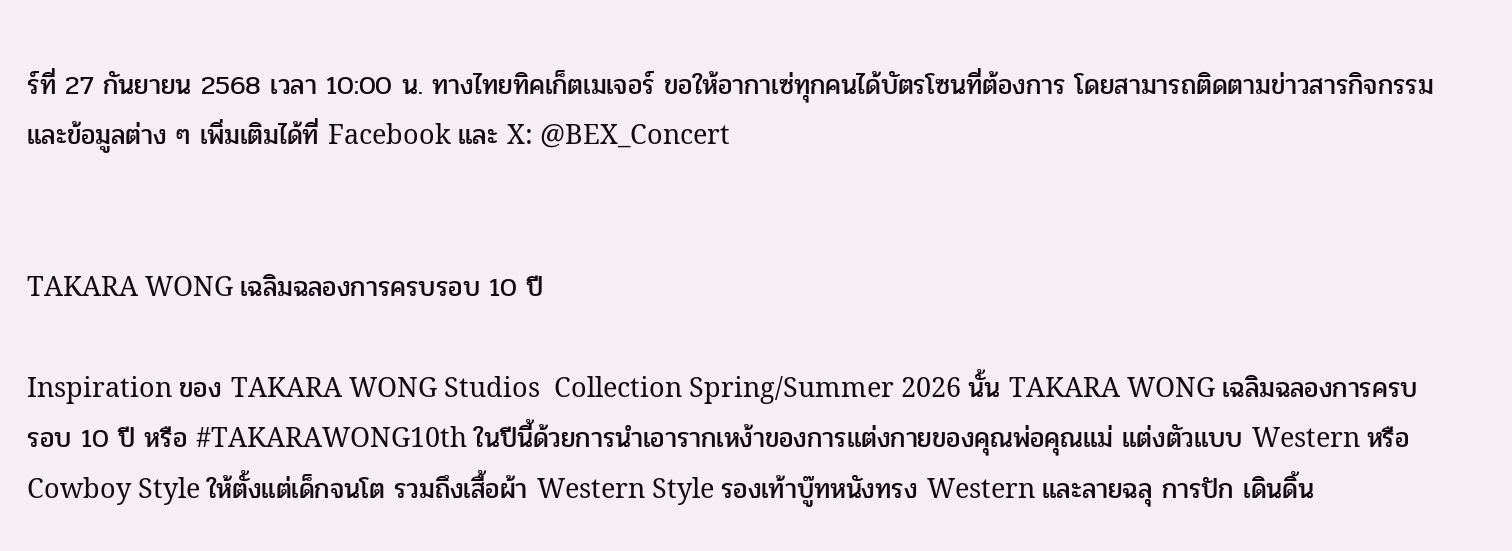ร์ที่ 27 กันยายน 2568 เวลา 10:00 น. ทางไทยทิคเก็ตเมเจอร์ ขอให้อากาเซ่ทุกคนได้บัตรโซนที่ต้องการ โดยสามารถติดตามข่าวสารกิจกรรมและข้อมูลต่าง ๆ เพิ่มเติมได้ที่ Facebook และ X: @BEX_Concert


TAKARA WONG เฉลิมฉลองการครบรอบ 10 ปี

Inspiration ของ TAKARA WONG Studios  Collection Spring/Summer 2026 นั้น TAKARA WONG เฉลิมฉลองการครบรอบ 10 ปี หรือ #TAKARAWONG10th ในปีนี้ด้วยการนำเอารากเหง้าของการแต่งกายของคุณพ่อคุณแม่ แต่งตัวแบบ Western หรือ Cowboy Style ให้ตั้งแต่เด็กจนโต รวมถึงเสื้อผ้า Western Style รองเท้าบู๊ทหนังทรง Western และลายฉลุ การปัก เดินดิ้น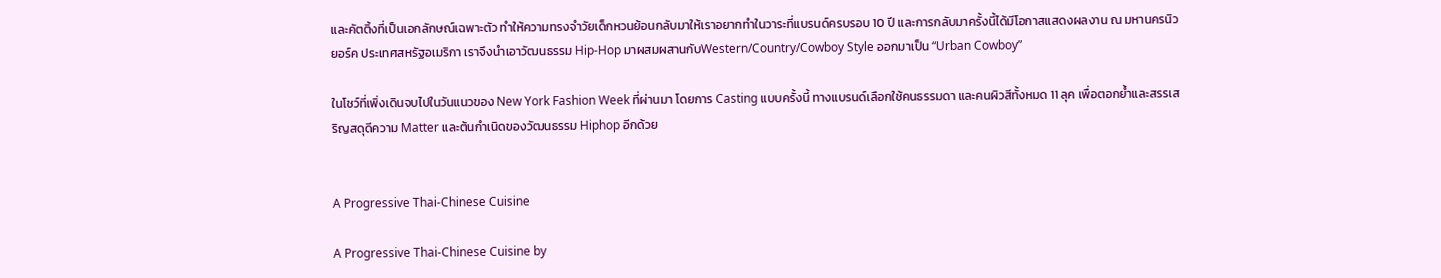และคัตติ้งที่เป็นเอกลักษณ์เฉพาะตัว ทำให้ความทรงจำวัยเด็กหวนย้อนกลับมาให้เราอยากทำในวาระที่แบรนด์ครบรอบ 10 ปี และการกลับมาครั้งนี้ได้มีโอกาสแสดงผลงาน ณ มหานครนิวยอร์ค ประเทศสหรัฐอเมริกา เราจึงนำเอาวัฒนธรรม Hip-Hop มาผสมผสานกับWestern/Country/Cowboy Style ออกมาเป็น “Urban Cowboy”

ในโชว์ที่เพิ่งเดินจบไปในวันแนวของ New York Fashion Week ที่ผ่านมา โดยการ Casting แบบครั้งนี้ ทางแบรนด์เลือกใช้คนธรรมดา และคนผิวสีทั้งหมด 11 ลุค เพื่อตอกย้ำและสรรเสริญสดุดีความ Matter และต้นกำเนิดของวัฒนธรรม Hiphop อีกด้วย


A Progressive Thai-Chinese Cuisine

A Progressive Thai-Chinese Cuisine by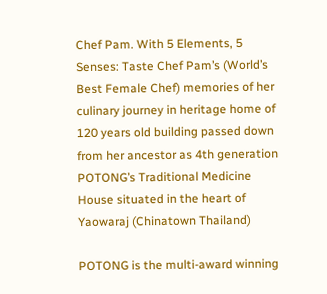Chef Pam. With 5 Elements, 5 Senses: Taste Chef Pam’s (World’s Best Female Chef) memories of her culinary journey in heritage home of 120 years old building passed down from her ancestor as 4th generation POTONG’s Traditional Medicine House situated in the heart of Yaowaraj (Chinatown Thailand)

POTONG is the multi-award winning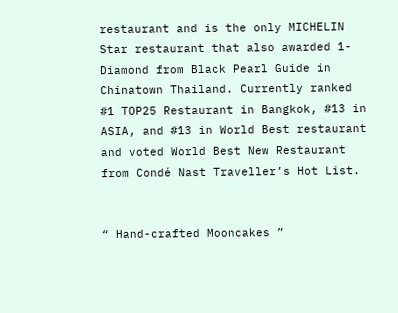restaurant and is the only MICHELIN Star restaurant that also awarded 1-Diamond from Black Pearl Guide in Chinatown Thailand. Currently ranked #1 TOP25 Restaurant in Bangkok, #13 in ASIA, and #13 in World Best restaurant and voted World Best New Restaurant from Condé Nast Traveller’s Hot List.


“ Hand-crafted Mooncakes ”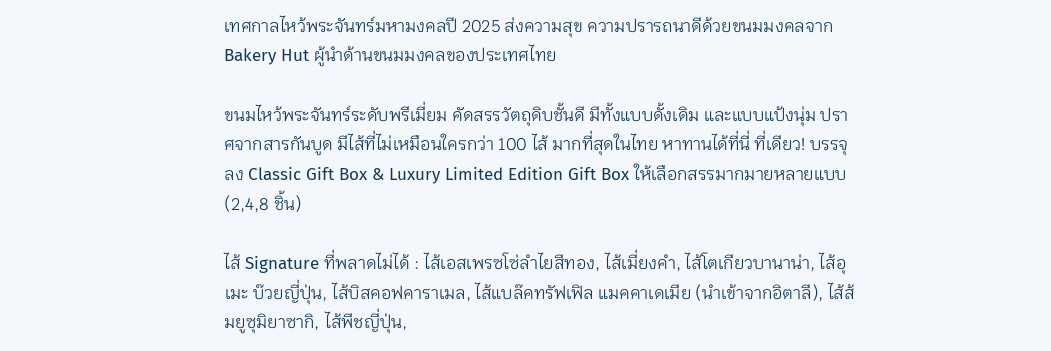เทศกาลไหว้พระจันทร์มหามงคลปี 2025 ส่งความสุข ความปรารถนาดีด้วยขนมมงคลจาก Bakery Hut ผู้นำด้านขนมมงคลของประเทศไทย

ขนมไหว้พระจันทร์ระดับพรีเมี่ยม คัดสรรวัตถุดิบชั้นดี มีทั้งแบบดั้งเดิม และแบบแป้งนุ่ม ปราศจากสารกันบูด มีไส้ที่ไม่เหมือนใครกว่า 100 ไส้ มากที่สุดในไทย หาทานได้ที่นี่ ที่เดียว! บรรจุลง Classic Gift Box & Luxury Limited Edition Gift Box ให้เลือกสรรมากมายหลายแบบ (2,4,8 ชิ้น)

ไส้ Signature ที่พลาดไม่ได้ : ไส้เอสเพรซโซ่ลำไยสีทอง, ไส้เมี่ยงคำ, ไส้โตเกียวบานาน่า, ไส้อุเมะ บ๊วยญี่ปุ่น, ไส้บิสคอฟคาราเมล, ไส้แบล๊คทรัฟเฟิล แมคคาเดเมีย (นำเข้าจากอิตาลี), ไส้ส้มยูซุมิยาซากิ, ไส้พีชญี่ปุ่น,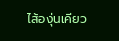ไส้องุ่นเคียว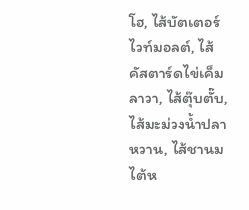โฮ, ไส้บัตเตอร์ไวท์มอลต์, ไส้คัสตาร์ดไข่เค็มลาวา, ไส้ตุ๊บตั๊บ, ไส้มะม่วงน้ำปลาหวาน, ไส้ชานมไต้ห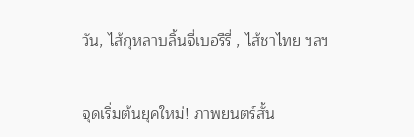วัน, ไส้กุหลาบลิ้นจี่เบอรืรี่ , ไส้ชาไทย ฯลฯ


จุดเริ่มต้นยุคใหม่! ภาพยนตร์สั้น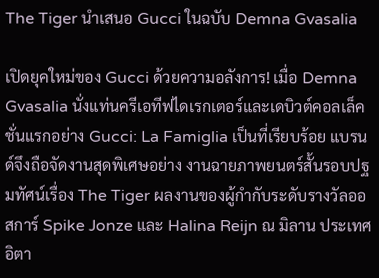The Tiger นำเสนอ Gucci ในฉบับ Demna Gvasalia

เปิดยุคใหม่ของ Gucci ด้วยความอลังการ! เมื่อ Demna Gvasalia นั่งแท่นครีเอทีฟไดเรกเตอร์และเดบิวต์คอลเล็คชั่นแรกอย่าง Gucci: La Famiglia เป็นที่เรียบร้อย แบรนด์จึงถือจัดงานสุดพิเศษอย่าง งานฉายภาพยนตร์สั้นรอบปฐมทัศน์เรื่อง The Tiger ผลงานของผู้กำกับระดับรางวัลออสการ์ Spike Jonze และ Halina Reijn ณ มิลาน ประเทศอิตา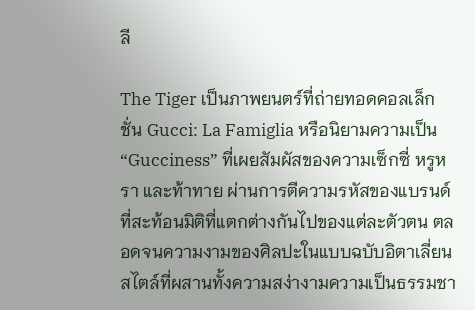ลี

The Tiger เป็นภาพยนตร์ที่ถ่ายทอดคอลเล็กชั่น Gucci: La Famiglia หรือนิยามความเป็น “Gucciness” ที่เผยสัมผัสของความเซ็กซี่ หรูหรา และท้าทาย ผ่านการตีความรหัสของแบรนด์ที่สะท้อนมิติที่แตกต่างกันไปของแต่ละตัวตน ตลอดจนความงามของศิลปะในแบบฉบับอิตาเลี่ยนสไตล์ที่ผสานทั้งความสง่างามความเป็นธรรมชา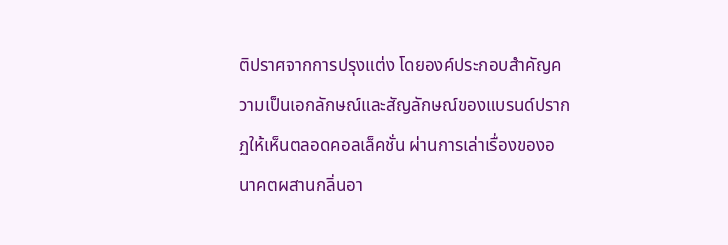ติปราศจากการปรุงแต่ง โดยองค์ประกอบสำคัญความเป็นเอกลักษณ์และสัญลักษณ์ของแบรนด์ปรากฏให้เห็นตลอดคอลเล็คชั่น ผ่านการเล่าเรื่องของอนาคตผสานกลิ่นอา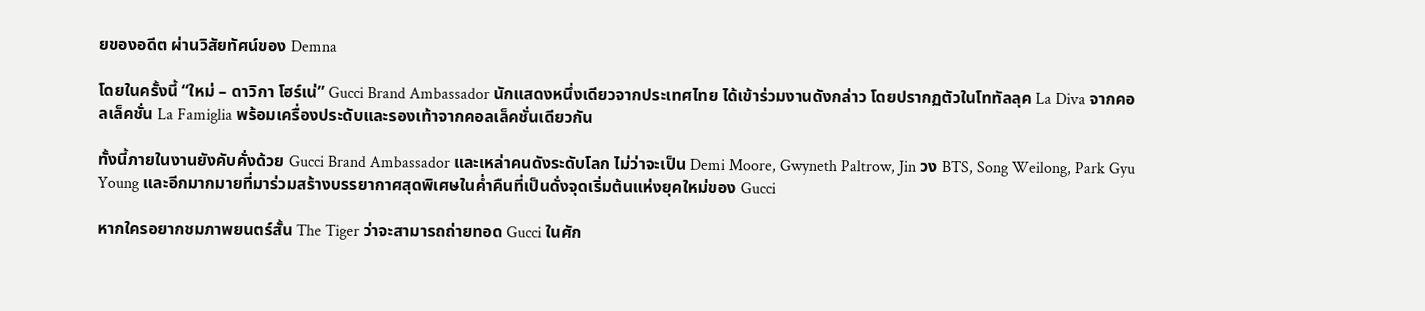ยของอดีต ผ่านวิสัยทัศน์ของ Demna

โดยในครั้งนี้ “ใหม่ – ดาวิกา โฮร์เน่” Gucci Brand Ambassador นักแสดงหนึ่งเดียวจากประเทศไทย ได้เข้าร่วมงานดังกล่าว โดยปรากฏตัวในโททัลลุค La Diva จากคอลเล็คชั่น La Famiglia พร้อมเครื่องประดับและรองเท้าจากคอลเล็คชั่นเดียวกัน

ทั้งนี้ภายในงานยังคับคั่งด้วย Gucci Brand Ambassador และเหล่าคนดังระดับโลก ไม่ว่าจะเป็น Demi Moore, Gwyneth Paltrow, Jin วง BTS, Song Weilong, Park Gyu Young และอีกมากมายที่มาร่วมสร้างบรรยากาศสุดพิเศษในค่ำคืนที่เป็นดั่งจุดเริ่มต้นแห่งยุคใหม่ของ Gucci

หากใครอยากชมภาพยนตร์สั้น The Tiger ว่าจะสามารถถ่ายทอด Gucci ในศัก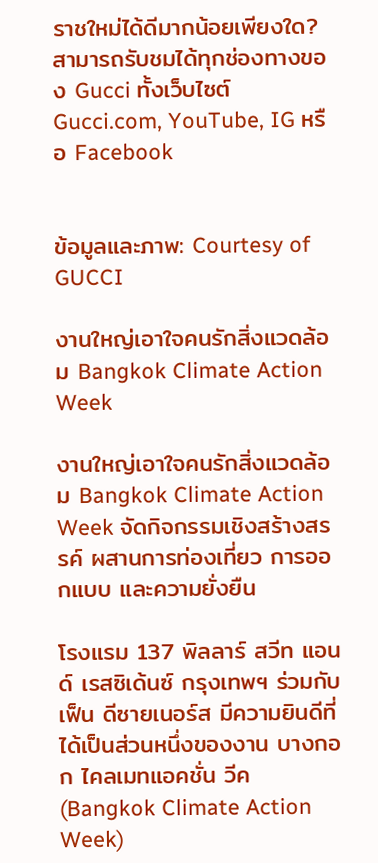ราชใหม่ได้ดีมากน้อยเพียงใด? สามารถรับชมได้ทุกช่องทางของ Gucci ทั้งเว็บไซต์ Gucci.com, YouTube, IG หรือ Facebook


ข้อมูลและภาพ: Courtesy of GUCCI

งานใหญ่เอาใจคนรักสิ่งแวดล้อม Bangkok Climate Action Week

งานใหญ่เอาใจคนรักสิ่งแวดล้อม Bangkok Climate Action Week จัดกิจกรรมเชิงสร้างสรรค์ ผสานการท่องเที่ยว การออกแบบ และความยั่งยืน

โรงแรม 137 พิลลาร์ สวีท แอนด์ เรสซิเด้นซ์ กรุงเทพฯ ร่วมกับ เฟ็น ดีซายเนอร์ส มีความยินดีที่ได้เป็นส่วนหนึ่งของงาน บางกอก ไคลเมทแอคชั่น วีค (Bangkok Climate Action Week)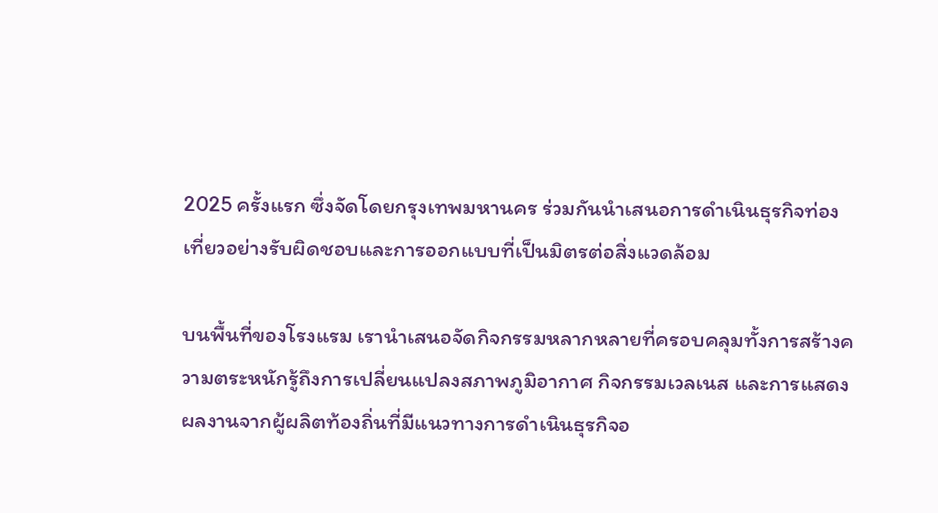2025 ครั้งแรก ซึ่งจัดโดยกรุงเทพมหานคร ร่วมกันนำเสนอการดำเนินธุรกิจท่องเที่ยวอย่างรับผิดชอบและการออกแบบที่เป็นมิตรต่อสิ่งแวดล้อม

บนพื้นที่ของโรงแรม เรานำเสนอจัดกิจกรรมหลากหลายที่ครอบคลุมทั้งการสร้างความตระหนักรู้ถึงการเปลี่ยนแปลงสภาพภูมิอากาศ กิจกรรมเวลเนส และการแสดงผลงานจากผู้ผลิตท้องถิ่นที่มีแนวทางการดำเนินธุรกิจอ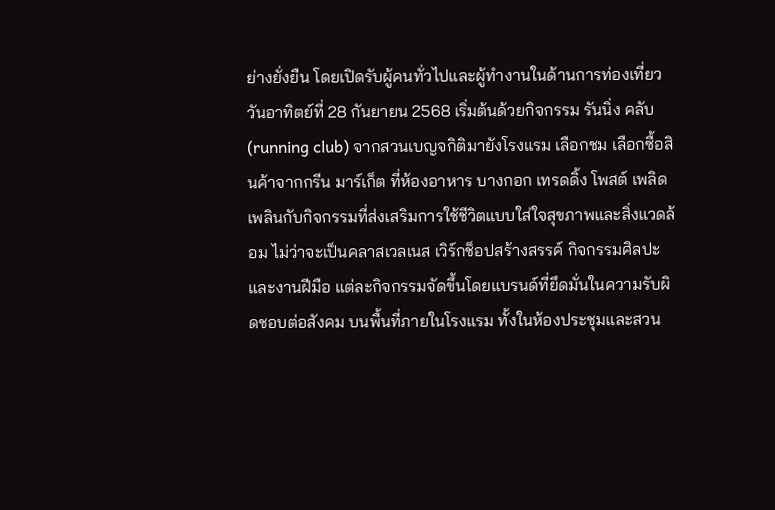ย่างยั่งยืน โดยเปิดรับผู้คนทั่วไปและผู้ทำงานในด้านการท่องเที่ยว วันอาทิตย์ที่ 28 กันยายน 2568 เริ่มต้นด้วยกิจกรรม รันนิ่ง คลับ (running club) จากสวนเบญจกิติมายังโรงแรม เลือกชม เลือกซื้อสินค้าจากกรีน มาร์เก็ต ที่ห้องอาหาร บางกอก เทรดดิ้ง โพสต์ เพลิดเพลินกับกิจกรรมที่ส่งเสริมการใช้ชีวิตแบบใส่ใจสุขภาพและสิ่งแวดล้อม ไม่ว่าจะเป็นคลาสเวลเนส เวิร์กช็อปสร้างสรรค์ กิจกรรมศิลปะและงานฝีมือ แต่ละกิจกรรมจัดขึ้นโดยแบรนด์ที่ยึดมั่นในความรับผิดชอบต่อสังคม บนพื้นที่ภายในโรงแรม ทั้งในห้องประชุมและสวน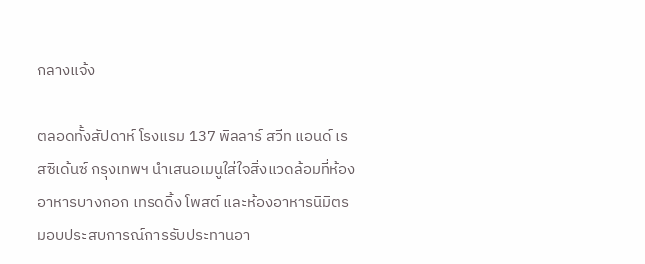กลางแจ้ง

ตลอดทั้งสัปดาห์ โรงแรม 137 พิลลาร์ สวีท แอนด์ เรสซิเด้นซ์ กรุงเทพฯ นำเสนอเมนูใส่ใจสิ่งแวดล้อมที่ห้องอาหารบางกอก เทรดดิ้ง โพสต์ และห้องอาหารนิมิตร มอบประสบการณ์การรับประทานอา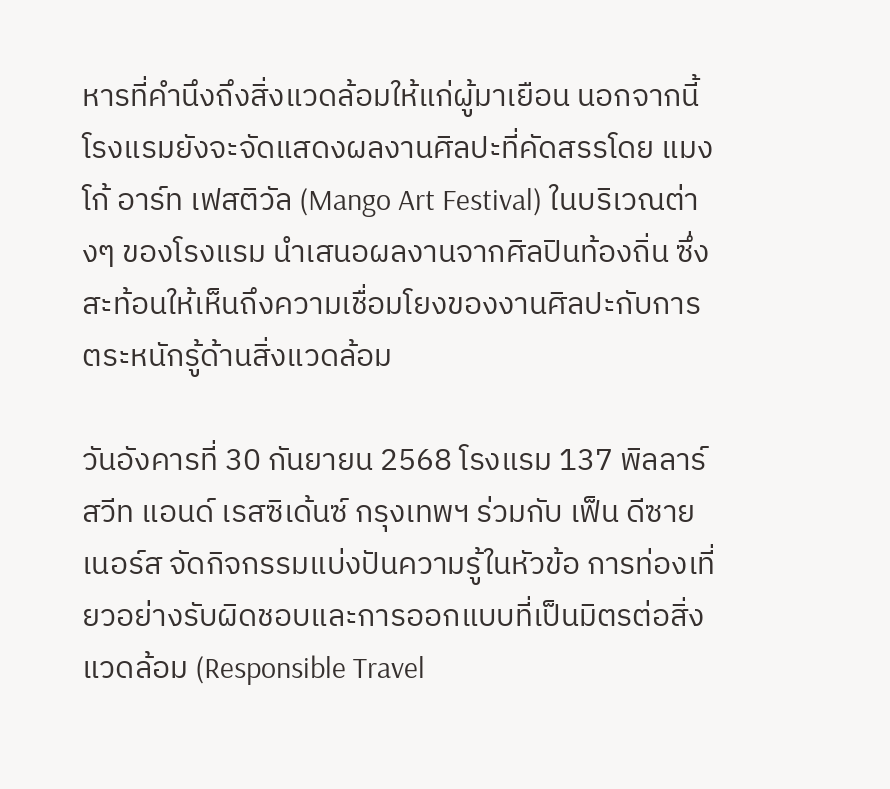หารที่คำนึงถึงสิ่งแวดล้อมให้แก่ผู้มาเยือน นอกจากนี้ โรงแรมยังจะจัดแสดงผลงานศิลปะที่คัดสรรโดย แมงโก้ อาร์ท เฟสติวัล (Mango Art Festival) ในบริเวณต่างๆ ของโรงแรม นำเสนอผลงานจากศิลปินท้องถิ่น ซึ่งสะท้อนให้เห็นถึงความเชื่อมโยงของงานศิลปะกับการตระหนักรู้ด้านสิ่งแวดล้อม

วันอังคารที่ 30 กันยายน 2568 โรงแรม 137 พิลลาร์ สวีท แอนด์ เรสซิเด้นซ์ กรุงเทพฯ ร่วมกับ เฟ็น ดีซายเนอร์ส จัดกิจกรรมแบ่งปันความรู้ในหัวข้อ การท่องเที่ยวอย่างรับผิดชอบและการออกแบบที่เป็นมิตรต่อสิ่งแวดล้อม (Responsible Travel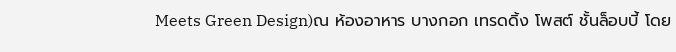Meets Green Design)ณ ห้องอาหาร บางกอก เทรดดิ้ง โพสต์ ชั้นล็อบบี้ โดย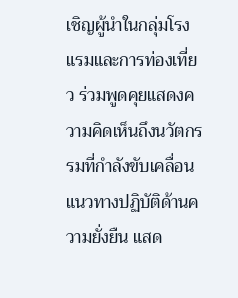เชิญผู้นำในกลุ่มโรงแรมและการท่องเที่ยว ร่วมพูดคุยแสดงความคิดเห็นถึงนวัตกรรมที่กำลังขับเคลื่อนแนวทางปฏิบัติด้านความยั่งยืน แสด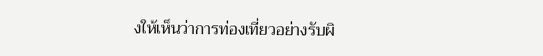งให้เห็นว่าการท่องเที่ยวอย่างรับผิ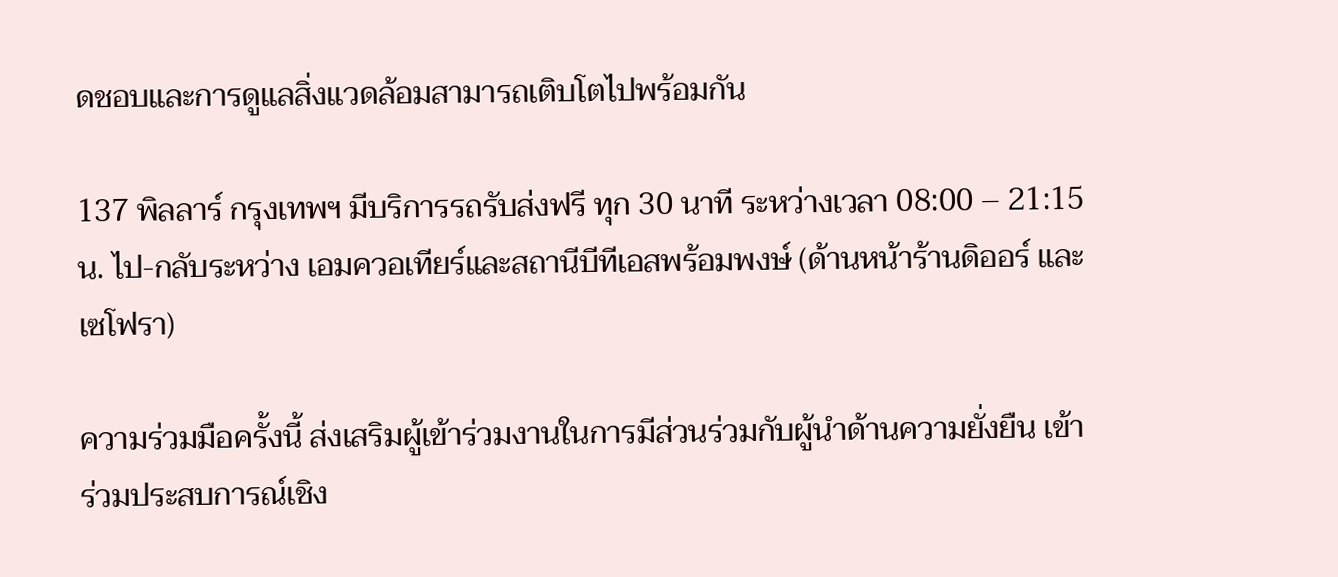ดชอบและการดูแลสิ่งแวดล้อมสามารถเติบโตไปพร้อมกัน

137 พิลลาร์ กรุงเทพฯ มีบริการรถรับส่งฟรี ทุก 30 นาที ระหว่างเวลา 08:00 – 21:15 น. ไป-กลับระหว่าง เอมควอเทียร์และสถานีบีทีเอสพร้อมพงษ์ (ด้านหน้าร้านดิออร์ และ เซโฟรา)

ความร่วมมือครั้งนี้ ส่งเสริมผู้เข้าร่วมงานในการมีส่วนร่วมกับผู้นำด้านความยั่งยืน เข้าร่วมประสบการณ์เชิง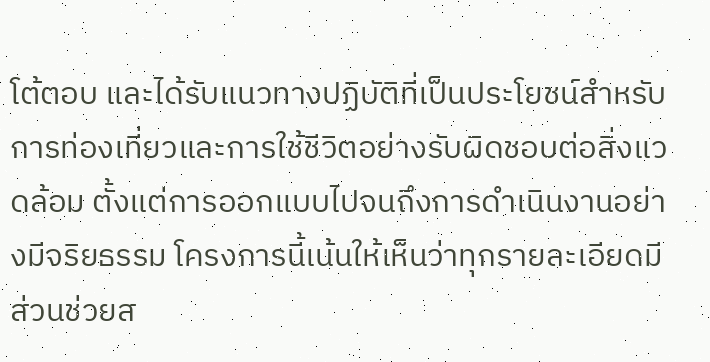โต้ตอบ และได้รับแนวทางปฏิบัติที่เป็นประโยชน์สำหรับการท่องเที่ยวและการใช้ชีวิตอย่างรับผิดชอบต่อสิ่งแวดล้อม ตั้งแต่การออกแบบไปจนถึงการดำเนินงานอย่างมีจริยธรรม โครงการนี้เน้นให้เห็นว่าทุกรายละเอียดมีส่วนช่วยส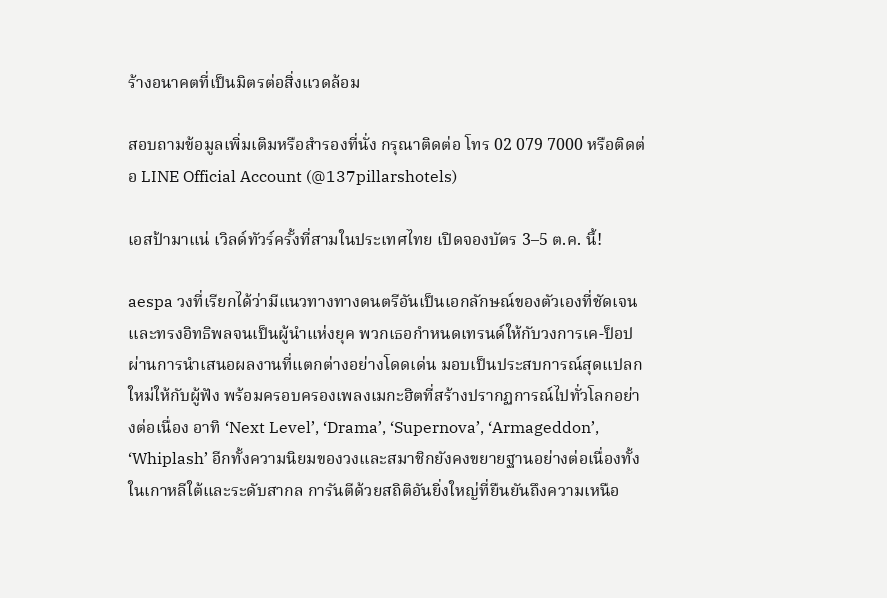ร้างอนาคตที่เป็นมิตรต่อสิ่งแวดล้อม

สอบถามข้อมูลเพิ่มเติมหรือสำรองที่นั่ง กรุณาติดต่อ โทร 02 079 7000 หรือติดต่อ LINE Official Account (@137pillarshotels)

เอสป้ามาแน่ เวิลด์ทัวร์ครั้งที่สามในประเทศไทย เปิดจองบัตร 3–5 ต.ค. นี้!

aespa วงที่เรียกได้ว่ามีแนวทางทางดนตรีอันเป็นเอกลักษณ์ของตัวเองที่ชัดเจนและทรงอิทธิพลจนเป็นผู้นำแห่งยุค พวกเธอกำหนดเทรนด์ให้กับวงการเค-ป็อป ผ่านการนำเสนอผลงานที่แตกต่างอย่างโดดเด่น มอบเป็นประสบการณ์สุดแปลกใหม่ให้กับผู้ฟัง พร้อมครอบครองเพลงเมกะฮิตที่สร้างปรากฏการณ์ไปทั่วโลกอย่างต่อเนื่อง อาทิ ‘Next Level’, ‘Drama’, ‘Supernova’, ‘Armageddon’, ‘Whiplash’ อีกทั้งความนิยมของวงและสมาชิกยังคงขยายฐานอย่างต่อเนื่องทั้งในเกาหลีใต้และระดับสากล การันตีด้วยสถิติอันยิ่งใหญ่ที่ยืนยันถึงความเหนือ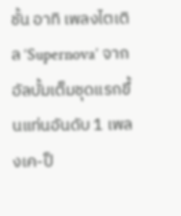ชั้น อาทิ เพลงไตเติล ‘Supernova’ จากอัลบั้มเต็มชุดแรกขึ้นแท่นอันดับ 1 เพลงเค-ป็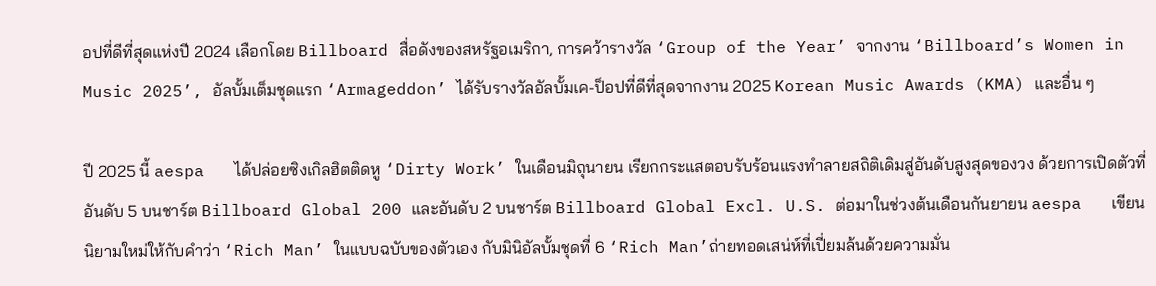อปที่ดีที่สุดแห่งปี 2024 เลือกโดย Billboard สื่อดังของสหรัฐอเมริกา, การคว้ารางวัล ‘Group of the Year’ จากงาน ‘Billboard’s Women in Music 2025’, อัลบั้มเต็มชุดแรก ‘Armageddon’ ได้รับรางวัลอัลบั้มเค-ป็อปที่ดีที่สุดจากงาน 2025 Korean Music Awards (KMA) และอื่น ๆ

ปี 2025 นี้ aespa   ได้ปล่อยซิงเกิลฮิตติดหู ‘Dirty Work’ ในเดือนมิถุนายน เรียกกระแสตอบรับร้อนแรงทำลายสถิติเดิมสู่อันดับสูงสุดของวง ด้วยการเปิดตัวที่อันดับ 5 บนชาร์ต Billboard Global 200 และอันดับ 2 บนชาร์ต Billboard Global Excl. U.S. ต่อมาในช่วงต้นเดือนกันยายน aespa   เขียนนิยามใหม่ให้กับคำว่า ‘Rich Man’ ในแบบฉบับของตัวเอง กับมินิอัลบั้มชุดที่ 6 ‘Rich Man’ถ่ายทอดเสน่ห์ที่เปี่ยมล้นด้วยความมั่น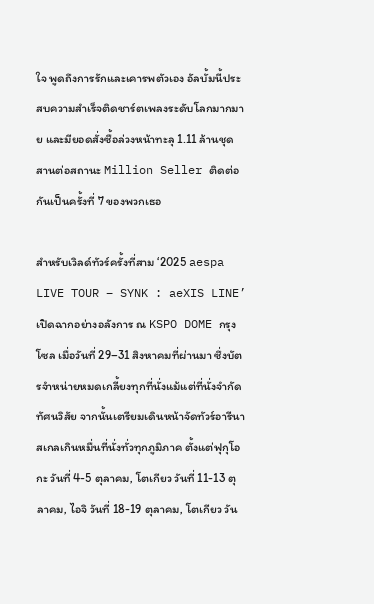ใจ พูดถึงการรักและเคารพตัวเอง อัลบั้มนี้ประสบความสำเร็จติดชาร์ตเพลงระดับโลกมากมาย และมียอดสั่งซื้อล่วงหน้าทะลุ 1.11 ล้านชุด สานต่อสถานะ Million Seller ติดต่อกันเป็นครั้งที่ 7 ของพวกเธอ

สำหรับเวิลด์ทัวร์ครั้งที่สาม ‘2025 aespa LIVE TOUR – SYNK : aeXIS LINE’ เปิดฉากอย่างอลังการ ณ KSPO DOME กรุงโซล เมื่อวันที่ 29–31 สิงหาคมที่ผ่านมา ซึ่งบัตรจำหน่ายหมดเกลี้ยงทุกที่นั่งแม้แต่ที่นั่งจำกัดทัศนวิสัย จากนั้นเตรียมเดินหน้าจัดทัวร์อารีนาสเกลเกินหมื่นที่นั่งทั่วทุกภูมิภาค ตั้งแต่ฟุกุโอกะ วันที่ 4-5 ตุลาคม, โตเกียว วันที่ 11-13 ตุลาคม, ไอจิ วันที่ 18-19 ตุลาคม, โตเกียว วัน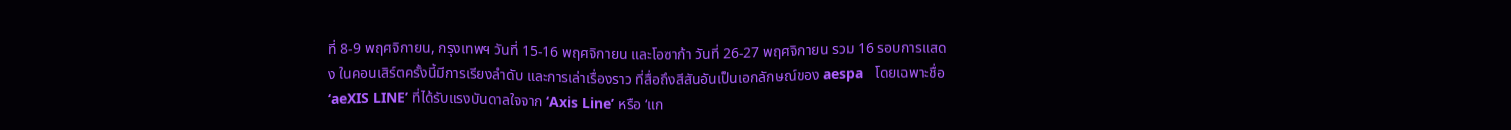ที่ 8-9 พฤศจิกายน, กรุงเทพฯ วันที่ 15-16 พฤศจิกายน และโอซาก้า วันที่ 26-27 พฤศจิกายน รวม 16 รอบการแสดง ในคอนเสิร์ตครั้งนี้มีการเรียงลำดับ และการเล่าเรื่องราว ที่สื่อถึงสีสันอันเป็นเอกลักษณ์ของ aespa   โดยเฉพาะชื่อ ‘aeXIS LINE’ ที่ได้รับแรงบันดาลใจจาก ‘Axis Line’ หรือ ‘แก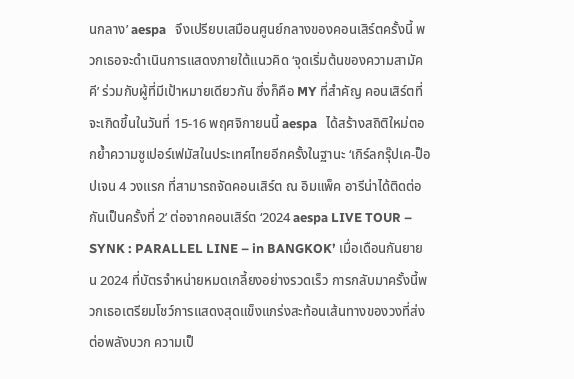นกลาง’ aespa   จึงเปรียบเสมือนศูนย์กลางของคอนเสิร์ตครั้งนี้ พวกเธอจะดำเนินการแสดงภายใต้แนวคิด ‘จุดเริ่มต้นของความสามัคคี’ ร่วมกับผู้ที่มีเป้าหมายเดียวกัน ซึ่งก็คือ MY ที่สำคัญ คอนเสิร์ตที่จะเกิดขึ้นในวันที่ 15-16 พฤศจิกายนนี้ aespa   ได้สร้างสถิติใหม่ตอกย้ำความซูเปอร์เฟมัสในประเทศไทยอีกครั้งในฐานะ ‘เกิร์ลกรุ๊ปเค-ป็อปเจน 4 วงแรก ที่สามารถจัดคอนเสิร์ต ณ อิมแพ็ค อารีน่าได้ติดต่อกันเป็นครั้งที่ 2’ ต่อจากคอนเสิร์ต ‘2024 aespa LIVE TOUR – SYNK : PARALLEL LINE – in BANGKOK’ เมื่อเดือนกันยายน 2024 ที่บัตรจำหน่ายหมดเกลี้ยงอย่างรวดเร็ว การกลับมาครั้งนี้พวกเธอเตรียมโชว์การแสดงสุดแข็งแกร่งสะท้อนเส้นทางของวงที่ส่งต่อพลังบวก ความเป็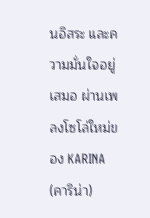นอิสระ และความมั่นใจอยู่เสมอ ผ่านเพลงโซโล่ใหม่ของ KARINA (คาริน่า)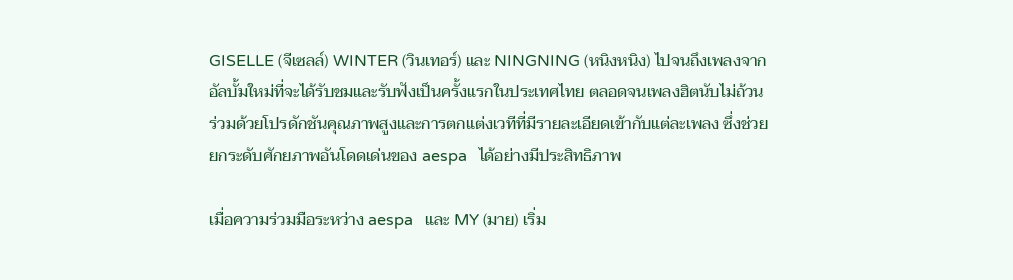GISELLE (จีเซลล์) WINTER (วินเทอร์) และ NINGNING (หนิงหนิง) ไปจนถึงเพลงจากอัลบั้มใหม่ที่จะได้รับชมและรับฟังเป็นครั้งแรกในประเทศไทย ตลอดจนเพลงฮิตนับไม่ถ้วน ร่วมด้วยโปรดักชันคุณภาพสูงและการตกแต่งเวทีที่มีรายละเอียดเข้ากับแต่ละเพลง ซึ่งช่วยยกระดับศักยภาพอันโดดเด่นของ aespa   ได้อย่างมีประสิทธิภาพ

เมื่อความร่วมมือระหว่าง aespa   และ MY (มาย) เริ่ม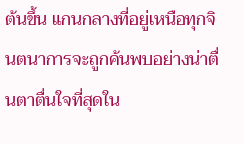ต้นขึ้น แกนกลางที่อยู่เหนือทุกจินตนาการจะถูกค้นพบอย่างน่าตื่นตาตื่นใจที่สุดใน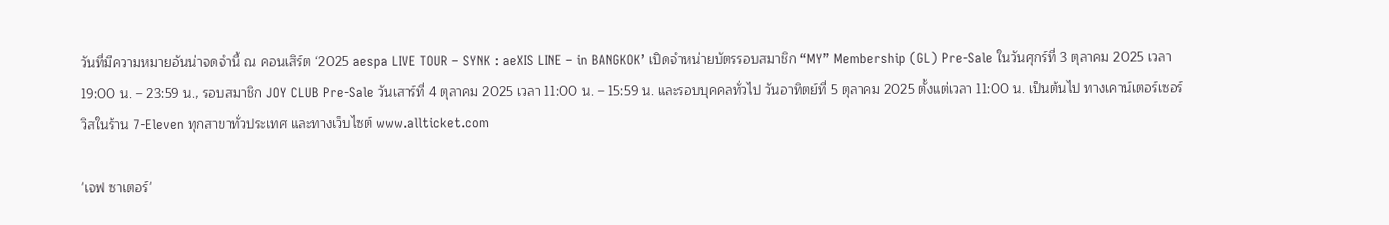วันที่มีความหมายอันน่าจดจำนี้ ณ คอนเสิร์ต ‘2025 aespa LIVE TOUR – SYNK : aeXIS LINE – in BANGKOK’ เปิดจำหน่ายบัตรรอบสมาชิก “MY” Membership (GL) Pre-Sale ในวันศุกร์ที่ 3 ตุลาคม 2025 เวลา 19:00 น. – 23:59 น., รอบสมาชิก JOY CLUB Pre-Sale วันเสาร์ที่ 4 ตุลาคม 2025 เวลา 11:00 น. – 15:59 น. และรอบบุคคลทั่วไป วันอาทิตย์ที่ 5 ตุลาคม 2025 ตั้งแต่เวลา 11:00 น. เป็นต้นไป ทางเคาน์เตอร์เซอร์วิสในร้าน 7-Eleven ทุกสาขาทั่วประเทศ และทางเว็บไซต์ www.allticket.com

'เจฟ ซาเตอร์'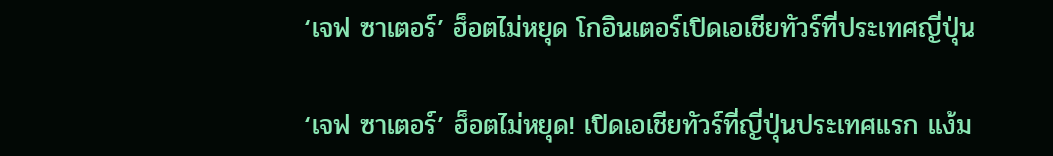‘เจฟ ซาเตอร์’ ฮ็อตไม่หยุด โกอินเตอร์เปิดเอเชียทัวร์ที่ประเทศญี่ปุ่น

‘เจฟ ซาเตอร์’ ฮ็อตไม่หยุด! เปิดเอเชียทัวร์ที่ญี่ปุ่นประเทศแรก แง้ม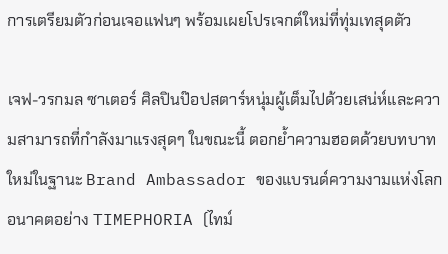การเตรียมตัวก่อนเจอแฟนๆ พร้อมเผยโปรเจกต์ใหม่ที่ทุ่มเทสุดตัว

เจฟ-วรกมล ซาเตอร์ ศิลปินป๊อปสตาร์หนุ่มผู้เต็มไปด้วยเสน่ห์และความสามารถที่กำลังมาแรงสุดๆ ในขณะนี้ ตอกย้ำความฮอตด้วยบทบาทใหม่ในฐานะ Brand Ambassador ของแบรนด์ความงามแห่งโลกอนาคตอย่าง TIMEPHORIA (ไทม์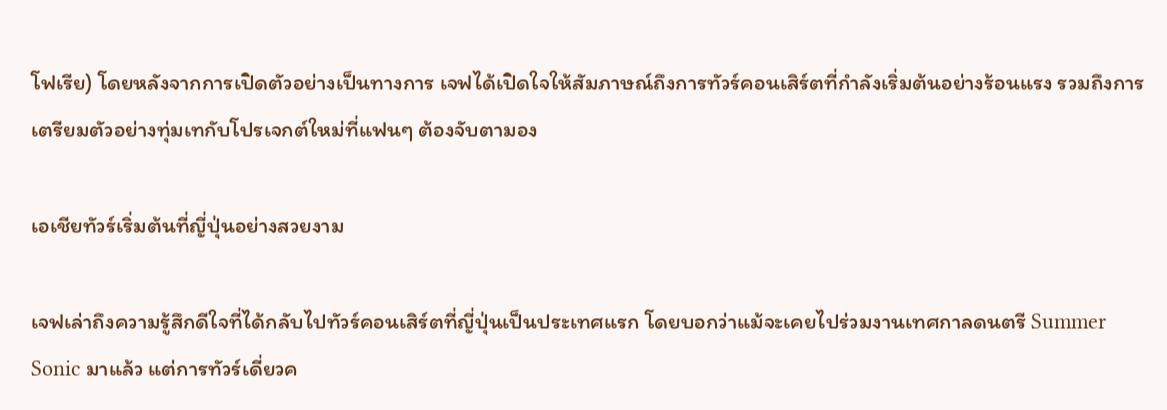โฟเรีย) โดยหลังจากการเปิดตัวอย่างเป็นทางการ เจฟได้เปิดใจให้สัมภาษณ์ถึงการทัวร์คอนเสิร์ตที่กำลังเริ่มต้นอย่างร้อนแรง รวมถึงการเตรียมตัวอย่างทุ่มเทกับโปรเจกต์ใหม่ที่แฟนๆ ต้องจับตามอง

เอเชียทัวร์เริ่มต้นที่ญี่ปุ่นอย่างสวยงาม

เจฟเล่าถึงความรู้สึกดีใจที่ได้กลับไปทัวร์คอนเสิร์ตที่ญี่ปุ่นเป็นประเทศแรก โดยบอกว่าแม้จะเคยไปร่วมงานเทศกาลดนตรี Summer Sonic มาแล้ว แต่การทัวร์เดี่ยวค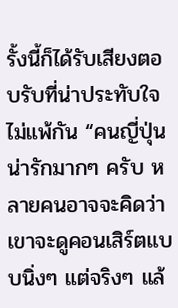รั้งนี้ก็ได้รับเสียงตอบรับที่น่าประทับใจไม่แพ้กัน “คนญี่ปุ่นน่ารักมากๆ ครับ หลายคนอาจจะคิดว่าเขาจะดูคอนเสิร์ตแบบนิ่งๆ แต่จริงๆ แล้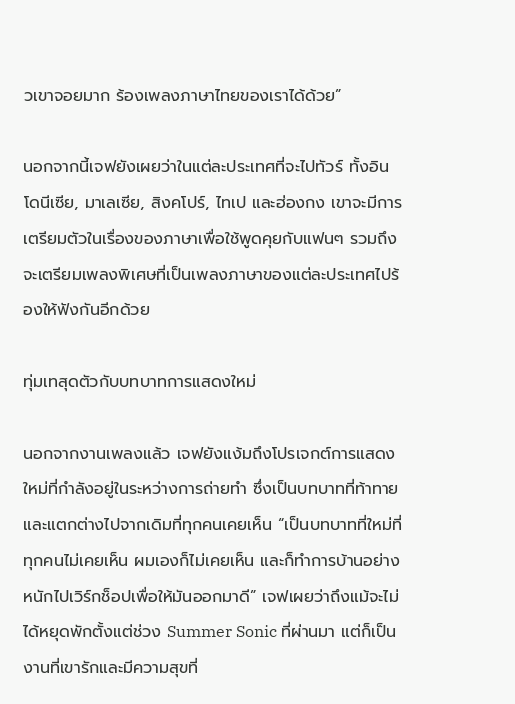วเขาจอยมาก ร้องเพลงภาษาไทยของเราได้ด้วย”

นอกจากนี้เจฟยังเผยว่าในแต่ละประเทศที่จะไปทัวร์ ทั้งอินโดนีเซีย, มาเลเซีย, สิงคโปร์, ไทเป และฮ่องกง เขาจะมีการเตรียมตัวในเรื่องของภาษาเพื่อใช้พูดคุยกับแฟนๆ รวมถึงจะเตรียมเพลงพิเศษที่เป็นเพลงภาษาของแต่ละประเทศไปร้องให้ฟังกันอีกด้วย

ทุ่มเทสุดตัวกับบทบาทการแสดงใหม่

นอกจากงานเพลงแล้ว เจฟยังแง้มถึงโปรเจกต์การแสดงใหม่ที่กำลังอยู่ในระหว่างการถ่ายทำ ซึ่งเป็นบทบาทที่ท้าทายและแตกต่างไปจากเดิมที่ทุกคนเคยเห็น “เป็นบทบาทที่ใหม่ที่ทุกคนไม่เคยเห็น ผมเองก็ไม่เคยเห็น และก็ทำการบ้านอย่างหนักไปเวิร์กช็อปเพื่อให้มันออกมาดี” เจฟเผยว่าถึงแม้จะไม่ได้หยุดพักตั้งแต่ช่วง Summer Sonic ที่ผ่านมา แต่ก็เป็นงานที่เขารักและมีความสุขที่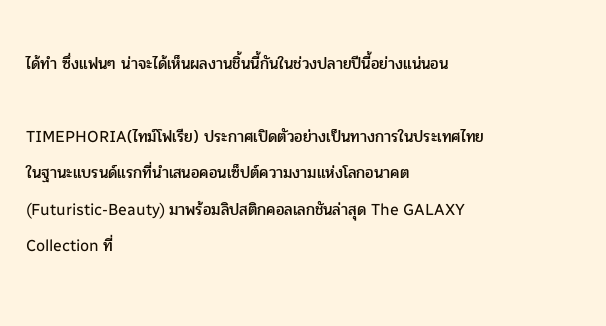ได้ทำ ซึ่งแฟนๆ น่าจะได้เห็นผลงานชิ้นนี้กันในช่วงปลายปีนี้อย่างแน่นอน

TIMEPHORIA(ไทม์โฟเรีย) ประกาศเปิดตัวอย่างเป็นทางการในประเทศไทย ในฐานะแบรนด์แรกที่นำเสนอคอนเซ็ปต์ความงามแห่งโลกอนาคต (Futuristic-Beauty) มาพร้อมลิปสติกคอลเลกชันล่าสุด The GALAXY Collection ที่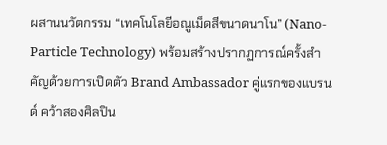ผสานนวัตกรรม “เทคโนโลยีอณูเม็ดสีขนาดนาโน” (Nano-Particle Technology) พร้อมสร้างปรากฏการณ์ครั้งสำคัญด้วยการเปิดตัว Brand Ambassador คู่แรกของแบรนด์ คว้าสองศิลปิน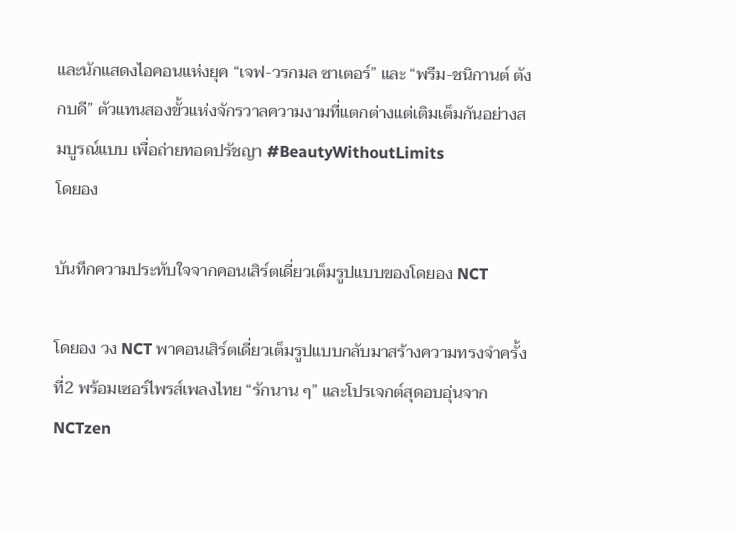และนักแสดงไอคอนแห่งยุค “เจฟ-วรกมล ซาเตอร์” และ “พรีม-ชนิกานต์ ตังกบดี” ตัวแทนสองขั้วแห่งจักรวาลความงามที่แตกต่างแต่เติมเต็มกันอย่างสมบูรณ์แบบ เพื่อถ่ายทอดปรัชญา #BeautyWithoutLimits
โดยอง

บันทึกความประทับใจจากคอนเสิร์ตเดี่ยวเต็มรูปแบบของโดยอง NCT

โดยอง วง NCT พาคอนเสิร์ตเดี่ยวเต็มรูปแบบกลับมาสร้างความทรงจำครั้งที่2 พร้อมเซอร์ไพรส์เพลงไทย “รักนาน ๆ” และโปรเจกต์สุดอบอุ่นจาก NCTzen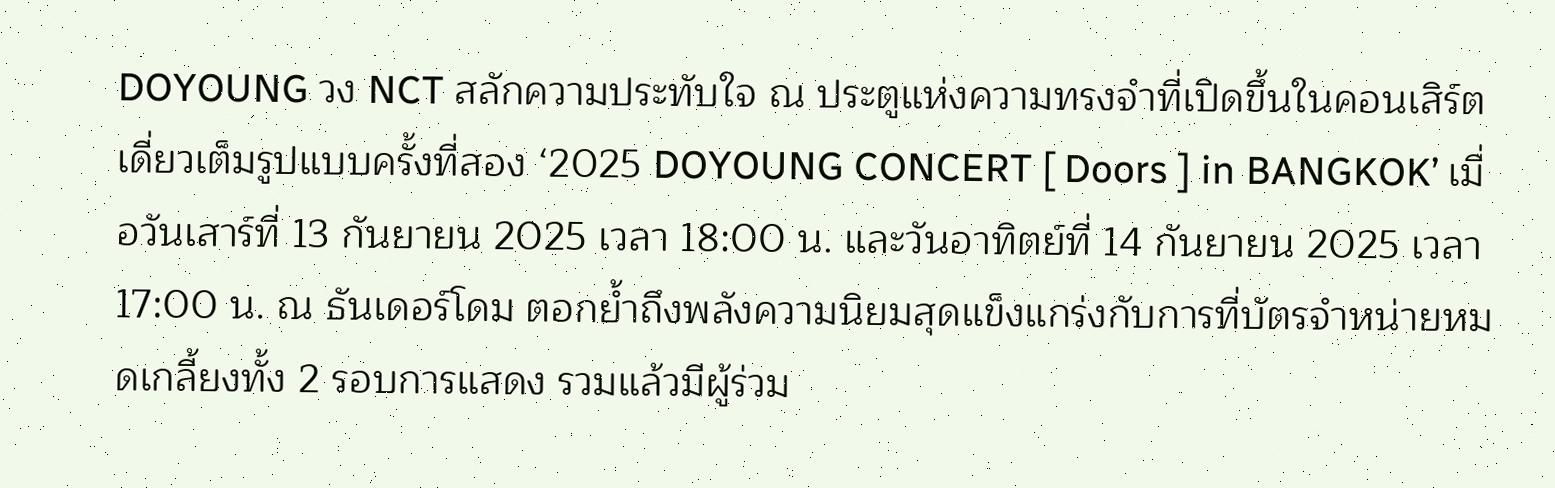DOYOUNG วง NCT สลักความประทับใจ ณ ประตูแห่งความทรงจำที่เปิดขึ้นในคอนเสิร์ตเดี่ยวเต็มรูปแบบครั้งที่สอง ‘2025 DOYOUNG CONCERT [ Doors ] in BANGKOK’ เมื่อวันเสาร์ที่ 13 กันยายน 2025 เวลา 18:00 น. และวันอาทิตย์ที่ 14 กันยายน 2025 เวลา 17:00 น. ณ ธันเดอร์โดม ตอกย้ำถึงพลังความนิยมสุดแข็งแกร่งกับการที่บัตรจำหน่ายหมดเกลี้ยงทั้ง 2 รอบการแสดง รวมแล้วมีผู้ร่วม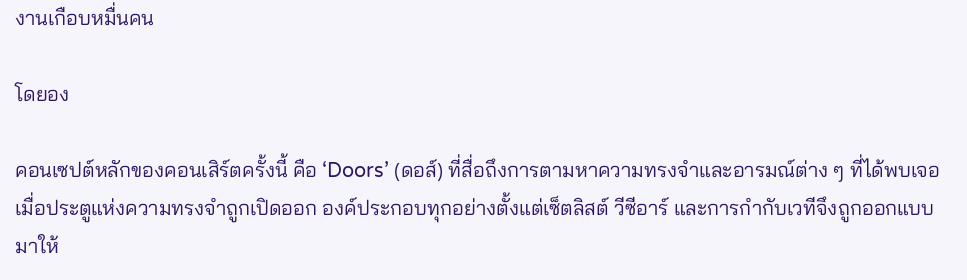งานเกือบหมื่นคน

โดยอง

คอนเซปต์หลักของคอนเสิร์ตครั้งนี้ คือ ‘Doors’ (ดอส์) ที่สื่อถึงการตามหาความทรงจำและอารมณ์ต่าง ๆ ที่ได้พบเจอเมื่อประตูแห่งความทรงจำถูกเปิดออก องค์ประกอบทุกอย่างตั้งแต่เซ็ตลิสต์ วีซีอาร์ และการกำกับเวทีจึงถูกออกแบบมาให้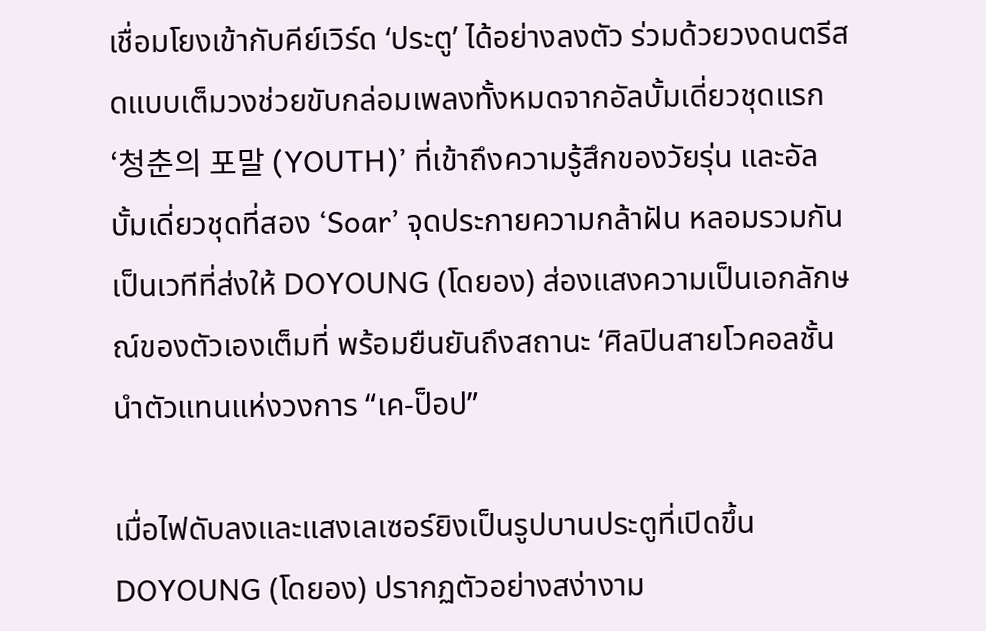เชื่อมโยงเข้ากับคีย์เวิร์ด ‘ประตู’ ได้อย่างลงตัว ร่วมด้วยวงดนตรีสดแบบเต็มวงช่วยขับกล่อมเพลงทั้งหมดจากอัลบั้มเดี่ยวชุดแรก ‘청춘의 포말 (YOUTH)’ ที่เข้าถึงความรู้สึกของวัยรุ่น และอัลบั้มเดี่ยวชุดที่สอง ‘Soar’ จุดประกายความกล้าฝัน หลอมรวมกันเป็นเวทีที่ส่งให้ DOYOUNG (โดยอง) ส่องแสงความเป็นเอกลักษณ์ของตัวเองเต็มที่ พร้อมยืนยันถึงสถานะ ‘ศิลปินสายโวคอลชั้นนำตัวแทนแห่งวงการ “เค-ป็อป”

เมื่อไฟดับลงและแสงเลเซอร์ยิงเป็นรูปบานประตูที่เปิดขึ้น DOYOUNG (โดยอง) ปรากฏตัวอย่างสง่างาม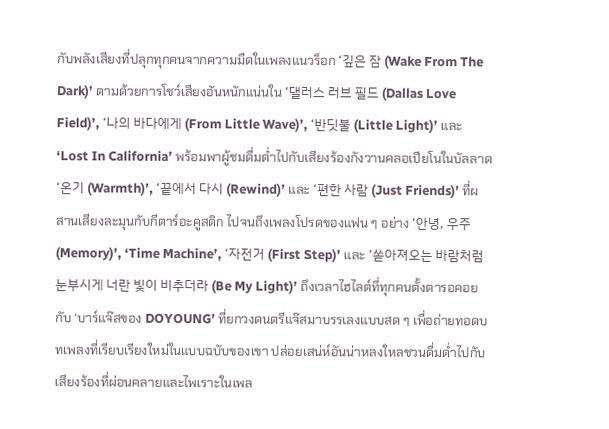กับพลังเสียงที่ปลุกทุกคนจากความมืดในเพลงแนวร็อก ‘깊은 잠 (Wake From The Dark)’ ตามด้วยการโชว์เสียงอันหนักแน่นใน ‘댈러스 러브 필드 (Dallas Love Field)’, ‘나의 바다에게 (From Little Wave)’, ‘반딧불 (Little Light)’ และ ‘Lost In California’ พร้อมพาผู้ชมดื่มด่ำไปกับเสียงร้องกังวานคลอเปียโนในบัลลาด ‘온기 (Warmth)’, ‘끝에서 다시 (Rewind)’ และ ‘편한 사람 (Just Friends)’ ที่ผสานเสียงละมุนกับกีตาร์อะคูสติก ไปจนถึงเพลงโปรดของแฟน ๆ อย่าง ‘안녕, 우주 (Memory)’, ‘Time Machine’, ‘자전거 (First Step)’ และ ‘쏟아져오는 바람처럼 눈부시게 너란 빛이 비추더라 (Be My Light)’ ถึงเวลาไฮไลต์ที่ทุกคนตั้งตารอคอยกับ ‘บาร์แจ๊สของ DOYOUNG’ ที่ยกวงดนตรีแจ๊สมาบรรเลงแบบสด ๆ เพื่อถ่ายทอดบทเพลงที่เรียบเรียงใหม่ในแบบฉบับของเขา ปล่อยเสน่ห์อันน่าหลงใหลชวนดื่มด่ำไปกับเสียงร้องที่ผ่อนคลายและไพเราะในเพล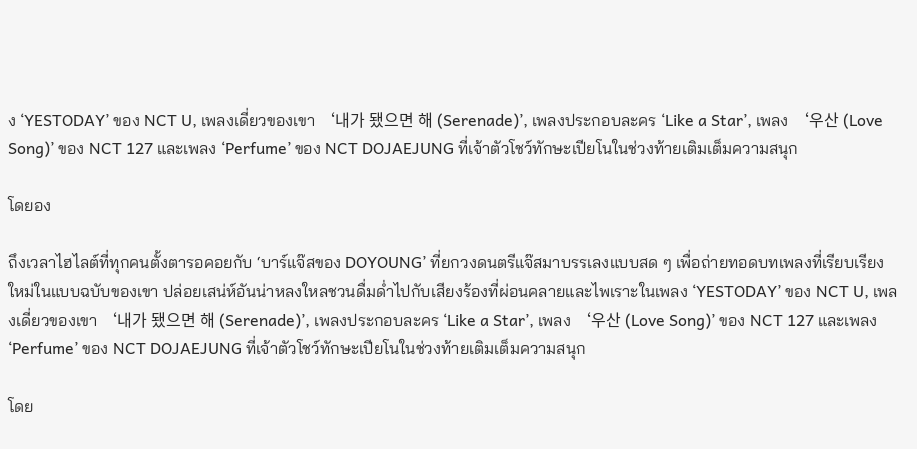ง ‘YESTODAY’ ของ NCT U, เพลงเดี่ยวของเขา ‘내가 됐으면 해 (Serenade)’, เพลงประกอบละคร ‘Like a Star’, เพลง ‘우산 (Love Song)’ ของ NCT 127 และเพลง ‘Perfume’ ของ NCT DOJAEJUNG ที่เจ้าตัวโชว์ทักษะเปียโนในช่วงท้ายเติมเต็มความสนุก

โดยอง

ถึงเวลาไฮไลต์ที่ทุกคนตั้งตารอคอยกับ ‘บาร์แจ๊สของ DOYOUNG’ ที่ยกวงดนตรีแจ๊สมาบรรเลงแบบสด ๆ เพื่อถ่ายทอดบทเพลงที่เรียบเรียงใหม่ในแบบฉบับของเขา ปล่อยเสน่ห์อันน่าหลงใหลชวนดื่มด่ำไปกับเสียงร้องที่ผ่อนคลายและไพเราะในเพลง ‘YESTODAY’ ของ NCT U, เพลงเดี่ยวของเขา ‘내가 됐으면 해 (Serenade)’, เพลงประกอบละคร ‘Like a Star’, เพลง ‘우산 (Love Song)’ ของ NCT 127 และเพลง ‘Perfume’ ของ NCT DOJAEJUNG ที่เจ้าตัวโชว์ทักษะเปียโนในช่วงท้ายเติมเต็มความสนุก

โดย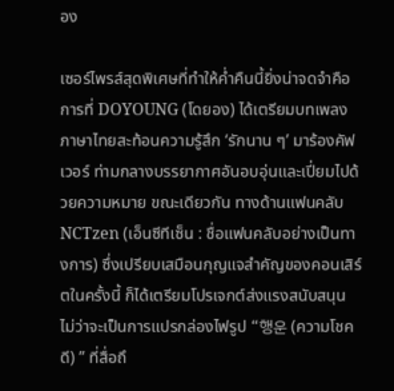อง

เซอร์ไพรส์สุดพิเศษที่ทำให้ค่ำคืนนี้ยิ่งน่าจดจำคือ การที่ DOYOUNG (โดยอง) ได้เตรียมบทเพลงภาษาไทยสะท้อนความรู้สึก ‘รักนาน ๆ’ มาร้องคัฟเวอร์ ท่ามกลางบรรยากาศอันอบอุ่นและเปี่ยมไปด้วยความหมาย ขณะเดียวกัน ทางด้านแฟนคลับ NCTzen (เอ็นซีทีเซ็น : ชื่อแฟนคลับอย่างเป็นทางการ) ซึ่งเปรียบเสมือนกุญแจสำคัญของคอนเสิร์ตในครั้งนี้ ก็ได้เตรียมโปรเจกต์ส่งแรงสนับสนุน ไม่ว่าจะเป็นการแปรกล่องไฟรูป “행운 (ความโชคดี) ” ที่สื่อถึ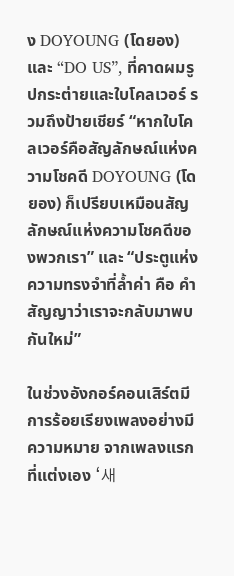ง DOYOUNG (โดยอง) และ “DO US”, ที่คาดผมรูปกระต่ายและใบโคลเวอร์ รวมถึงป้ายเชียร์ “หากใบโคลเวอร์คือสัญลักษณ์แห่งความโชคดี DOYOUNG (โดยอง) ก็เปรียบเหมือนสัญลักษณ์แห่งความโชคดีของพวกเรา” และ “ประตูแห่งความทรงจำที่ล้ำค่า คือ คำสัญญาว่าเราจะกลับมาพบกันใหม่”

ในช่วงอังกอร์คอนเสิร์ตมีการร้อยเรียงเพลงอย่างมีความหมาย จากเพลงแรกที่แต่งเอง ‘새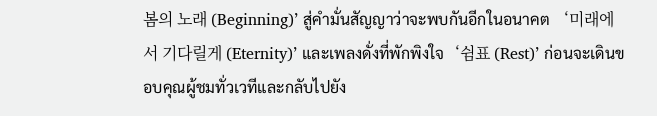봄의 노래 (Beginning)’ สู่คำมั่นสัญญาว่าจะพบกันอีกในอนาคต ‘미래에서 기다릴게 (Eternity)’ และเพลงดั่งที่พักพิงใจ‘쉼표 (Rest)’ ก่อนจะเดินขอบคุณผู้ชมทั่วเวทีและกลับไปยัง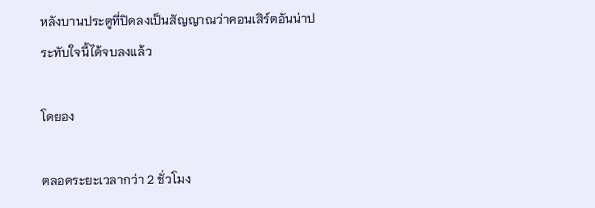หลังบานประตูที่ปิดลงเป็นสัญญาณว่าคอนเสิร์ตอันน่าประทับใจนี้ได้จบลงแล้ว

โดยอง

ตลอดระยะเวลากว่า 2 ชั่วโมง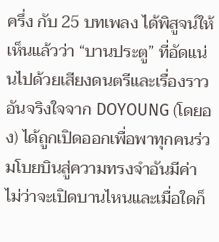ครึ่ง กับ 25 บทเพลง ได้พิสูจน์ให้เห็นแล้วว่า “บานประตู” ที่อัดแน่นไปด้วยเสียงดนตรีและเรื่องราวอันจริงใจจาก DOYOUNG (โดยอง) ได้ถูกเปิดออกเพื่อพาทุกคนร่วมโบยบินสู่ความทรงจำอันมีค่า ไม่ว่าจะเปิดบานไหนและเมื่อใดก็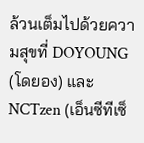ล้วนเต็มไปด้วยความสุขที่ DOYOUNG (โดยอง) และ NCTzen (เอ็นซีทีเซ็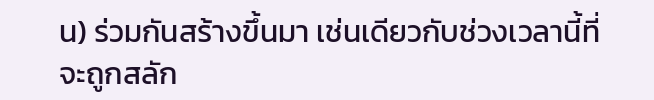น) ร่วมกันสร้างขึ้นมา เช่นเดียวกับช่วงเวลานี้ที่จะถูกสลัก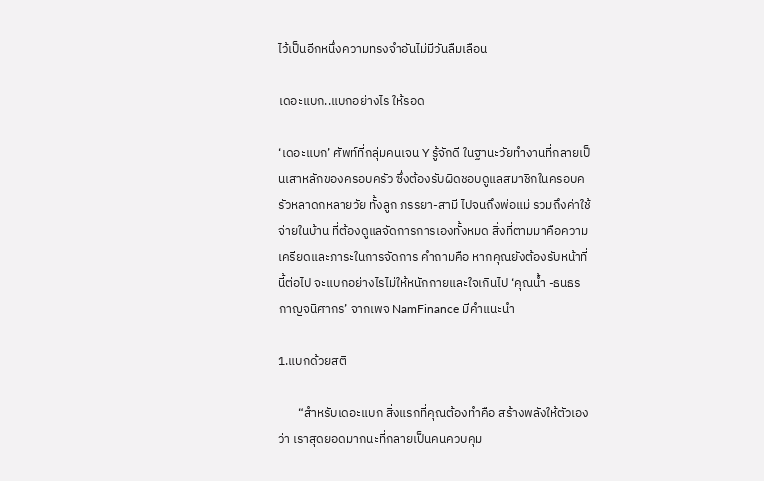ไว้เป็นอีกหนึ่งความทรงจำอันไม่มีวันลืมเลือน

เดอะแบก..แบกอย่างไร ให้รอด

‘เดอะแบก’ ศัพท์ที่กลุ่มคนเจน Y รู้จักดี ในฐานะวัยทำงานที่กลายเป็นเสาหลักของครอบครัว ซึ่งต้องรับผิดชอบดูแลสมาชิกในครอบครัวหลาดกหลายวัย ทั้งลูก ภรรยา-สามี ไปจนถึงพ่อแม่ รวมถึงค่าใช้จ่ายในบ้าน ที่ต้องดูแลจัดการการเองทั้งหมด สิ่งที่ตามมาคือความเครียดและภาระในการจัดการ คำถามคือ หากคุณยังต้องรับหน้าที่นี้ต่อไป จะแบกอย่างไรไม่ให้หนักกายและใจเกินไป ‘คุณน้ำ -ธนธร กาญจนิศากร’ จากเพจ NamFinance มีคำแนะนำ

1.แบกด้วยสติ

       “สำหรับเดอะแบก สิ่งแรกที่คุณต้องทำคือ สร้างพลังให้ตัวเองว่า เราสุดยอดมากนะที่กลายเป็นคนควบคุม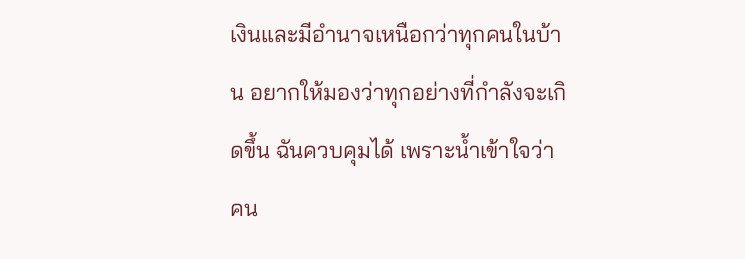เงินและมีอำนาจเหนือกว่าทุกคนในบ้าน อยากให้มองว่าทุกอย่างที่กำลังจะเกิดขึ้น ฉันควบคุมได้ เพราะน้ำเข้าใจว่า คน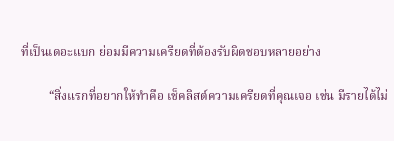ที่เป็นเดอะแบก ย่อมมีความเครียดที่ต้องรับผิดชอบหลายอย่าง

         “สิ่งแรกที่อยากให้ทำคือ เช็คลิสต์ความเครียดที่คุณเจอ เช่น มีรายได้ไม่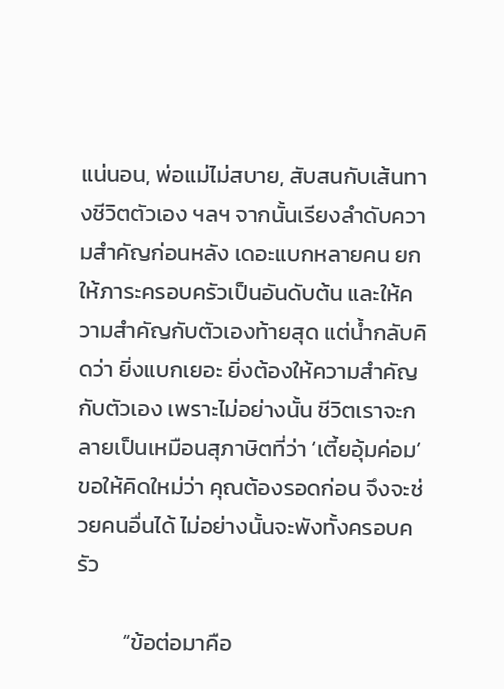แน่นอน, พ่อแม่ไม่สบาย, สับสนกับเส้นทางชีวิตตัวเอง ฯลฯ จากนั้นเรียงลำดับความสำคัญก่อนหลัง เดอะแบกหลายคน ยกให้ภาระครอบครัวเป็นอันดับต้น และให้ความสำคัญกับตัวเองท้ายสุด แต่น้ำกลับคิดว่า ยิ่งแบกเยอะ ยิ่งต้องให้ความสำคัญกับตัวเอง เพราะไม่อย่างนั้น ชีวิตเราจะกลายเป็นเหมือนสุภาษิตที่ว่า ‘เตี้ยอุ้มค่อม’ ขอให้คิดใหม่ว่า คุณต้องรอดก่อน จึงจะช่วยคนอื่นได้ ไม่อย่างนั้นจะพังทั้งครอบครัว

         “ข้อต่อมาคือ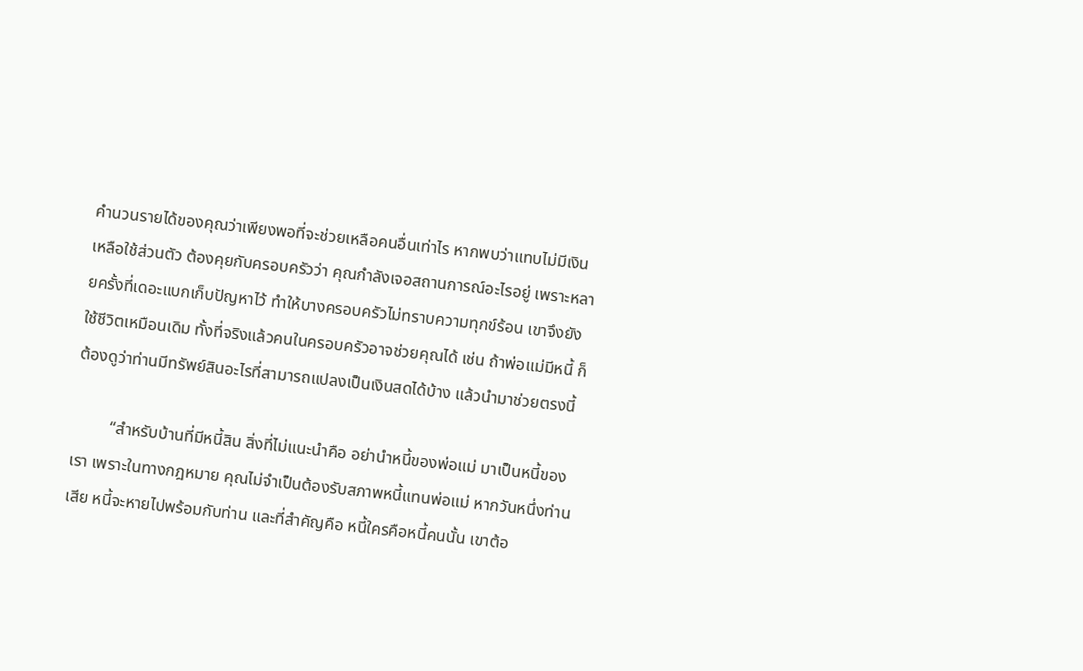คำนวนรายได้ของคุณว่าเพียงพอที่จะช่วยเหลือคนอื่นเท่าไร หากพบว่าแทบไม่มีเงินเหลือใช้ส่วนตัว ต้องคุยกับครอบครัวว่า คุณกำลังเจอสถานการณ์อะไรอยู่ เพราะหลายครั้งที่เดอะแบกเก็บปัญหาไว้ ทำให้บางครอบครัวไม่ทราบความทุกข์ร้อน เขาจึงยังใช้ชีวิตเหมือนเดิม ทั้งที่จริงแล้วคนในครอบครัวอาจช่วยคุณได้ เช่น ถ้าพ่อแม่มีหนี้ ก็ต้องดูว่าท่านมีทรัพย์สินอะไรที่สามารถแปลงเป็นเงินสดได้บ้าง แล้วนำมาช่วยตรงนี้

         “สำหรับบ้านที่มีหนี้สิน สิ่งที่ไม่แนะนำคือ อย่านำหนี้ของพ่อแม่ มาเป็นหนี้ของเรา เพราะในทางกฎหมาย คุณไม่จำเป็นต้องรับสภาพหนี้แทนพ่อแม่ หากวันหนึ่งท่านเสีย หนี้จะหายไปพร้อมกับท่าน และที่สำคัญคือ หนี้ใครคือหนี้คนนั้น เขาต้อ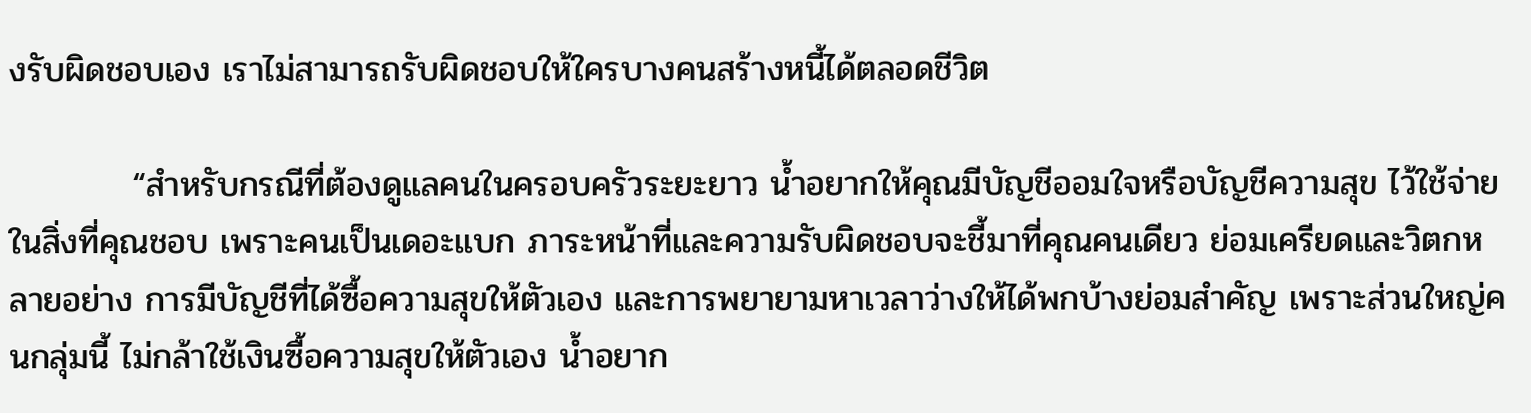งรับผิดชอบเอง เราไม่สามารถรับผิดชอบให้ใครบางคนสร้างหนี้ได้ตลอดชีวิต

          “สำหรับกรณีที่ต้องดูแลคนในครอบครัวระยะยาว น้ำอยากให้คุณมีบัญชีออมใจหรือบัญชีความสุข ไว้ใช้จ่ายในสิ่งที่คุณชอบ เพราะคนเป็นเดอะแบก ภาระหน้าที่และความรับผิดชอบจะชี้มาที่คุณคนเดียว ย่อมเครียดและวิตกหลายอย่าง การมีบัญชีที่ได้ซื้อความสุขให้ตัวเอง และการพยายามหาเวลาว่างให้ได้พกบ้างย่อมสำคัญ เพราะส่วนใหญ่คนกลุ่มนี้ ไม่กล้าใช้เงินซื้อความสุขให้ตัวเอง น้ำอยาก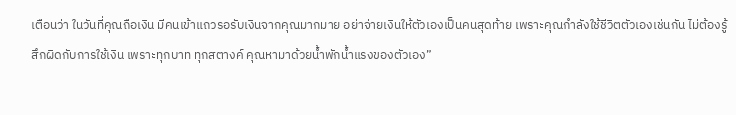เตือนว่า ในวันที่คุณถือเงิน มีคนเข้าแถวรอรับเงินจากคุณมากมาย อย่าจ่ายเงินให้ตัวเองเป็นคนสุดท้าย เพราะคุณกำลังใช้ชีวิตตัวเองเช่นกัน ไม่ต้องรู้สึกผิดกับการใช้เงิน เพราะทุกบาท ทุกสตางค์ คุณหามาด้วยน้ำพักน้ำแรงของตัวเอง”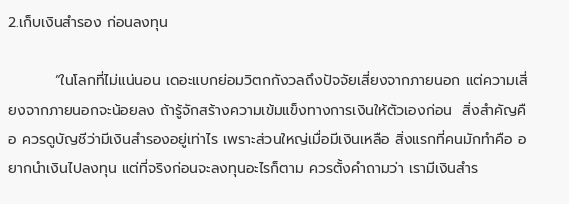2.เก็บเงินสำรอง ก่อนลงทุน

         “ในโลกที่ไม่แน่นอน เดอะแบกย่อมวิตกกังวลถึงปัจจัยเสี่ยงจากภายนอก แต่ความเสี่ยงจากภายนอกจะน้อยลง ถ้ารู้จักสร้างความเข้มแข็งทางการเงินให้ตัวเองก่อน  สิ่งสำคัญคือ ควรดูบัญชีว่ามีเงินสำรองอยู่เท่าไร เพราะส่วนใหญ่เมื่อมีเงินเหลือ สิ่งแรกที่คนมักทำคือ อยากนำเงินไปลงทุน แต่ที่จริงก่อนจะลงทุนอะไรก็ตาม ควรตั้งคำถามว่า เรามีเงินสำร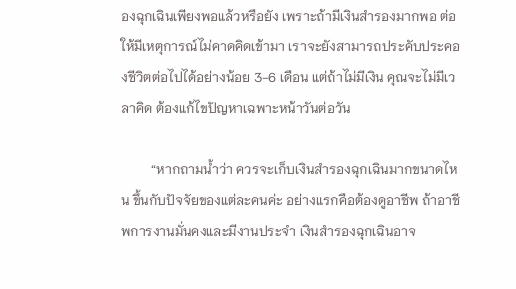องฉุกเฉินเพียงพอแล้วหรือยัง เพราะถ้ามีเงินสำรองมากพอ ต่อให้มีเหตุการณ์ไม่คาดคิดเข้ามา เราจะยังสามารถประคับประคองชีวิตต่อไปได้อย่างน้อย 3-6 เดือน แต่ถ้าไม่มีเงิน คุณจะไม่มีเวลาคิด ต้องแก้ไขปัญหาเฉพาะหน้าวันต่อวัน

         “หากถามน้ำว่า ควรจะเก็บเงินสำรองฉุกเฉินมากขนาดไหน ขึ้นกับปัจจัยของแต่ละคนค่ะ อย่างแรกคือต้องดูอาชีพ ถ้าอาชีพการงานมั่นคงและมีงานประจำ เงินสำรองฉุกเฉินอาจ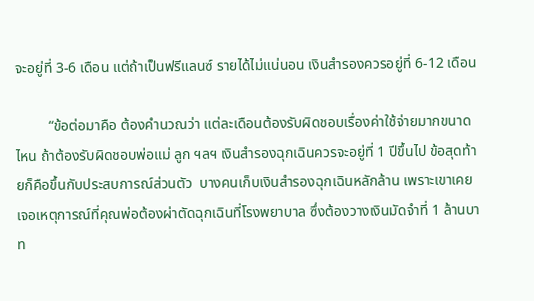จะอยู่ที่ 3-6 เดือน แต่ถ้าเป็นฟรีแลนซ์ รายได้ไม่แน่นอน เงินสำรองควรอยู่ที่ 6-12 เดือน

         “ข้อต่อมาคือ ต้องคำนวณว่า แต่ละเดือนต้องรับผิดชอบเรื่องค่าใช้จ่ายมากขนาดไหน ถ้าต้องรับผิดชอบพ่อแม่ ลูก ฯลฯ เงินสำรองฉุกเฉินควรจะอยู่ที่ 1 ปีขึ้นไป ข้อสุดท้ายก็คือขึ้นกับประสบการณ์ส่วนตัว  บางคนเก็บเงินสำรองฉุกเฉินหลักล้าน เพราะเขาเคยเจอเหตุการณ์ที่คุณพ่อต้องผ่าตัดฉุกเฉินที่โรงพยาบาล ซึ่งต้องวางเงินมัดจำที่ 1 ล้านบาท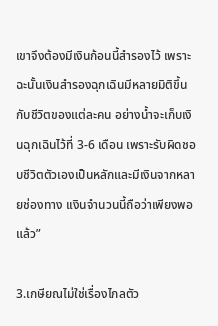เขาจึงต้องมีเงินก้อนนี้สำรองไว้ เพราะฉะนั้นเงินสำรองฉุกเฉินมีหลายมิติขึ้นกับชีวิตของแต่ละคน อย่างน้ำจะเก็บเงินฉุกเฉินไว้ที่ 3-6 เดือน เพราะรับผิดชอบชีวิตตัวเองเป็นหลักและมีเงินจากหลายช่องทาง เเงินจำนวนนี้ถือว่าเพียงพอแล้ว”

3.เกษียณไม่ใช่เรื่องไกลตัว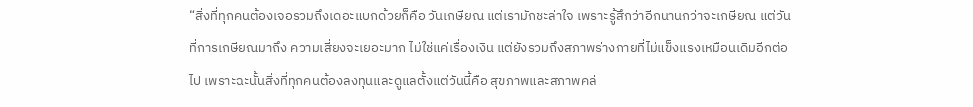“สิ่งที่ทุกคนต้องเจอรวมถึงเดอะแบกด้วยก็คือ วันเกษียณ แต่เรามักชะล่าใจ เพราะรู้สึกว่าอีกนานกว่าจะเกษียณ แต่วันที่การเกษียณมาถึง ความเสี่ยงจะเยอะมาก ไม่ใช่แค่เรื่องเงิน แต่ยังรวมถึงสภาพร่างกายที่ไม่แข็งแรงเหมือนเดิมอีกต่อไป เพราะฉะนั้นสิ่งที่ทุกคนต้องลงทุนและดูแลตั้งแต่วันนี้คือ สุขภาพและสภาพคล่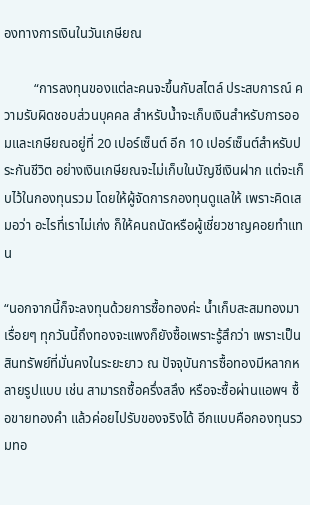องทางการเงินในวันเกษียณ

         “การลงทุนของแต่ละคนจะขึ้นกับสไตล์ ประสบการณ์ ความรับผิดชอบส่วนบุคคล สำหรับน้ำจะเก็บเงินสำหรับการออมและเกษียณอยู่ที่ 20 เปอร์เซ็นต์ อีก 10 เปอร์เซ็นต์สำหรับประกันชีวิต อย่างเงินเกษียณจะไม่เก็บในบัญชีเงินฝาก แต่จะเก็บไว้ในกองทุนรวม โดยให้ผู้จัดการกองทุนดูแลให้ เพราะคิดเสมอว่า อะไรที่เราไม่เก่ง ก็ให้คนถนัดหรือผู้เชี่ยวชาญคอยทำแทน

“นอกจากนี้ก็จะลงทุนด้วยการซื้อทองค่ะ น้ำเก็บสะสมทองมาเรื่อยๆ ทุกวันนี้ถึงทองจะแพงก็ยังซื้อเพราะรู้สึกว่า เพราะเป็นสินทรัพย์ที่มั่นคงในระยะยาว ณ ปัจจุบันการซื้อทองมีหลากหลายรูปแบบ เช่น สามารถซื้อครึ่งสลึง หรือจะซื้อผ่านแอพฯ ซื้อขายทองคำ แล้วค่อยไปรับของจริงได้ อีกแบบคือกองทุนรวมทอ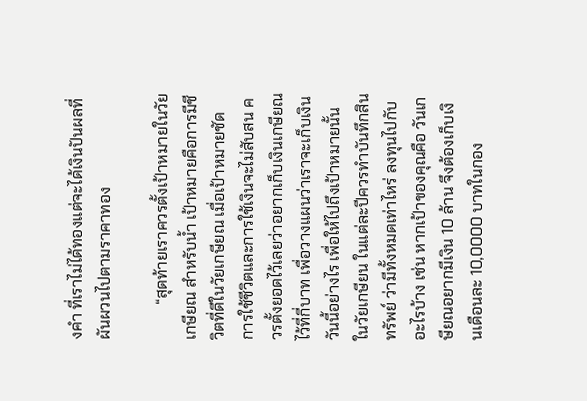งคำ ที่เราไม่ได้ทองแต่จะได้เงินปันผลที่ผันผวนไปตามราคาทอง

         “สุดท้ายเราควรตั้งเป้าหมายในวัยเกษียณ สำหรับน้ำ เป้าหมายคือการมีชีวิตที่ดีในวัยเกษียณ เมื่อเป้าหมายชัด การใช้ชีวิตและการใช้เงินจะไม่สับสน ควรตั้งยอดไว้เลยว่าอยากเก็บเงินเกษียณไว้ที่กี่บาท เพื่อวางแผนว่าเราจะเก็บเงินวันนี้อย่างไร เพื่อให้ไปถึงเป้าหมายนั้นในวัยเกษียน ในแต่ละปีควรทำบันทึกสินทรัพย์ ว่ามีทั้งหมดเท่าไหร่ ลงทุนไปกับอะไรบ้าง เช่น หากเป้าของคุณคือ วันเกษียณอยากมีเงิน 10 ล้าน จึงต้องเก็บเงินเดือนละ 10,0000 บาทในกอง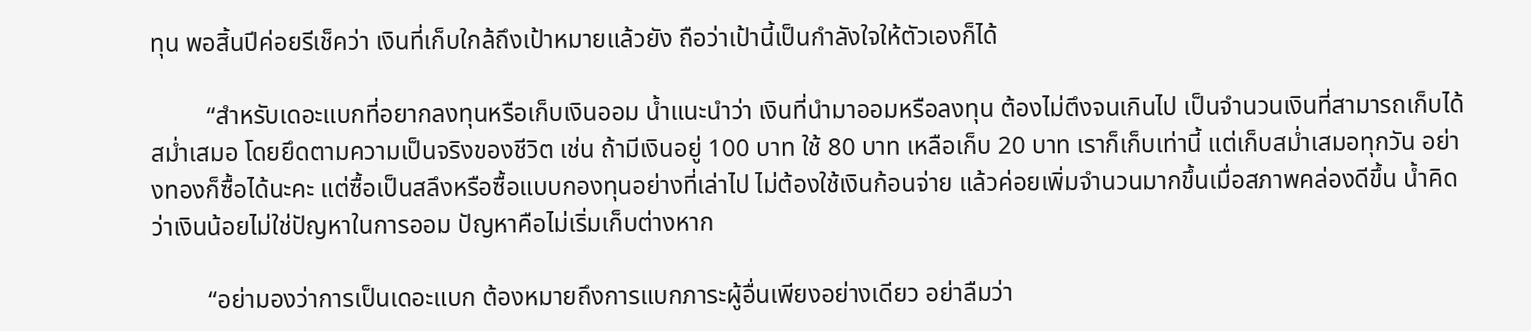ทุน พอสิ้นปีค่อยรีเช็คว่า เงินที่เก็บใกล้ถึงเป้าหมายแล้วยัง ถือว่าเป้านี้เป็นกำลังใจให้ตัวเองก็ได้

         “สำหรับเดอะแบกที่อยากลงทุนหรือเก็บเงินออม น้ำแนะนำว่า เงินที่นำมาออมหรือลงทุน ต้องไม่ตึงจนเกินไป เป็นจำนวนเงินที่สามารถเก็บได้สม่ำเสมอ โดยยึดตามความเป็นจริงของชีวิต เช่น ถ้ามีเงินอยู่ 100 บาท ใช้ 80 บาท เหลือเก็บ 20 บาท เราก็เก็บเท่านี้ แต่เก็บสม่ำเสมอทุกวัน อย่างทองก็ซื้อได้นะคะ แต่ซื้อเป็นสลึงหรือซื้อแบบกองทุนอย่างที่เล่าไป ไม่ต้องใช้เงินก้อนจ่าย แล้วค่อยเพิ่มจำนวนมากขึ้นเมื่อสภาพคล่องดีขึ้น น้ำคิดว่าเงินน้อยไม่ใช่ปัญหาในการออม ปัญหาคือไม่เริ่มเก็บต่างหาก

         “อย่ามองว่าการเป็นเดอะแบก ต้องหมายถึงการแบกภาระผู้อื่นเพียงอย่างเดียว อย่าลืมว่า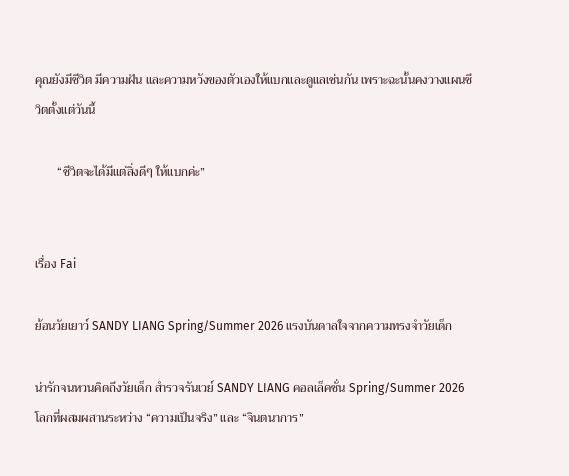คุณยังมีชีวิต มีความฝัน และความหวังของตัวเองให้แบกและดูแลเช่นกัน เพราะฉะนั้นคงวางแผนชีวิตตั้งแต่วันนี้

       “ชีวิตจะได้มีแต่สิ่งดีๆ ให้แบกค่ะ”


เรื่อง Fai

ย้อนวัยเยาว์ SANDY LIANG Spring/Summer 2026 แรงบันดาลใจจากความทรงจำวัยเด็ก

น่ารักจนหวนคิดถึงวัยเด็ก สำรวจรันเวย์ SANDY LIANG คอลเล็คชั่น Spring/Summer 2026 โลกที่ผสมผสานระหว่าง “ความเป็นจริง” และ “จินตนาการ”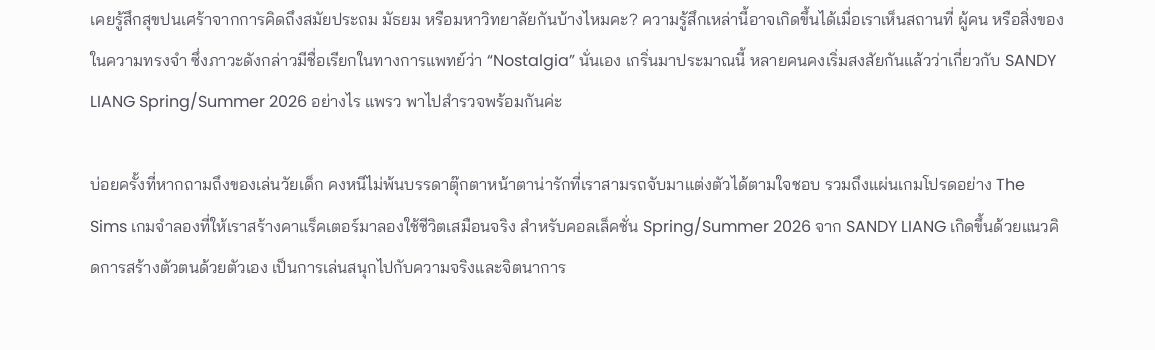เคยรู้สึกสุขปนเศร้าจากการคิดถึงสมัยประถม มัธยม หรือมหาวิทยาลัยกันบ้างไหมคะ? ความรู้สึกเหล่านี้อาจเกิดขึ้นได้เมื่อเราเห็นสถานที่ ผู้คน หรือสิ่งของในความทรงจำ ซึ่งภาวะดังกล่าวมีชื่อเรียกในทางการแพทย์ว่า “Nostalgia” นั่นเอง เกริ่นมาประมาณนี้ หลายคนคงเริ่มสงสัยกันแล้วว่าเกี่ยวกับ SANDY LIANG Spring/Summer 2026 อย่างไร แพรว พาไปสำรวจพร้อมกันค่ะ

บ่อยครั้งที่หากถามถึงของเล่นวัยเด็ก คงหนีไม่พ้นบรรดาตุ๊กตาหน้าตาน่ารักที่เราสามรถจับมาแต่งตัวได้ตามใจชอบ รวมถึงแผ่นเกมโปรดอย่าง The Sims เกมจำลองที่ให้เราสร้างคาแร็คเตอร์มาลองใช้ชีวิตเสมือนจริง สำหรับคอลเล็คชั่น Spring/Summer 2026 จาก SANDY LIANG เกิดขึ้นด้วยแนวคิดการสร้างตัวตนด้วยตัวเอง เป็นการเล่นสนุกไปกับความจริงและจิตนาการ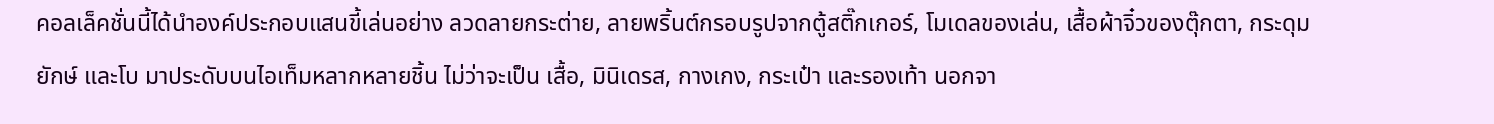คอลเล็คชั่นนี้ได้นำองค์ประกอบแสนขี้เล่นอย่าง ลวดลายกระต่าย, ลายพริ้นต์กรอบรูปจากตู้สติ๊กเกอร์, โมเดลของเล่น, เสื้อผ้าจิ๋วของตุ๊กตา, กระดุมยักษ์ และโบ มาประดับบนไอเท็มหลากหลายชิ้น ไม่ว่าจะเป็น เสื้อ, มินิเดรส, กางเกง, กระเป๋า และรองเท้า นอกจา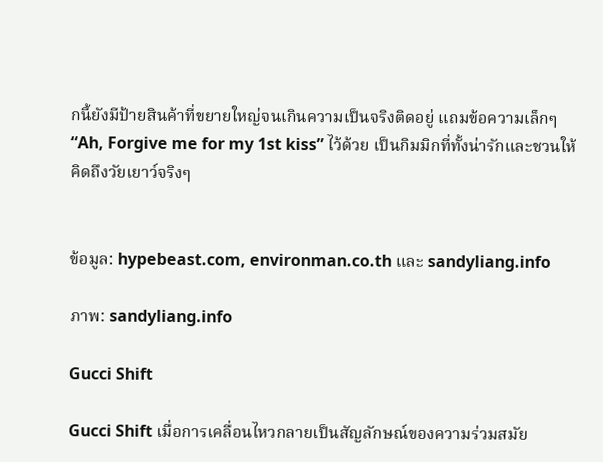กนี้ยังมีป้ายสินค้าที่ขยายใหญ่จนเกินความเป็นจริงติดอยู่ แถมข้อความเล็กๆ “Ah, Forgive me for my 1st kiss” ไว้ด้วย เป็นกิมมิกที่ทั้งน่ารักและชวนให้คิดถึงวัยเยาว์จริงๆ


ข้อมูล: hypebeast.com, environman.co.th และ sandyliang.info

ภาพ: sandyliang.info

Gucci Shift

Gucci Shift เมื่อการเคลื่อนไหวกลายเป็นสัญลักษณ์ของความร่วมสมัย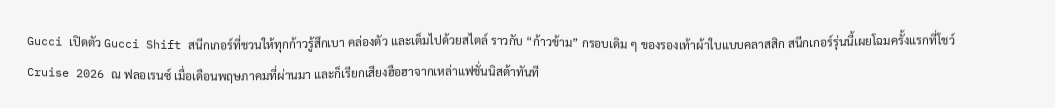Gucci เปิดตัว Gucci Shift สนีกเกอร์ที่ชวนให้ทุกก้าวรู้สึกเบา คล่องตัว และเต็มไปด้วยสไตล์ ราวกับ “ก้าวข้าม” กรอบเดิม ๆ ของรองเท้าผ้าใบแบบคลาสสิก สนีกเกอร์รุ่นนี้เผยโฉมครั้งแรกที่โชว์ Cruise 2026 ณ ฟลอเรนซ์ เมื่อเดือนพฤษภาคมที่ผ่านมา และก็เรียกเสียงฮือฮาจากเหล่าแฟชั่นนิสต้าทันที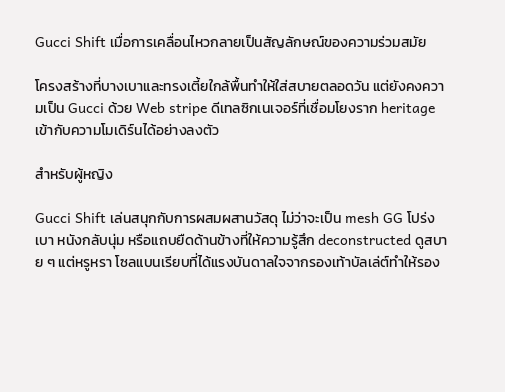Gucci Shift เมื่อการเคลื่อนไหวกลายเป็นสัญลักษณ์ของความร่วมสมัย

โครงสร้างที่บางเบาและทรงเตี้ยใกล้พื้นทำให้ใส่สบายตลอดวัน แต่ยังคงความเป็น Gucci ด้วย Web stripe ดีเทลซิกเนเจอร์ที่เชื่อมโยงราก heritage เข้ากับความโมเดิร์นได้อย่างลงตัว

สำหรับผู้หญิง

Gucci Shift เล่นสนุกกับการผสมผสานวัสดุ ไม่ว่าจะเป็น mesh GG โปร่งเบา หนังกลับนุ่ม หรือแถบยืดด้านข้างที่ให้ความรู้สึก deconstructed ดูสบาย ๆ แต่หรูหรา โซลแบนเรียบที่ได้แรงบันดาลใจจากรองเท้าบัลเล่ต์ทำให้รอง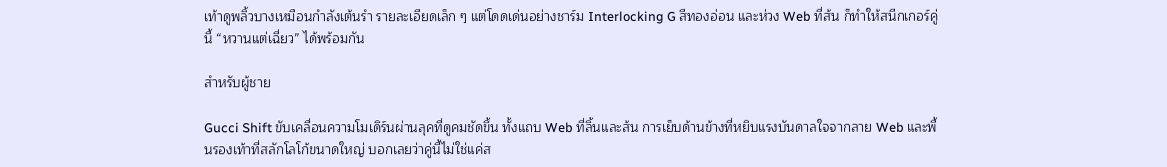เท้าดูพลิ้วบางเหมือนกำลังเต้นรำ รายละเอียดเล็ก ๆ แต่โดดเด่นอย่างชาร์ม Interlocking G สีทองอ่อน และห่วง Web ที่ส้น ก็ทำให้สนีกเกอร์คู่นี้ “หวานแต่เฉี่ยว” ได้พร้อมกัน

สำหรับผู้ชาย

Gucci Shift ขับเคลื่อนความโมเดิร์นผ่านลุคที่ดูคมชัดขึ้น ทั้งแถบ Web ที่ลิ้นและส้น การเย็บด้านข้างที่หยิบแรงบันดาลใจจากลาย Web และพื้นรองเท้าที่สลักโลโก้ขนาดใหญ่ บอกเลยว่าคู่นี้ไม่ใช่แค่ส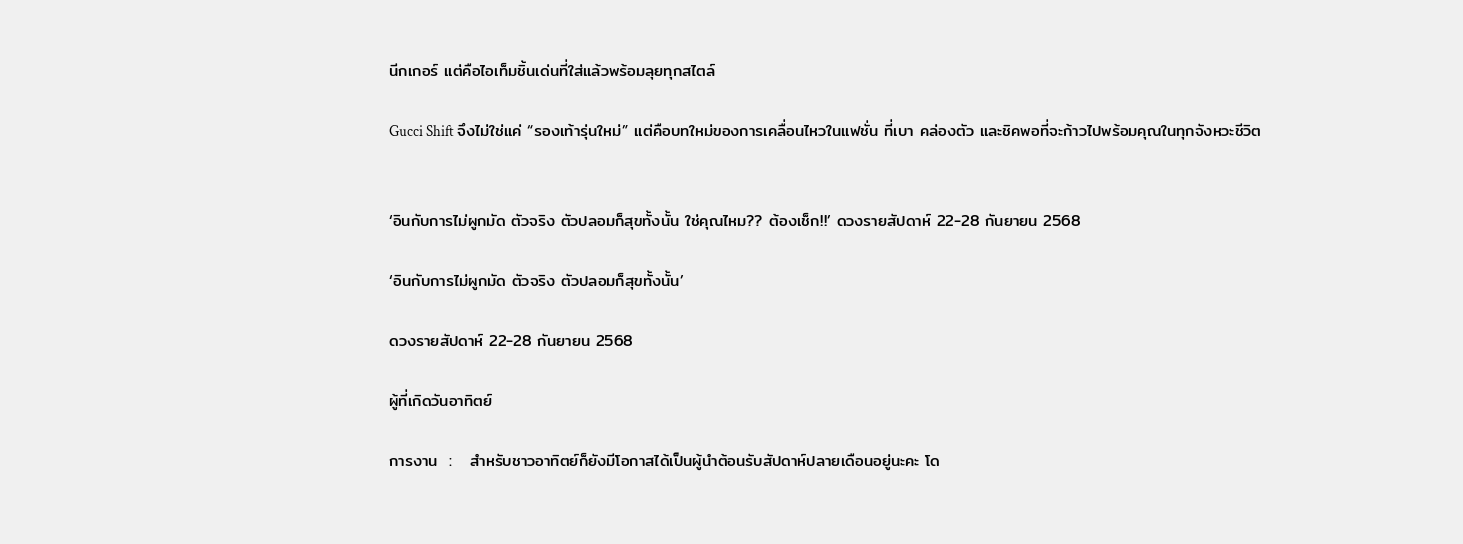นีกเกอร์ แต่คือไอเท็มชิ้นเด่นที่ใส่แล้วพร้อมลุยทุกสไตล์

Gucci Shift จึงไม่ใช่แค่ “รองเท้ารุ่นใหม่” แต่คือบทใหม่ของการเคลื่อนไหวในแฟชั่น ที่เบา คล่องตัว และชิคพอที่จะก้าวไปพร้อมคุณในทุกจังหวะชีวิต


‘อินกับการไม่ผูกมัด ตัวจริง ตัวปลอมก็สุขทั้งนั้น ใช่คุณไหม?? ต้องเช็ก!!’ ดวงรายสัปดาห์ 22-28 กันยายน 2568

‘อินกับการไม่ผูกมัด ตัวจริง ตัวปลอมก็สุขทั้งนั้น’

ดวงรายสัปดาห์ 22-28 กันยายน 2568

ผู้ที่เกิดวันอาทิตย์

การงาน  :   สำหรับชาวอาทิตย์ก็ยังมีโอกาสได้เป็นผู้นำต้อนรับสัปดาห์ปลายเดือนอยู่นะคะ โด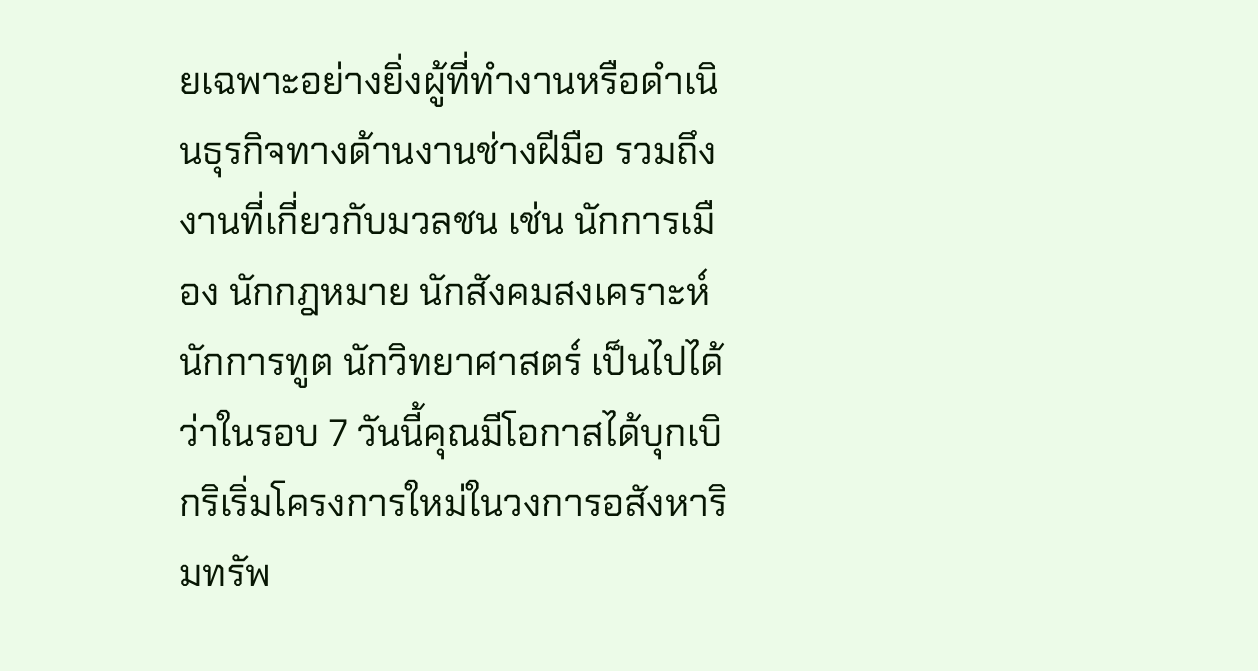ยเฉพาะอย่างยิ่งผู้ที่ทำงานหรือดำเนินธุรกิจทางด้านงานช่างฝีมือ รวมถึงงานที่เกี่ยวกับมวลชน เช่น นักการเมือง นักกฎหมาย นักสังคมสงเคราะห์ นักการทูต นักวิทยาศาสตร์ เป็นไปได้ว่าในรอบ 7 วันนี้คุณมีโอกาสได้บุกเบิกริเริ่มโครงการใหม่ในวงการอสังหาริมทรัพ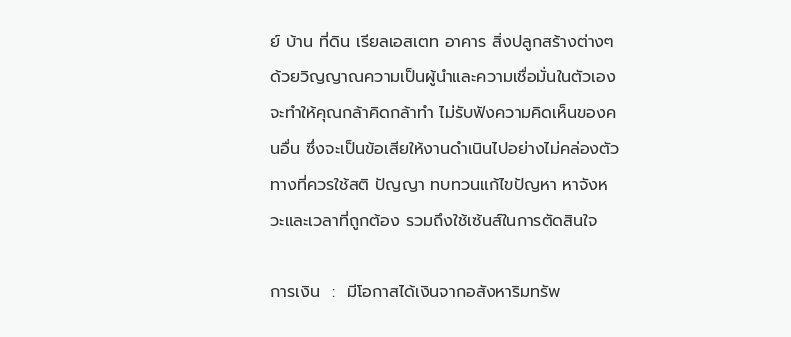ย์ บ้าน ที่ดิน เรียลเอสเตท อาคาร สิ่งปลูกสร้างต่างๆ  ด้วยวิญญาณความเป็นผู้นำและความเชื่อมั่นในตัวเองจะทำให้คุณกล้าคิดกล้าทำ ไม่รับฟังความคิดเห็นของคนอื่น ซึ่งจะเป็นข้อเสียให้งานดำเนินไปอย่างไม่คล่องตัว ทางที่ควรใช้สติ ปัญญา ทบทวนแก้ไขปัญหา หาจังหวะและเวลาที่ถูกต้อง รวมถึงใช้เซ้นส์ในการตัดสินใจ

การเงิน  :  มีโอกาสได้เงินจากอสังหาริมทรัพ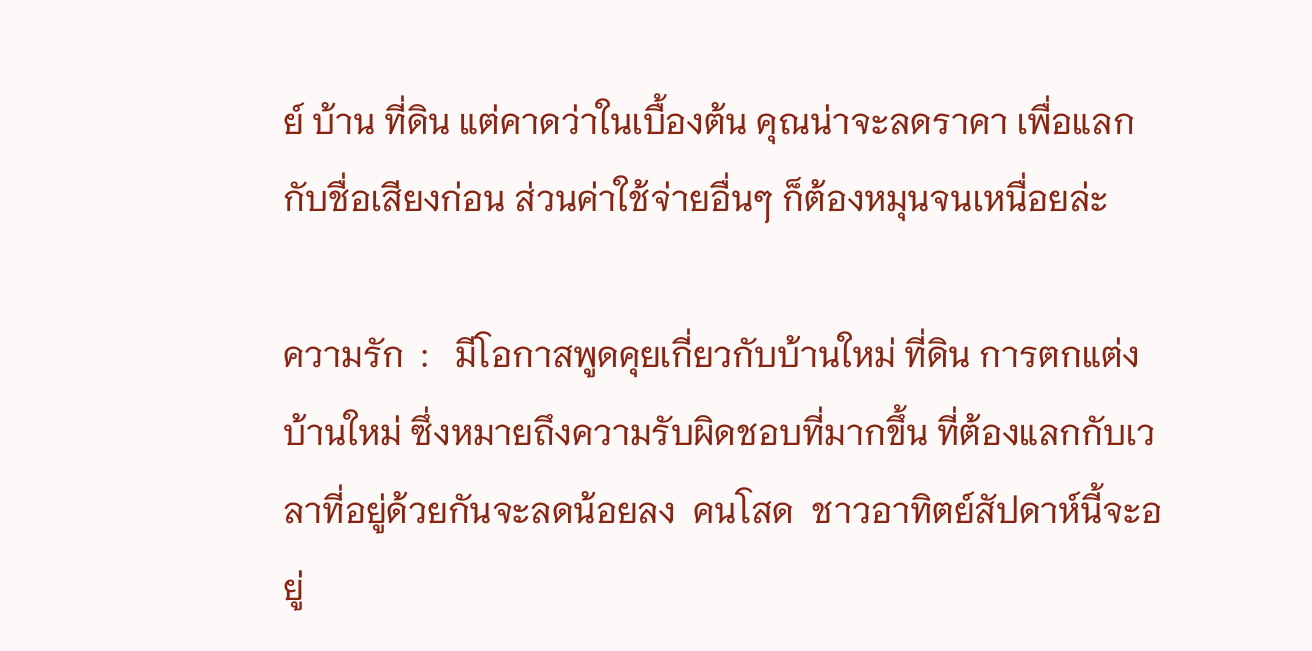ย์ บ้าน ที่ดิน แต่คาดว่าในเบื้องต้น คุณน่าจะลดราคา เพื่อแลกกับชื่อเสียงก่อน ส่วนค่าใช้จ่ายอื่นๆ ก็ต้องหมุนจนเหนื่อยล่ะ

ความรัก  :   มีโอกาสพูดคุยเกี่ยวกับบ้านใหม่ ที่ดิน การตกแต่งบ้านใหม่ ซึ่งหมายถึงความรับผิดชอบที่มากขึ้น ที่ต้องแลกกับเวลาที่อยู่ด้วยกันจะลดน้อยลง  คนโสด  ชาวอาทิตย์สัปดาห์นี้จะอยู่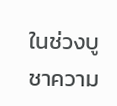ในช่วงบูชาความ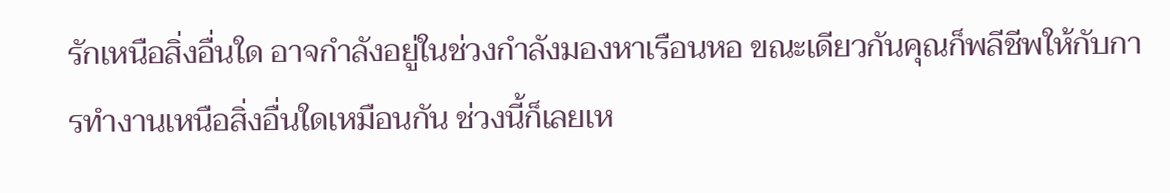รักเหนือสิ่งอื่นใด อาจกำลังอยู่ในช่วงกำลังมองหาเรือนหอ ขณะเดียวกันคุณก็พลีชีพให้กับการทำงานเหนือสิ่งอื่นใดเหมือนกัน ช่วงนี้ก็เลยเห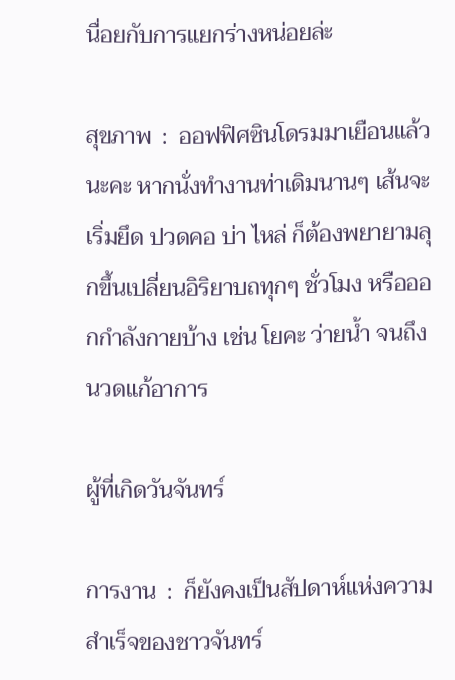นื่อยกับการแยกร่างหน่อยล่ะ

สุขภาพ  :  ออฟฟิศซินโดรมมาเยือนแล้วนะคะ หากนั่งทำงานท่าเดิมนานๆ เส้นจะเริ่มยึด ปวดคอ บ่า ไหล่ ก็ต้องพยายามลุกขึ้นเปลี่ยนอิริยาบถทุกๆ ชั่วโมง หรือออกกำลังกายบ้าง เช่น โยคะ ว่ายน้ำ จนถึงนวดแก้อาการ

ผู้ที่เกิดวันจันทร์

การงาน  :  ก็ยังคงเป็นสัปดาห์แห่งความสำเร็จของชาวจันทร์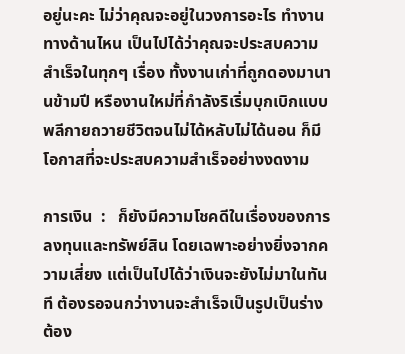อยู่นะคะ ไม่ว่าคุณจะอยู่ในวงการอะไร ทำงานทางด้านไหน เป็นไปได้ว่าคุณจะประสบความสำเร็จในทุกๆ เรื่อง ทั้งงานเก่าที่ถูกดองมานานข้ามปี หรืองานใหม่ที่กำลังริเริ่มบุกเบิกแบบพลีกายถวายชีวิตจนไม่ได้หลับไม่ได้นอน ก็มีโอกาสที่จะประสบความสำเร็จอย่างงดงาม

การเงิน  :   ก็ยังมีความโชคดีในเรื่องของการลงทุนและทรัพย์สิน โดยเฉพาะอย่างยิ่งจากความเสี่ยง แต่เป็นไปได้ว่าเงินจะยังไม่มาในทันที ต้องรอจนกว่างานจะสำเร็จเป็นรูปเป็นร่าง ต้อง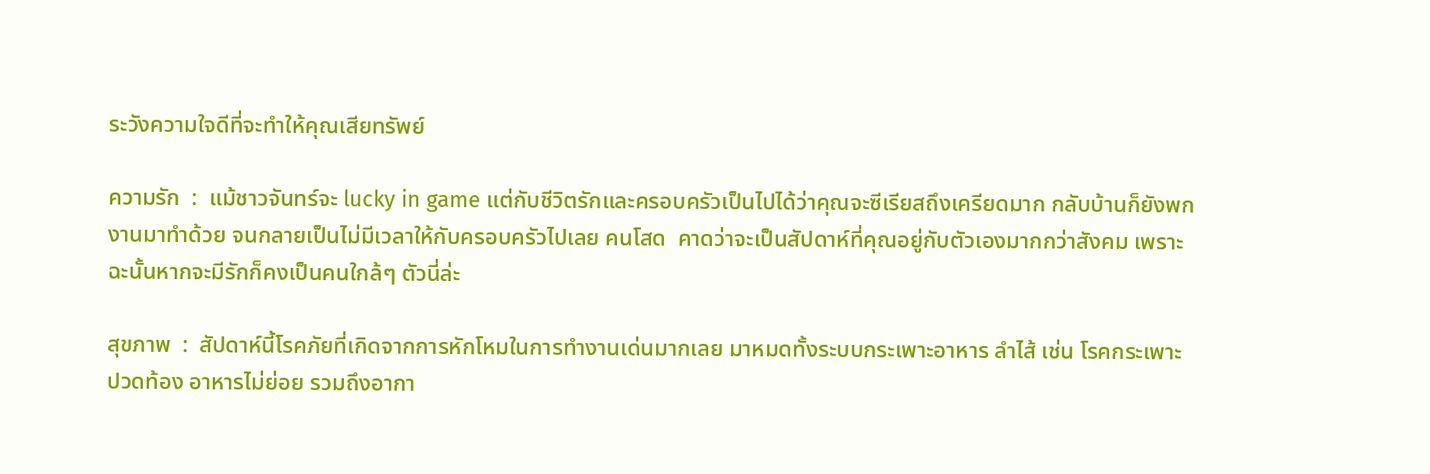ระวังความใจดีที่จะทำให้คุณเสียทรัพย์

ความรัก  :  แม้ชาวจันทร์จะ lucky in game แต่กับชีวิตรักและครอบครัวเป็นไปได้ว่าคุณจะซีเรียสถึงเครียดมาก กลับบ้านก็ยังพกงานมาทำด้วย จนกลายเป็นไม่มีเวลาให้กับครอบครัวไปเลย คนโสด  คาดว่าจะเป็นสัปดาห์ที่คุณอยู่กับตัวเองมากกว่าสังคม เพราะฉะนั้นหากจะมีรักก็คงเป็นคนใกล้ๆ ตัวนี่ล่ะ

สุขภาพ  :  สัปดาห์นี้โรคภัยที่เกิดจากการหักโหมในการทำงานเด่นมากเลย มาหมดทั้งระบบกระเพาะอาหาร ลำไส้ เช่น โรคกระเพาะ ปวดท้อง อาหารไม่ย่อย รวมถึงอากา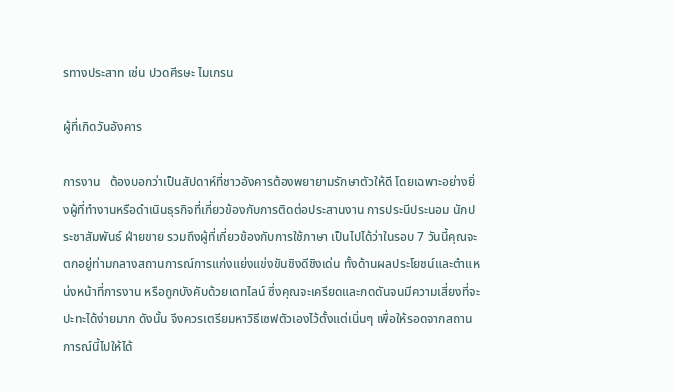รทางประสาท เช่น ปวดศีรษะ ไมเกรน

ผู้ที่เกิดวันอังคาร

การงาน   ต้องบอกว่าเป็นสัปดาห์ที่ชาวอังคารต้องพยายามรักษาตัวให้ดี โดยเฉพาะอย่างยิ่งผู้ที่ทำงานหรือดำเนินธุรกิจที่เกี่ยวข้องกับการติดต่อประสานงาน การประนีประนอม นักประชาสัมพันธ์ ฝ่ายขาย รวมถึงผู้ที่เกี่ยวข้องกับการใช้ภาษา เป็นไปได้ว่าในรอบ 7 วันนี้คุณจะตกอยู่ท่ามกลางสถานการณ์การแก่งแย่งแข่งขันชิงดีชิงเด่น ทั้งด้านผลประโยชน์และตำแหน่งหน้าที่การงาน หรือถูกบังคับด้วยเดทไลน์ ซึ่งคุณจะเครียดและกดดันจนมีความเสี่ยงที่จะปะทะได้ง่ายมาก ดังนั้น จึงควรเตรียมหาวิธีเซฟตัวเองไว้ตั้งแต่เนิ่นๆ เพื่อให้รอดจากสถานการณ์นี้ไปให้ได้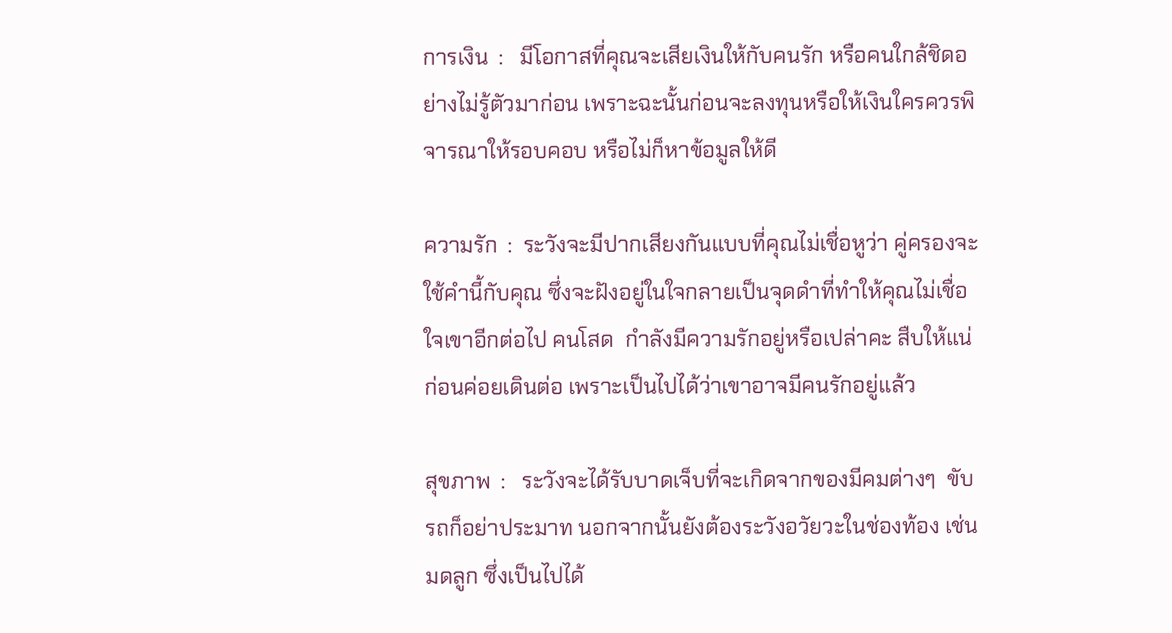การเงิน  :   มีโอกาสที่คุณจะเสียเงินให้กับคนรัก หรือคนใกล้ชิดอย่างไม่รู้ตัวมาก่อน เพราะฉะนั้นก่อนจะลงทุนหรือให้เงินใครควรพิจารณาให้รอบคอบ หรือไม่ก็หาข้อมูลให้ดี

ความรัก  :  ระวังจะมีปากเสียงกันแบบที่คุณไม่เชื่อหูว่า คู่ครองจะใช้คำนี้กับคุณ ซึ่งจะฝังอยู่ในใจกลายเป็นจุดดำที่ทำให้คุณไม่เชื่อใจเขาอีกต่อไป คนโสด  กำลังมีความรักอยู่หรือเปล่าคะ สืบให้แน่ก่อนค่อยเดินต่อ เพราะเป็นไปได้ว่าเขาอาจมีคนรักอยู่แล้ว

สุขภาพ  :   ระวังจะได้รับบาดเจ็บที่จะเกิดจากของมีคมต่างๆ  ขับรถก็อย่าประมาท นอกจากนั้นยังต้องระวังอวัยวะในช่องท้อง เช่น มดลูก ซึ่งเป็นไปได้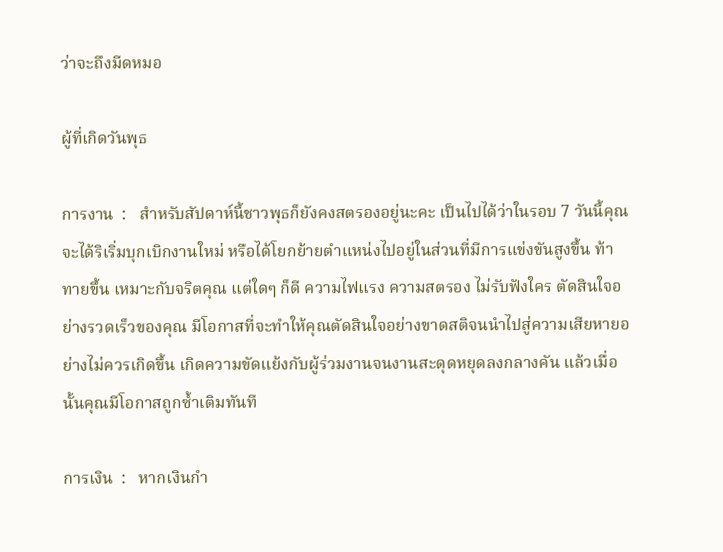ว่าจะถึงมีดหมอ

ผู้ที่เกิดวันพุธ

การงาน  :   สำหรับสัปดาห์นี้ชาวพุธก็ยังคงสตรองอยู่นะคะ เป็นไปได้ว่าในรอบ 7 วันนี้คุณจะได้ริเริ่มบุกเบิกงานใหม่ หรือได้โยกย้ายตำแหน่งไปอยู่ในส่วนที่มีการแข่งขันสูงขึ้น ท้าทายขึ้น เหมาะกับจริตคุณ แต่ใดๆ ก็ดี ความไฟแรง ความสตรอง ไม่รับฟังใคร ตัดสินใจอย่างรวดเร็วของคุณ มีโอกาสที่จะทำให้คุณตัดสินใจอย่างขาดสติจนนำไปสู่ความเสียหายอย่างไม่ควรเกิดขึ้น เกิดความขัดแย้งกับผู้ร่วมงานจนงานสะดุดหยุดลงกลางคัน แล้วเมื่อนั้นคุณมีโอกาสถูกซ้ำเติมทันที

การเงิน  :   หากเงินกำ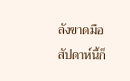ลังขาดมือ สัปดาห์นี้ก็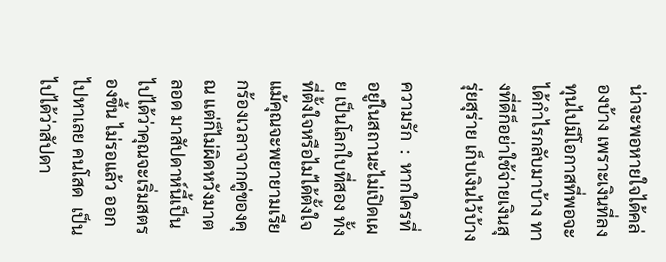น่าจะพอหายใจได้คล่องบ้าง เพราะเงินที่ลงทุนไปมีโอกาสที่พอจะได้กำไรกลับมาบ้าง ทางที่ดีก็อย่าใช้จ่ายเงินสุรุ่ยสุร่าย เก็บเงินไว้บ้าง

ความรัก  :  หากใครที่อยู่ในสถานะไม่เปิดเผย เป็นโลกใบที่สอง ทั้งที่ตั้งใจหรือไม่ได้ตั้งใจ แม้คุณจะพยายามเรียกร้องเวลาจากคู่ของคุณ แต่ก็ไม่ผิดหวังมาตลอด มาสัปดาห์นี้เป็นไปได้ว่าคุณจะเริ่มสตรองขึ้น ไม่รอแล้ว ออกไปหาเลย คนโสด  เป็นไปได้ว่าสัปดา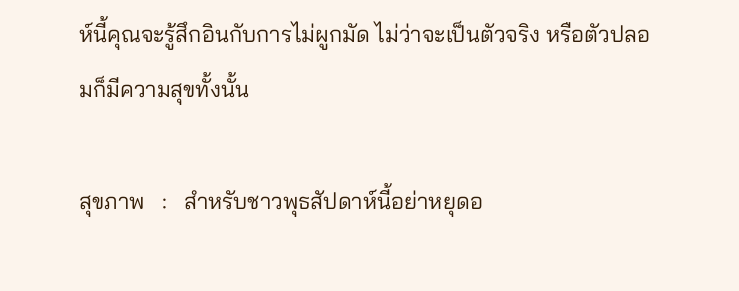ห์นี้คุณจะรู้สึกอินกับการไม่ผูกมัด ไม่ว่าจะเป็นตัวจริง หรือตัวปลอมก็มีความสุขทั้งนั้น

สุขภาพ   :   สำหรับชาวพุธสัปดาห์นี้อย่าหยุดอ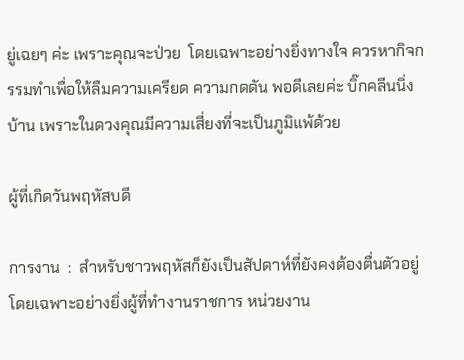ยู่เฉยๆ ค่ะ เพราะคุณจะป่วย  โดยเฉพาะอย่างยิ่งทางใจ ควรหากิจกรรมทำเพื่อให้ลืมความเครียด ความกดดัน พอดีเลยค่ะ บิ๊กคลีนนิ่งบ้าน เพราะในดวงคุณมีความเสี่ยงที่จะเป็นภูมิแพ้ด้วย

ผู้ที่เกิดวันพฤหัสบดี

การงาน  :  สำหรับชาวพฤหัสก็ยังเป็นสัปดาห์ที่ยังคงต้องตื่นตัวอยู่ โดยเฉพาะอย่างยิ่งผู้ที่ทำงานราชการ หน่วยงาน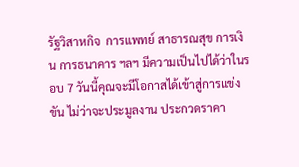รัฐวิสาหกิจ  การแพทย์ สาธารณสุข การเงิน การธนาคาร ฯลฯ มีความเป็นไปได้ว่าในรอบ 7 วันนี้คุณจะมีโอกาสได้เข้าสู่การแข่งขัน ไม่ว่าจะประมูลงาน ประกวดราคา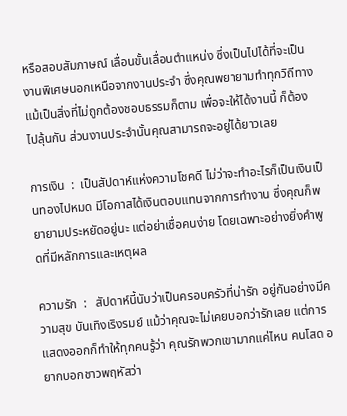หรือสอบสัมภาษณ์ เลื่อนขั้นเลื่อนตำแหน่ง ซึ่งเป็นไปได้ที่จะเป็นงานพิเศษนอกเหนือจากงานประจำ ซึ่งคุณพยายามทำทุกวิถีทาง แม้เป็นสิ่งที่ไม่ถูกต้องชอบธรรมก็ตาม เพื่อจะให้ได้งานนี้ ก็ต้องไปลุ้นกัน ส่วนงานประจำนั้นคุณสามารถจะอยู่ได้ยาวเลย

การเงิน  :  เป็นสัปดาห์แห่งความโชคดี ไม่ว่าจะทำอะไรก็เป็นเงินเป็นทองไปหมด มีโอกาสได้เงินตอบแทนจากการทำงาน ซึ่งคุณก็พยายามประหยัดอยู่นะ แต่อย่าเชื่อคนง่าย โดยเฉพาะอย่างยิ่งคำพูดที่มีหลักการและเหตุผล

ความรัก  :   สัปดาห์นี้นับว่าเป็นครอบครัวที่น่ารัก อยู่กันอย่างมีความสุข บันเทิงเริงรมย์ แม้ว่าคุณจะไม่เคยบอกว่ารักเลย แต่การแสดงออกก็ทำให้ทุกคนรู้ว่า คุณรักพวกเขามากแค่ไหน คนโสด อยากบอกชาวพฤหัสว่า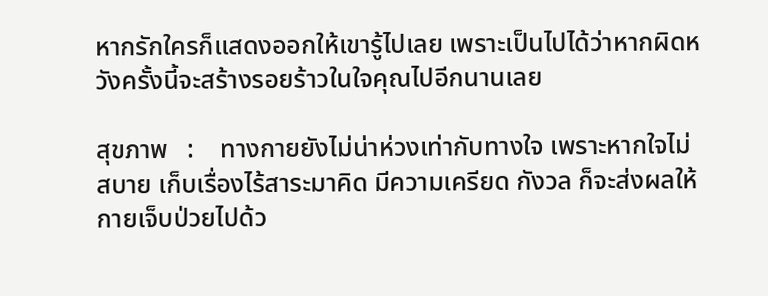หากรักใครก็แสดงออกให้เขารู้ไปเลย เพราะเป็นไปได้ว่าหากผิดหวังครั้งนี้จะสร้างรอยร้าวในใจคุณไปอีกนานเลย

สุขภาพ   :    ทางกายยังไม่น่าห่วงเท่ากับทางใจ เพราะหากใจไม่สบาย เก็บเรื่องไร้สาระมาคิด มีความเครียด กังวล ก็จะส่งผลให้กายเจ็บป่วยไปด้ว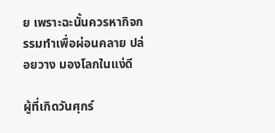ย เพราะฉะนั้นควรหากิจกรรมทำเพื่อผ่อนคลาย ปล่อยวาง มองโลกในแง่ดี

ผู้ที่เกิดวันศุกร์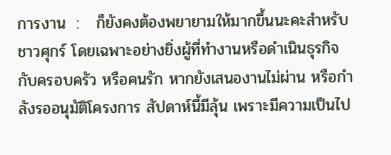การงาน  :   ก็ยังคงต้องพยายามให้มากขึ้นนะคะสำหรับชาวศุกร์ โดยเฉพาะอย่างยิ่งผู้ที่ทำงานหรือดำเนินธุรกิจกับครอบครัว หรือคนรัก หากยังเสนองานไม่ผ่าน หรือกำลังรออนุมัติโครงการ สัปดาห์นี้มีลุ้น เพราะมีความเป็นไป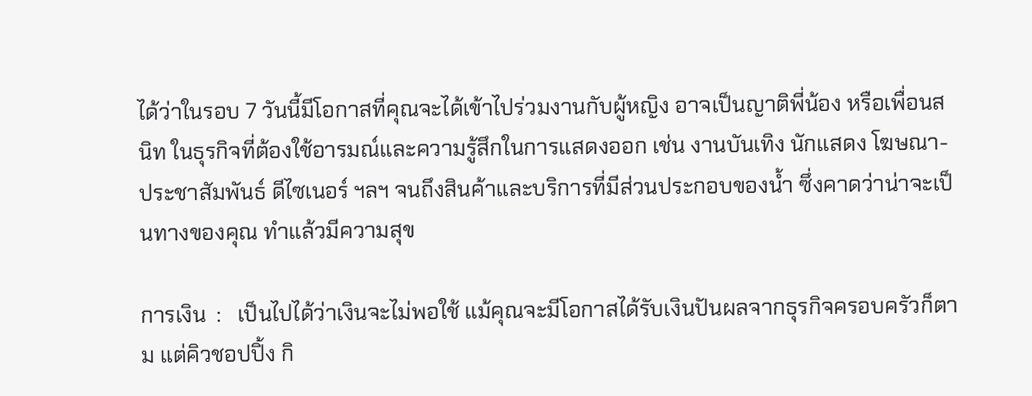ได้ว่าในรอบ 7 วันนี้มีโอกาสที่คุณจะได้เข้าไปร่วมงานกับผู้หญิง อาจเป็นญาติพี่น้อง หรือเพื่อนสนิท ในธุรกิจที่ต้องใช้อารมณ์และความรู้สึกในการแสดงออก เช่น งานบันเทิง นักแสดง โฆษณา-ประชาสัมพันธ์ ดีไซเนอร์ ฯลฯ จนถึงสินค้าและบริการที่มีส่วนประกอบของน้ำ ซึ่งคาดว่าน่าจะเป็นทางของคุณ ทำแล้วมีความสุข

การเงิน  :   เป็นไปได้ว่าเงินจะไม่พอใช้ แม้คุณจะมีโอกาสได้รับเงินปันผลจากธุรกิจครอบครัวก็ตาม แต่คิวชอปปิ้ง กิ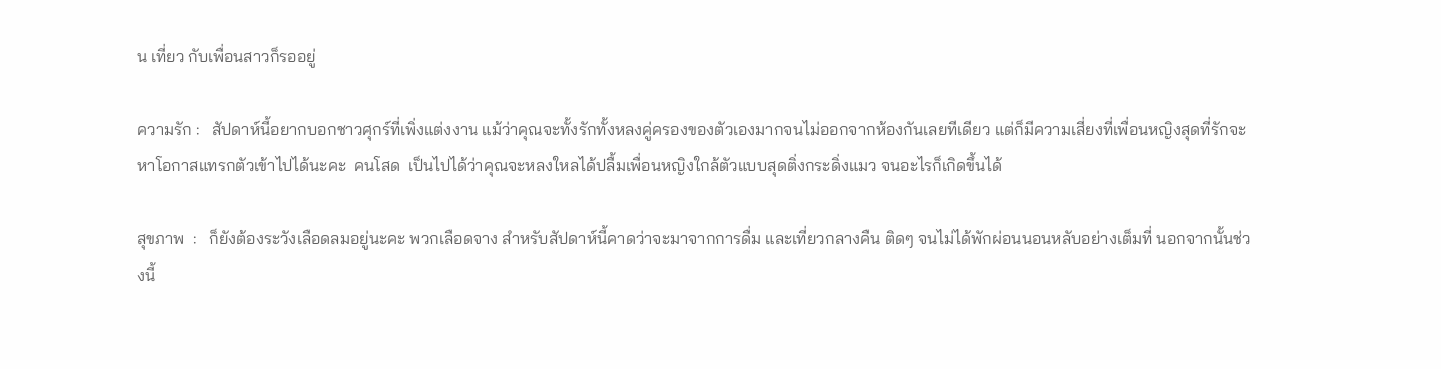น เที่ยว กับเพื่อนสาวก็รออยู่

ความรัก :   สัปดาห์นี้อยากบอกชาวศุกร์ที่เพิ่งแต่งงาน แม้ว่าคุณจะทั้งรักทั้งหลงคู่ครองของตัวเองมากจนไม่ออกจากห้องกันเลยทีเดียว แต่ก็มีความเสี่ยงที่เพื่อนหญิงสุดที่รักจะหาโอกาสแทรกตัวเข้าไปได้นะคะ  คนโสด  เป็นไปได้ว่าคุณจะหลงใหลได้ปลื้มเพื่อนหญิงใกล้ตัวแบบสุดติ่งกระดิ่งแมว จนอะไรก็เกิดขึ้นได้

สุขภาพ  :   ก็ยังต้องระวังเลือดลมอยู่นะคะ พวกเลือดจาง สำหรับสัปดาห์นี้คาดว่าจะมาจากการดื่ม และเที่ยวกลางคืน ติดๆ จนไม่ได้พักผ่อนนอนหลับอย่างเต็มที่ นอกจากนั้นช่วงนี้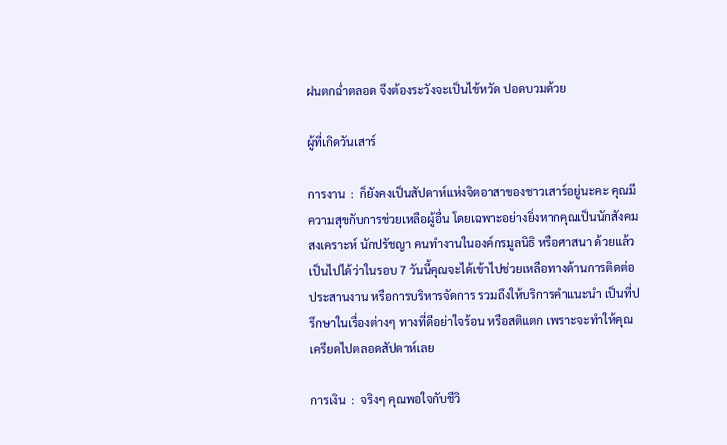ฝนตกฉ่ำตลอด จึงต้องระวังจะเป็นไข้หวัด ปอดบวมด้วย

ผู้ที่เกิดวันเสาร์

การงาน  :  ก็ยังคงเป็นสัปดาห์แห่งจิตอาสาของชาวเสาร์อยู่นะคะ คุณมีความสุขกับการช่วยเหลือผู้อื่น โดยเฉพาะอย่างยิ่งหากคุณเป็นนักสังคมสงเคราะห์ นักปรัชญา คนทำงานในองค์กรมูลนิธิ หรือศาสนา ด้วยแล้ว เป็นไปได้ว่าในรอบ 7 วันนี้คุณจะได้เข้าไปช่วยเหลือทางด้านการติดต่อประสานงาน หรือการบริหารจัดการ รวมถึงให้บริการคำแนะนำ เป็นที่ปรึกษาในเรื่องต่างๆ ทางที่ดีอย่าใจร้อน หรือสติแตก เพราะจะทำให้คุณเครียดไปตลอดสัปดาห์เลย

การเงิน  :  จริงๆ คุณพอใจกับชีวิ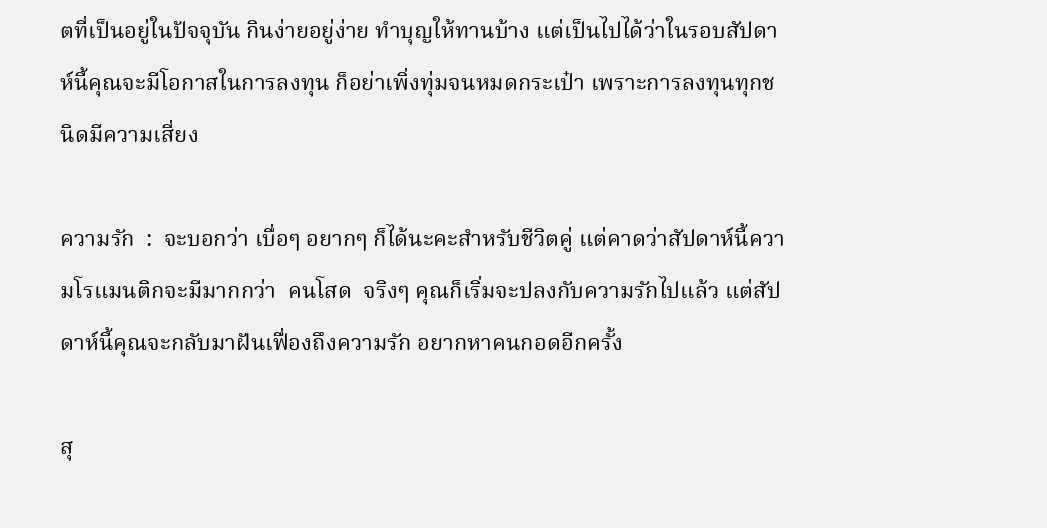ตที่เป็นอยู่ในปัจจุบัน กินง่ายอยู่ง่าย ทำบุญให้ทานบ้าง แต่เป็นไปได้ว่าในรอบสัปดาห์นี้คุณจะมีโอกาสในการลงทุน ก็อย่าเพิ่งทุ่มจนหมดกระเป๋า เพราะการลงทุนทุกชนิดมีความเสี่ยง

ความรัก  :  จะบอกว่า เบื่อๆ อยากๆ ก็ได้นะคะสำหรับชีวิตคู่ แต่คาดว่าสัปดาห์นี้ความโรแมนติกจะมีมากกว่า  คนโสด  จริงๆ คุณก็เริ่มจะปลงกับความรักไปแล้ว แต่สัปดาห์นี้คุณจะกลับมาฝันเฟื่องถึงความรัก อยากหาคนกอดอีกครั้ง

สุ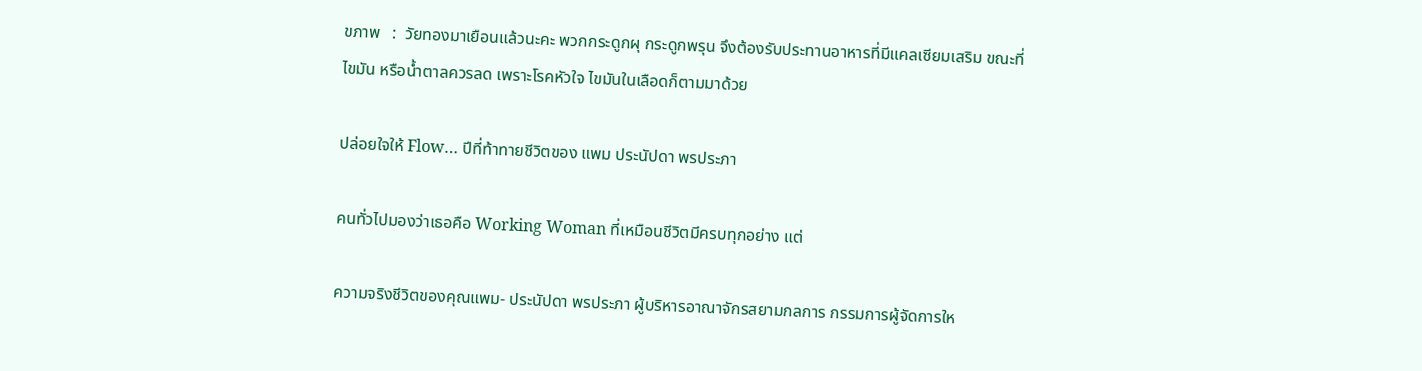ขภาพ   :  วัยทองมาเยือนแล้วนะคะ พวกกระดูกผุ กระดูกพรุน จึงต้องรับประทานอาหารที่มีแคลเซียมเสริม ขณะที่ไขมัน หรือน้ำตาลควรลด เพราะโรคหัวใจ ไขมันในเลือดก็ตามมาด้วย

ปล่อยใจให้ Flow… ปีที่ท้าทายชีวิตของ แพม ประนัปดา พรประภา

คนทั่วไปมองว่าเธอคือ Working Woman ที่เหมือนชีวิตมีครบทุกอย่าง แต่

ความจริงชีวิตของคุณแพม- ประนัปดา พรประภา ผู้บริหารอาณาจักรสยามกลการ กรรมการผู้จัดการให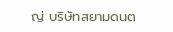ญ่ บริษัทสยามดนต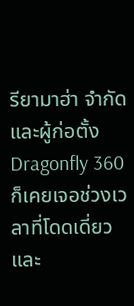รียามาฮ่า จำกัด และผู้ก่อตั้ง Dragonfly 360 ก็เคยเจอช่วงเวลาที่โดดเดี่ยว และ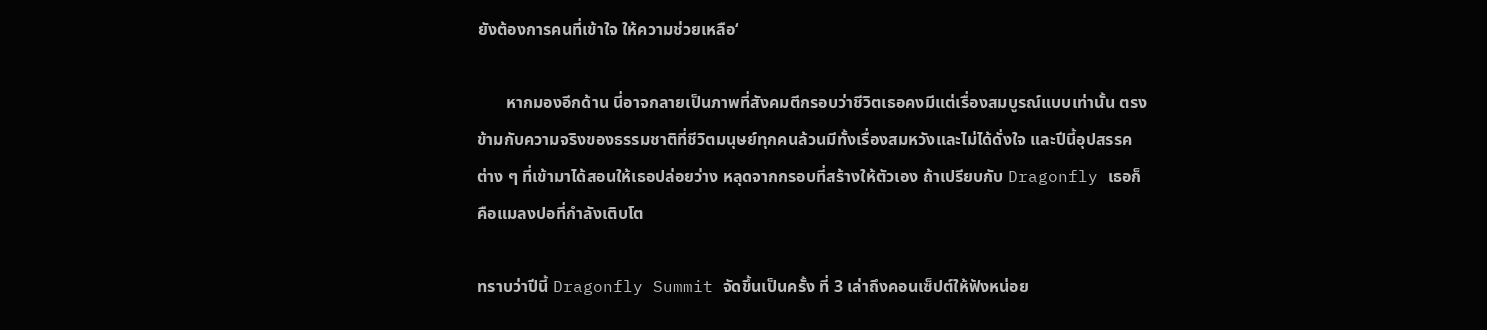ยังต้องการคนที่เข้าใจ ให้ความช่วยเหลือ‘

       หากมองอีกด้าน นี่อาจกลายเป็นภาพที่สังคมตีกรอบว่าชีวิตเธอคงมีแต่เรื่องสมบูรณ์แบบเท่านั้น ตรงข้ามกับความจริงของธรรมชาติที่ชีวิตมนุษย์ทุกคนล้วนมีทั้งเรื่องสมหวังและไม่ได้ดั่งใจ และปีนี้อุปสรรคต่าง ๆ ที่เข้ามาได้สอนให้เธอปล่อยว่าง หลุดจากกรอบที่สร้างให้ตัวเอง ถ้าเปรียบกับ Dragonfly เธอก็คือแมลงปอที่กำลังเติบโต

ทราบว่าปีนี้ Dragonfly Summit จัดขึ้นเป็นครั้ง ที่ 3 เล่าถึงคอนเซ็ปต์ให้ฟังหน่อย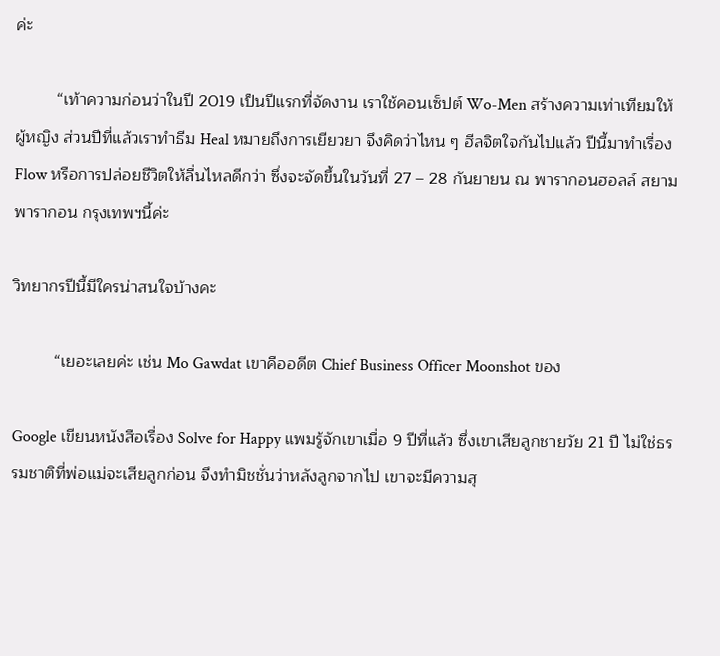ค่ะ

         “เท้าความก่อนว่าในปี 2019 เป็นปีแรกที่จัดงาน เราใช้คอนเซ็ปต์ Wo-Men สร้างความเท่าเทียมให้ผู้หญิง ส่วนปีที่แล้วเราทำธีม Heal หมายถึงการเยียวยา จึงคิดว่าไหน ๆ ฮีลจิตใจกันไปแล้ว ปีนี้มาทำเรื่อง Flow หรือการปล่อยชีวิตให้ลื่นไหลดีกว่า ซึ่งจะจัดขึ้นในวันที่ 27 – 28 กันยายน ณ พารากอนฮอลล์ สยามพารากอน กรุงเทพฯนี้ค่ะ

วิทยากรปีนี้มีใครน่าสนใจบ้างคะ

         “เยอะเลยค่ะ เช่น Mo Gawdat เขาคืออดีต Chief Business Officer Moonshot ของ

Google เขียนหนังสือเรื่อง Solve for Happy แพมรู้จักเขาเมื่อ 9 ปีที่แล้ว ซึ่งเขาเสียลูกชายวัย 21 ปี ไม่ใช่ธรรมชาติที่พ่อแม่จะเสียลูกก่อน จึงทำมิชชั่นว่าหลังลูกจากไป เขาจะมีความสุ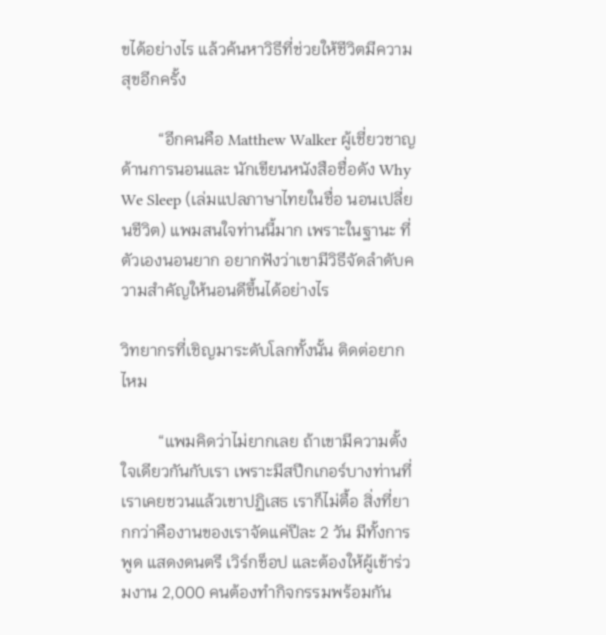ขได้อย่างไร แล้วค้นหาวิธีที่ช่วยให้ชีวิตมีความสุขอีกครั้ง

         “อีกคนคือ Matthew Walker ผู้เชี่ยวชาญด้านการนอนและ นักเขียนหนังสือชื่อดัง Why We Sleep (เล่มแปลภาษาไทยในชื่อ นอนเปลี่ยนชีวิต) แพมสนใจท่านนี้มาก เพราะในฐานะ ที่ตัวเองนอนยาก อยากฟังว่าเขามีวิธีจัดลำดับความสำคัญให้นอนดีขึ้นได้อย่างไร

วิทยากรที่เชิญมาระดับโลกทั้งนั้น ติดต่อยากไหม

         “แพมคิดว่าไม่ยากเลย ถ้าเขามีความตั้งใจเดียวกันกับเรา เพราะมีสปีกเกอร์บางท่านที่เราเคยชวนแล้วเขาปฏิเสธ เราก็ไม่ตื้อ สิ่งที่ยากกว่าคืองานของเราจัดแค่ปีละ 2 วัน มีทั้งการพูด แสดงดนตรี เวิร์กช็อป และต้องให้ผู้เข้าร่วมงาน 2,000 คนต้องทำกิจกรรมพร้อมกัน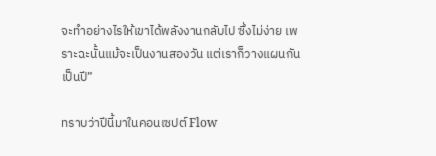จะทำอย่างไรให้เขาได้พลังงานกลับไป ซึ่งไม่ง่าย เพราะฉะนั้นแม้จะเป็นงานสองวัน แต่เราก็วางแผนกันเป็นปี”

ทราบว่าปีนี้มาในคอนเซปต์ Flow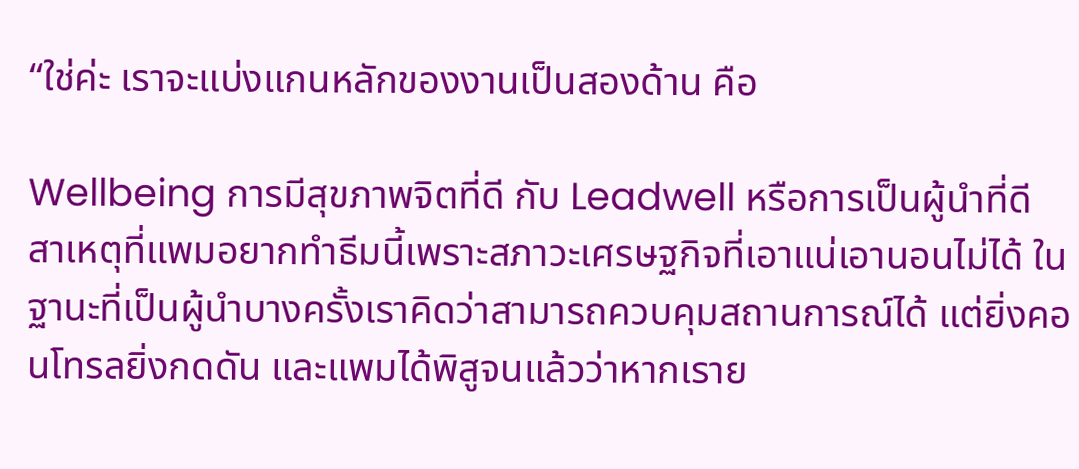“ใช่ค่ะ เราจะแบ่งแกนหลักของงานเป็นสองด้าน คือ

Wellbeing การมีสุขภาพจิตที่ดี กับ Leadwell หรือการเป็นผู้นำที่ดี สาเหตุที่แพมอยากทำธีมนี้เพราะสภาวะเศรษฐกิจที่เอาแน่เอานอนไม่ได้ ในฐานะที่เป็นผู้นำบางครั้งเราคิดว่าสามารถควบคุมสถานการณ์ได้ แต่ยิ่งคอนโทรลยิ่งกดดัน และแพมได้พิสูจนแล้วว่าหากเราย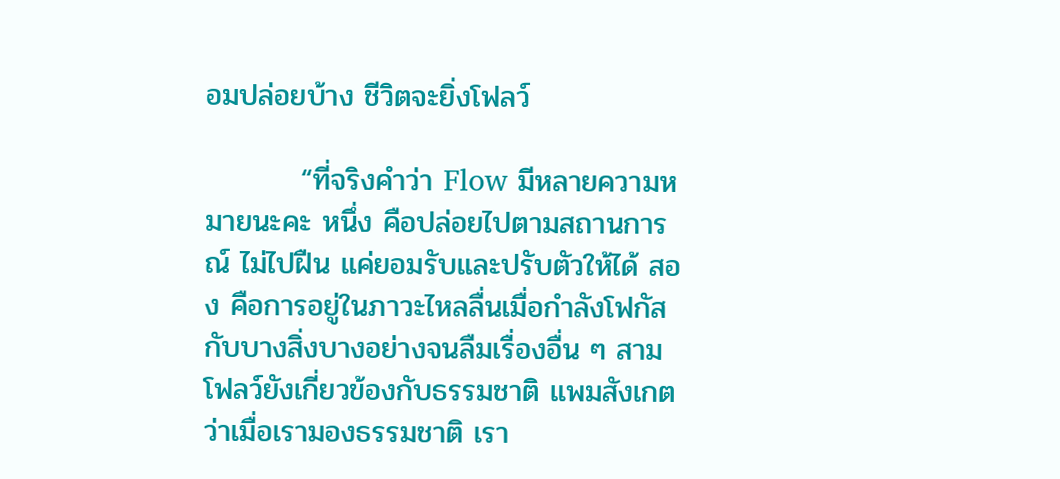อมปล่อยบ้าง ชีวิตจะยิ่งโฟลว์

         “ที่จริงคำว่า Flow มีหลายความหมายนะคะ หนึ่ง คือปล่อยไปตามสถานการณ์ ไม่ไปฝืน แค่ยอมรับและปรับตัวให้ได้ สอง คือการอยู่ในภาวะไหลลื่นเมื่อกำลังโฟกัสกับบางสิ่งบางอย่างจนลืมเรื่องอื่น ๆ สาม โฟลว์ยังเกี่ยวข้องกับธรรมชาติ แพมสังเกตว่าเมื่อเรามองธรรมชาติ เรา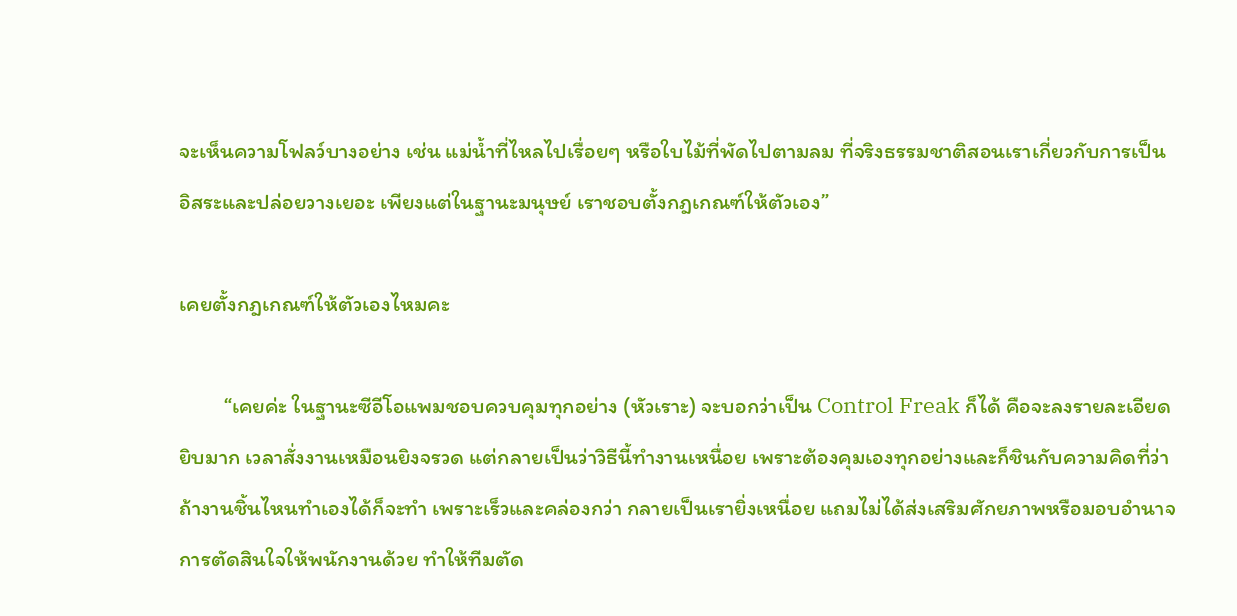จะเห็นความโฟลว์บางอย่าง เช่น แม่น้ำที่ไหลไปเรื่อยๆ หรือใบไม้ที่พัดไปตามลม ที่จริงธรรมชาติสอนเราเกี่ยวกับการเป็นอิสระและปล่อยวางเยอะ เพียงแต่ในฐานะมนุษย์ เราชอบตั้งกฎเกณฑ์ให้ตัวเอง”

เคยตั้งกฎเกณฑ์ให้ตัวเองไหมคะ

         “เคยค่ะ ในฐานะซีอีโอแพมชอบควบคุมทุกอย่าง (หัวเราะ) จะบอกว่าเป็น Control Freak ก็ได้ คือจะลงรายละเอียดยิบมาก เวลาสั่งงานเหมือนยิงจรวด แต่กลายเป็นว่าวิธีนี้ทำงานเหนื่อย เพราะต้องคุมเองทุกอย่างและก็ชินกับความคิดที่ว่า ถ้างานชิ้นไหนทำเองได้ก็จะทำ เพราะเร็วและคล่องกว่า กลายเป็นเรายิ่งเหนื่อย แถมไม่ได้ส่งเสริมศักยภาพหรือมอบอำนาจการตัดสินใจให้พนักงานด้วย ทำให้ทีมตัด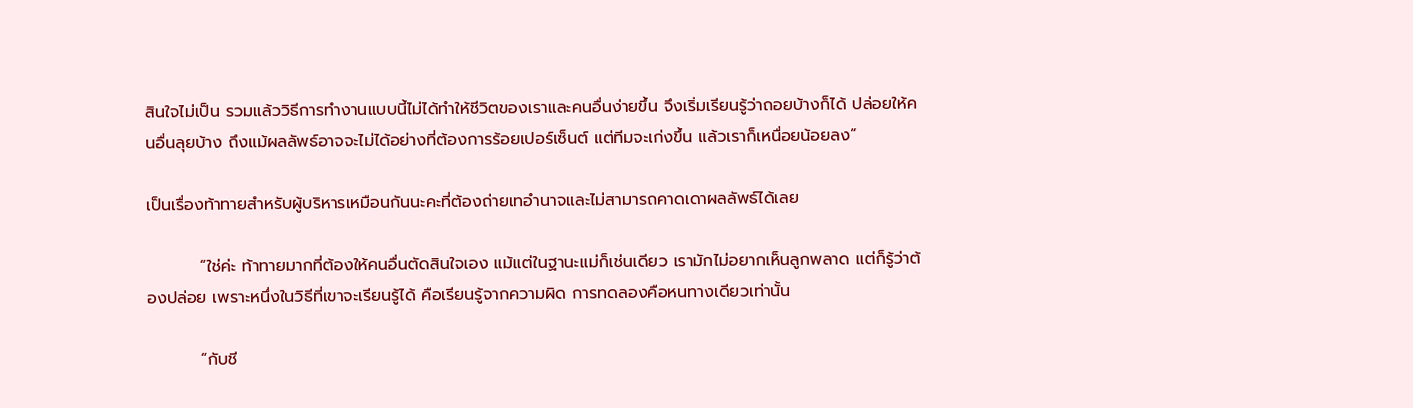สินใจไม่เป็น รวมแล้ววิธีการทำงานแบบนี้ไม่ได้ทำให้ชีวิตของเราและคนอื่นง่ายขึ้น จึงเริ่มเรียนรู้ว่าถอยบ้างก็ได้ ปล่อยให้คนอื่นลุยบ้าง ถึงแม้ผลลัพธ์อาจจะไม่ได้อย่างที่ต้องการร้อยเปอร์เซ็นต์ แต่ทีมจะเก่งขึ้น แล้วเราก็เหนื่อยน้อยลง”

เป็นเรื่องท้าทายสำหรับผู้บริหารเหมือนกันนะคะที่ต้องถ่ายเทอำนาจและไม่สามารถคาดเดาผลลัพธ์ได้เลย

         “ใช่ค่ะ ท้าทายมากที่ต้องให้คนอื่นตัดสินใจเอง แม้แต่ในฐานะแม่ก็เช่นเดียว เรามักไม่อยากเห็นลูกพลาด แต่ก็รู้ว่าต้องปล่อย เพราะหนึ่งในวิธีที่เขาจะเรียนรู้ได้ คือเรียนรู้จากความผิด การทดลองคือหนทางเดียวเท่านั้น

         “กับชี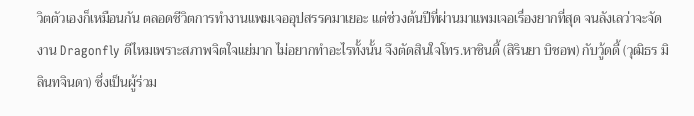วิตตัวเองก็เหมือนกัน ตลอดชีวิตการทำงานแพมเจออุปสรรคมาเยอะ แต่ช่วงต้นปีที่ผ่านมาแพมเจอเรื่องยากที่สุด จนลังเลว่าจะจัดงาน Dragonfly ดีไหมเพราะสภาพจิตใจแย่มาก ไม่อยากทำอะไรทั้งนั้น จึงตัดสินใจโทร.หาซินดี้ (สิรินยา บิชอพ) กับวู้ดดี้ (วุฒิธร มิลินทจินดา) ซึ่งเป็นผู้ร่วม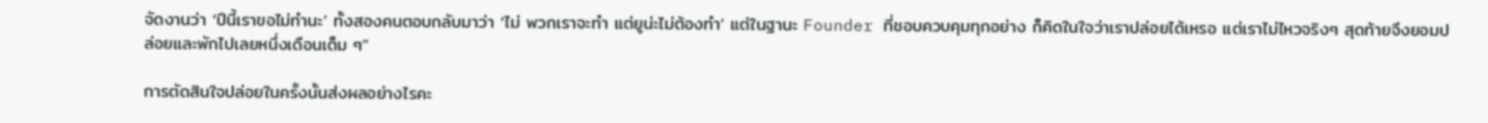จัดงานว่า ‘ปีนี้เราขอไม่ทำนะ’ ทั้งสองคนตอบกลับมาว่า ‘ไม่ พวกเราจะทำ แต่ยูน่ะไม่ต้องทำ’ แต่ในฐานะ Founder ที่ชอบควบคุมทุกอย่าง ก็คิดในใจว่าเราปล่อยได้เหรอ แต่เราไม่ไหวจริงๆ สุดท้ายจึงยอมปล่อยและพักไปเลยหนึ่งเดือนเต็ม ๆ”

การตัดสินใจปล่อยในครั้งนั้นส่งผลอย่างไรคะ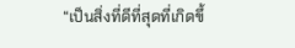“เป็นสิ่งที่ดีที่สุดที่เกิดขึ้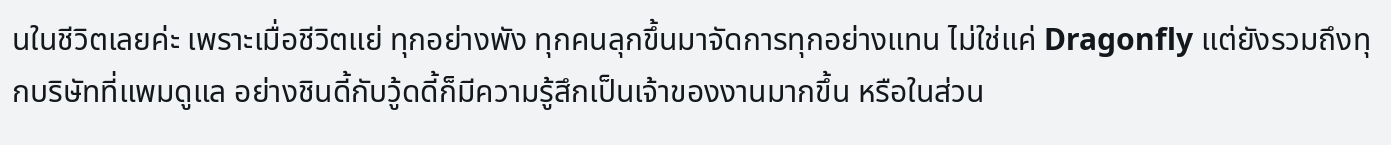นในชีวิตเลยค่ะ เพราะเมื่อชีวิตแย่ ทุกอย่างพัง ทุกคนลุกขึ้นมาจัดการทุกอย่างแทน ไม่ใช่แค่ Dragonfly แต่ยังรวมถึงทุกบริษัทที่แพมดูแล อย่างชินดี้กับวู้ดดี้ก็มีความรู้สึกเป็นเจ้าของงานมากขึ้น หรือในส่วน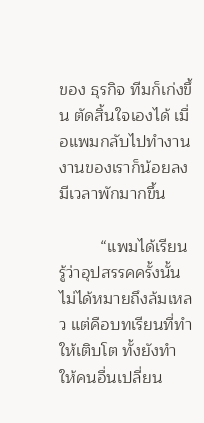ของ ธุรกิจ ทีมก็เก่งขึ้น ตัดสิ้นใจเองได้ เมื่อแพมกลับไปทำงาน งานของเราก็น้อยลง มีเวลาพักมากขึ้น

         “แพมได้เรียนรู้ว่าอุปสรรคครั้งนั้นไม่ได้หมายถึงล้มเหลว แต่คือบทเรียนที่ทำให้เติบโต ทั้งยังทำให้คนอื่นเปลี่ยน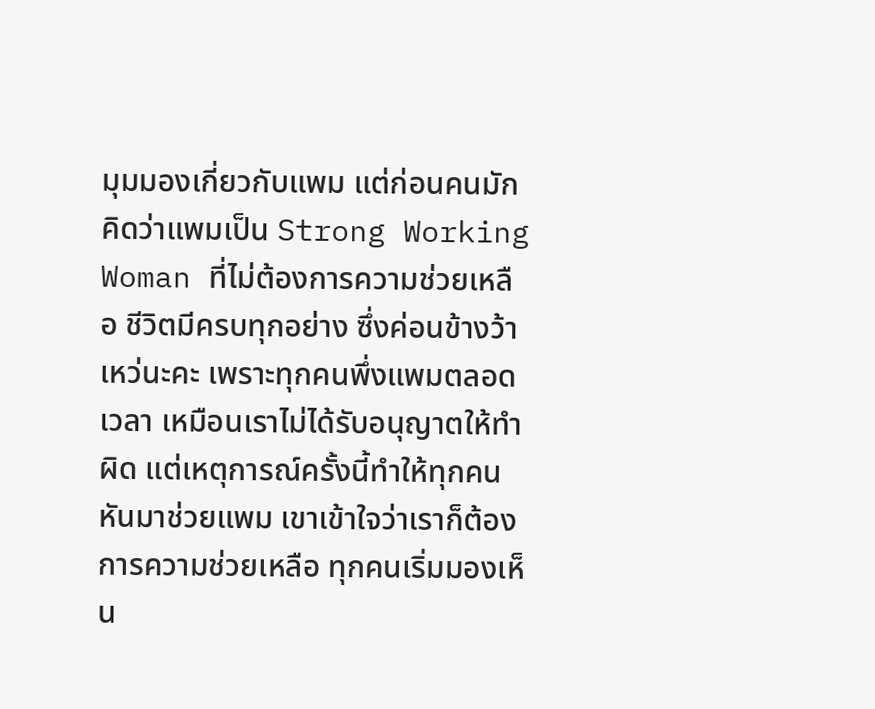มุมมองเกี่ยวกับแพม แต่ก่อนคนมักคิดว่าแพมเป็น Strong Working Woman ที่ไม่ต้องการความช่วยเหลือ ชีวิตมีครบทุกอย่าง ซึ่งค่อนข้างว้าเหว่นะคะ เพราะทุกคนพึ่งแพมตลอดเวลา เหมือนเราไม่ได้รับอนุญาตให้ทำผิด แต่เหตุการณ์ครั้งนี้ทำให้ทุกคนหันมาช่วยแพม เขาเข้าใจว่าเราก็ต้องการความช่วยเหลือ ทุกคนเริ่มมองเห็น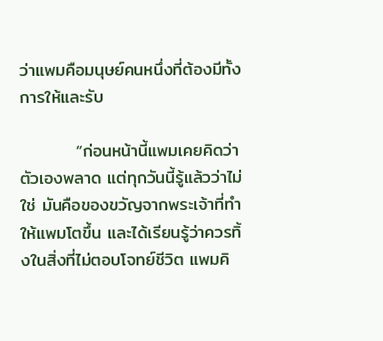ว่าแพมคือมนุษย์คนหนึ่งที่ต้องมีทั้งการให้และรับ

         “ก่อนหน้านี้แพมเคยคิดว่าตัวเองพลาด แต่ทุกวันนี้รู้แล้วว่าไม่ใช่ มันคือของขวัญจากพระเจ้าที่ทำให้แพมโตขึ้น และได้เรียนรู้ว่าควรทิ้งในสิ่งที่ไม่ตอบโจทย์ชีวิต แพมคิ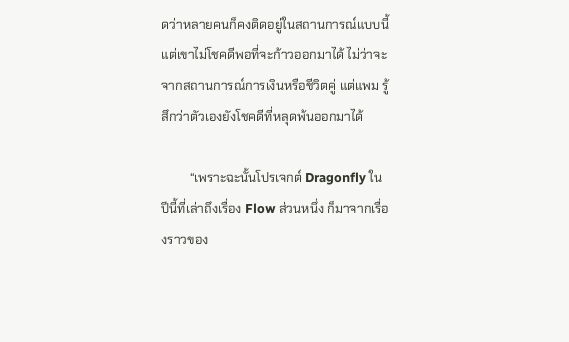ดว่าหลายคนก็คงติดอยู่ในสถานการณ์แบบนี้ แต่เขาไม่โชคดีพอที่จะก้าวออกมาได้ ไม่ว่าจะจากสถานการณ์การเงินหรือชีวิตคู่ แต่แพม รู้สึกว่าตัวเองยังโชคดีที่หลุดพ้นออกมาได้

         “เพราะฉะนั้นโปรเจกต์ Dragonfly ในปีนี้ที่เล่าถึงเรื่อง Flow ส่วนหนึ่ง ก็มาจากเรื่องราวของ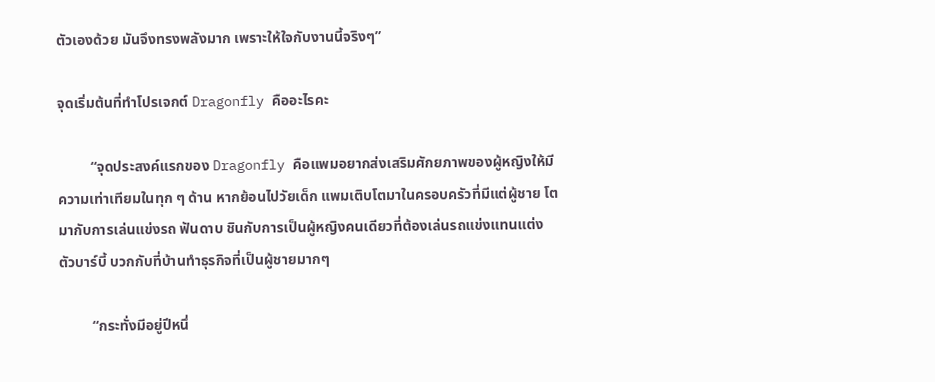ตัวเองด้วย มันจึงทรงพลังมาก เพราะให้ใจกับงานนี้จริงๆ”

จุดเริ่มต้นที่ทำโปรเจกต์ Dragonfly คืออะไรคะ

         “จุดประสงค์แรกของ Dragonfly คือแพมอยากส่งเสริมศักยภาพของผู้หญิงให้มีความเท่าเทียมในทุก ๆ ด้าน หากย้อนไปวัยเด็ก แพมเติบโตมาในครอบครัวที่มีแต่ผู้ชาย โตมากับการเล่นแข่งรถ ฟันดาบ ชินกับการเป็นผู้หญิงคนเดียวที่ต้องเล่นรถแข่งแทนแต่งตัวบาร์บี้ บวกกับที่บ้านทำธุรกิจที่เป็นผู้ชายมากๆ

         “กระทั่งมีอยู่ปีหนึ่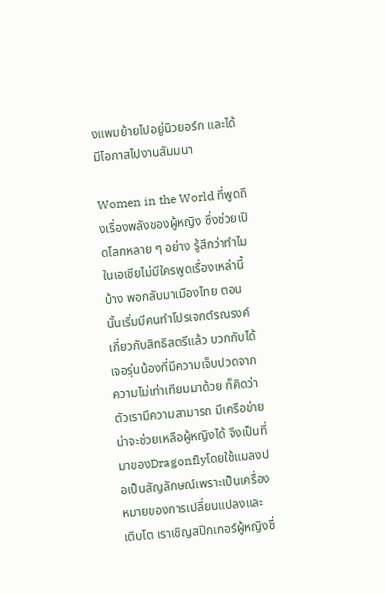งแพมย้ายไปอยู่นิวยอร์ก และได้มีโอกาสไปงานสัมมนา

Women in the World ที่พูดถึงเรื่องพลังของผู้หญิง ซึ่งช่วยเปิดโลกหลาย ๆ อย่าง รู้สึกว่าทำไมในเอเชียไม่มีใครพูดเรื่องเหล่านี้บ้าง พอกลับมาเมืองไทย ตอนนั้นเริ่มมีคนทำโปรเจกต์รณรงค์เกี่ยวกับสิทธิสตรีแล้ว บวกกับได้เจอรุ่นน้องที่มีความเจ็บปวดจากความไม่เท่าเทียมมาด้วย ก็คิดว่าตัวเรามีความสามารถ มีเครือข่าย น่าจะช่วยเหลือผู้หญิงได้ จึงเป็นที่มาของDragonflyโดยใช้แมลงปอเป็นสัญลักษณ์เพราะเป็นเครื่องหมายของการเปลี่ยนแปลงและเติบโต เราเชิญสปีกเกอร์ผู้หญิงชื่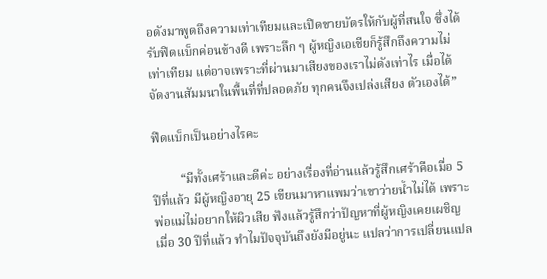อดังมาพูดถึงความเท่าเทียมและเปิดขายบัตรให้กับผู้ที่สนใจ ซึ่งได้รับฟิดแบ็กค่อนข้างดี เพราะลึก ๆ ผู้หญิงเอเชียก็รู้สึกถึงความไม่เท่าเทียม แต่อาจเพราะที่ผ่านมาเสียงของเราไม่ดังเท่าไร เมื่อได้จัดงานสัมมนาในพื้นที่ที่ปลอดภัย ทุกคนจึงเปล่งเสียง ตัวเองได้”

ฟีดแบ็กเป็นอย่างไรคะ

         “มีทั้งเศร้าและดีค่ะ อย่างเรื่องที่อ่านแล้วรู้สึกเศร้าคือเมื่อ 5 ปีที่แล้ว มีผู้หญิงอายุ 25 เขียนมาหาแพมว่าเขาว่ายน้ำไม่ได้ เพราะพ่อแม่ไม่อยากให้ผิวเสีย ฟังแล้วรู้สึกว่าปัญหาที่ผู้หญิงเคยเผชิญเมื่อ 30 ปีที่แล้ว ทำไมปัจจุบันถึงยังมีอยู่นะ แปลว่าการเปลี่ยนแปล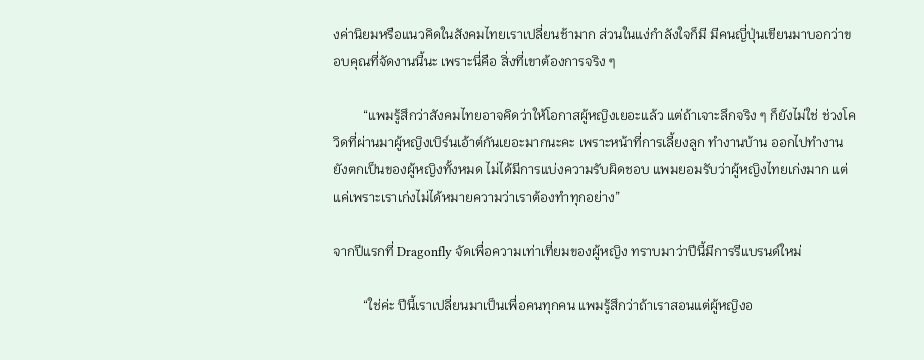งค่านิยมหรือแนวคิดในสังคมไทยเราเปลี่ยนช้ามาก ส่วนในแง่กำลังใจก็มี มีคนญี่ปุ่นเขียนมาบอกว่าขอบคุณที่จัดงานนี้นะ เพราะนี่คือ สิ่งที่เขาต้องการจริง ๆ

         “แพมรู้สึกว่าสังคมไทยอาจคิดว่าให้โอกาสผู้หญิงเยอะแล้ว แต่ถ้าเจาะลึกจริง ๆ ก็ยังไม่ใช่ ช่วงโควิดที่ผ่านมาผู้หญิงเบิร์นเอ้าต์กันเยอะมากนะคะ เพราะหน้าที่การเลี้ยงลูก ทำงานบ้าน ออกไปทำงาน ยังตกเป็นของผู้หญิงทั้งหมด ไม่ได้มีการแบ่งความรับผิดชอบ แพมยอมรับว่าผู้หญิงไทยเก่งมาก แต่แค่เพราะเราเก่งไม่ได้หมายความว่าเราต้องทำทุกอย่าง”

จากปีแรกที่ Dragonfly จัดเพื่อความเท่าเที่ยมของผู้หญิง ทราบมาว่าปีนี้มีการรีแบรนด์ใหม่

         “ใช่ค่ะ ปีนี้เราเปลี่ยนมาเป็นเพื่อคนทุกคน แพมรู้สึกว่าถ้าเราสอนแต่ผู้หญิงอ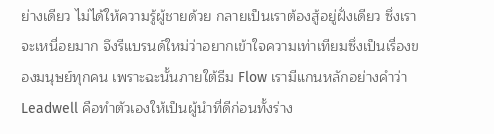ย่างเดียว ไม่ได้ให้ความรู้ผู้ชายด้วย กลายเป็นเราต้องสู้อยู่ฝั่งเดียว ซึ่งเราจะเหนื่อยมาก จึงรีแบรนด์ใหม่ว่าอยากเข้าใจความเท่าเทียมซึ่งเป็นเรื่องของมนุษย์ทุกคน เพราะฉะนั้นภายใต้ธีม Flow เรามีแกนหลักอย่างคำว่า Leadwell คือทำตัวเองให้เป็นผู้นำที่ดีก่อนทั้งร่าง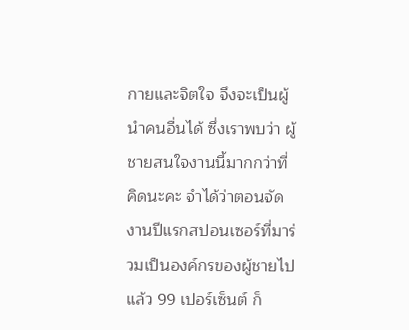กายและจิตใจ จึงจะเป็นผู้นำคนอื่นได้ ซึ่งเราพบว่า ผู้ชายสนใจงานนี้มากกว่าที่คิดนะคะ จำได้ว่าตอนจัดงานปีแรกสปอนเซอร์ที่มาร่วมเป็นองค์กรของผู้ชายไปแล้ว 99 เปอร์เซ็นต์ ก็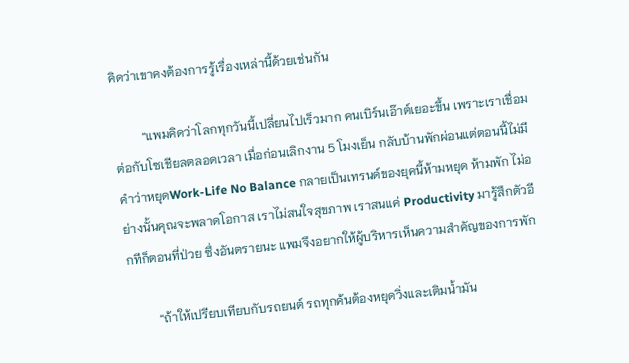คิดว่าเขาคงต้องการรู้เรื่องเหล่านี้ด้วยเช่นกัน

         “แพมคิดว่าโลกทุกวันนี้เปลี่ยนไปเร็วมาก คนเบิร์นเอ๊าต์เยอะขึ้น เพราะเราเชื่อมต่อกับโซเชียลตลอดเวลา เมื่อก่อนเลิกงาน 5 โมงเย็น กลับบ้านพักผ่อนแต่ตอนนี้ไม่มีคำว่าหยุดWork-Life No Balance กลายเป็นเทรนด์ของยุคนี้ห้ามหยุด ห้ามพัก ไม่อย่างนั้นคุณจะพลาดโอกาส เราไม่สนใจสุขภาพ เราสนแค่ Productivity มารู้สึกตัวอีกทีก็ตอนที่ป่วย ซึ่งอันตรายนะ แพมจึงอยากให้ผู้บริหารเห็นความสำคัญของการพัก

         “ถ้าให้เปรียบเทียบกับรถยนต์ รถทุกค้นต้องหยุดวิ่งและเติมน้ำมัน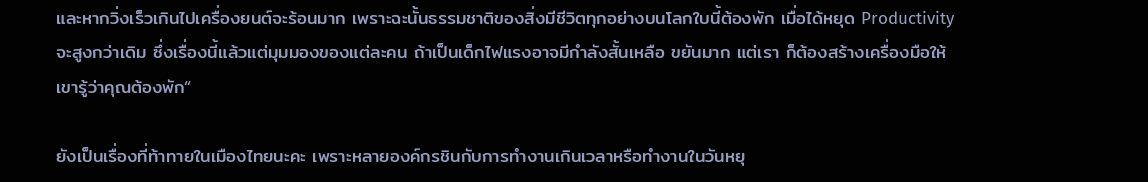และหากวิ่งเร็วเกินไปเครื่องยนต์จะร้อนมาก เพราะฉะนั้นธรรมชาติของสิ่งมีชีวิตทุกอย่างบนโลกใบนี้ต้องพัก เมื่อได้หยุด Productivity จะสูงกว่าเดิม ซึ่งเรื่องนี้แล้วแต่มุมมองของแต่ละคน ถ้าเป็นเด็กไฟแรงอาจมีกำลังสั้นเหลือ ขยันมาก แต่เรา ก็ต้องสร้างเครื่องมือให้เขารู้ว่าคุณต้องพัก“

ยังเป็นเรื่องที่ท้าทายในเมืองไทยนะคะ เพราะหลายองค์กรชินกับการทำงานเกินเวลาหรือทำงานในวันหยุ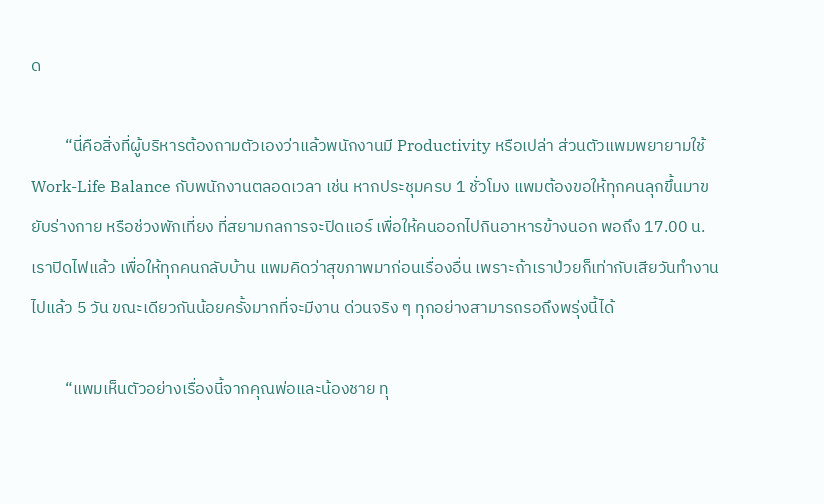ด

         “นี่คือสิ่งที่ผู้บริหารต้องถามตัวเองว่าแล้วพนักงานมี Productivity หรือเปล่า ส่วนตัวแพมพยายามใช้ Work-Life Balance กับพนักงานตลอดเวลา เช่น หากประชุมครบ 1 ชั่วโมง แพมต้องขอให้ทุกคนลุกขึ้นมาขยับร่างกาย หรือช่วงพักเที่ยง ที่สยามกลการจะปิดแอร์ เพื่อให้คนออกไปกินอาหารข้างนอก พอถึง 17.00 น. เราปิดไฟแล้ว เพื่อให้ทุกคนกลับบ้าน แพมคิดว่าสุขภาพมาก่อนเรื่องอื่น เพราะถ้าเราป่วยก็เท่ากับเสียวันทำงานไปแล้ว 5 วัน ขณะเดียวกันน้อยครั้งมากที่จะมีงาน ด่วนจริง ๆ ทุกอย่างสามารถรอถึงพรุ่งนี้ได้

         “แพมเห็นตัวอย่างเรื่องนี้จากคุณพ่อและน้องชาย ทุ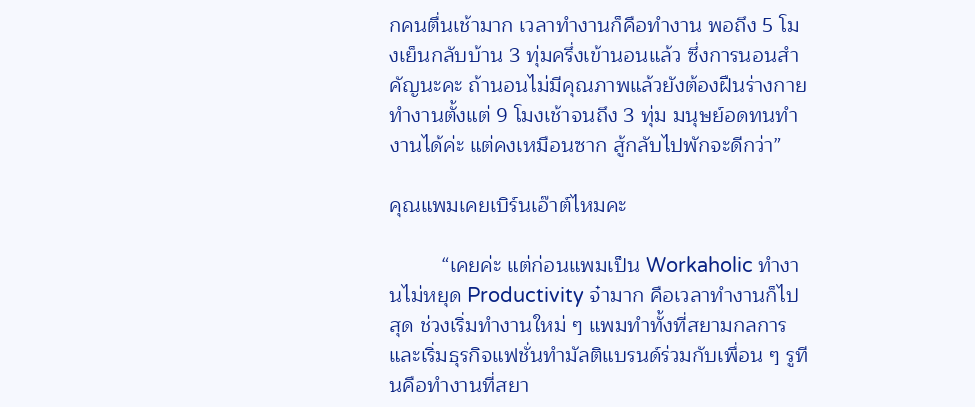กคนตื่นเช้ามาก เวลาทำงานก็คือทำงาน พอถึง 5 โมงเย็นกลับบ้าน 3 ทุ่มครึ่งเข้านอนแล้ว ซึ่งการนอนสำคัญนะคะ ถ้านอนไม่มีคุณภาพแล้วยังต้องฝืนร่างกายทำงานตั้งแต่ 9 โมงเช้าจนถึง 3 ทุ่ม มนุษย์อดทนทำงานได้ค่ะ แต่คงเหมือนซาก สู้กลับไปพักจะดีกว่า”

คุณแพมเคยเบิร์นเอ๊าต์ไหมคะ

         “เคยค่ะ แต่ก่อนแพมเป็น Workaholic ทำงานไม่หยุด Productivity จ๋ามาก คือเวลาทำงานก็ไปสุด ช่วงเริ่มทำงานใหม่ ๆ แพมทำทั้งที่สยามกลการและเริ่มธุรกิจแฟชั่นทำมัลติแบรนด์ร่วมกับเพื่อน ๆ รูทีนคือทำงานที่สยา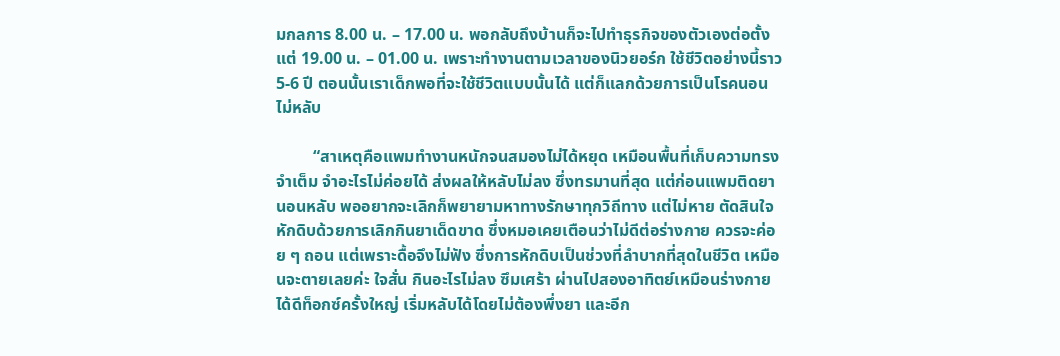มกลการ 8.00 น. – 17.00 น. พอกลับถึงบ้านก็จะไปทำธุรกิจของตัวเองต่อตั้งแต่ 19.00 น. – 01.00 น. เพราะทำงานตามเวลาของนิวยอร์ก ใช้ชีวิตอย่างนี้ราว 5-6 ปี ตอนนั้นเราเด็กพอที่จะใช้ชีวิตแบบนั้นได้ แต่ก็แลกด้วยการเป็นโรคนอนไม่หลับ

         “สาเหตุคือแพมทำงานหนักจนสมองไม่ได้หยุด เหมือนพื้นที่เก็บความทรงจำเต็ม จำอะไรไม่ค่อยได้ ส่งผลให้หลับไม่ลง ซึ่งทรมานที่สุด แต่ก่อนแพมติดยานอนหลับ พออยากจะเลิกก็พยายามหาทางรักษาทุกวิถีทาง แต่ไม่หาย ตัดสินใจ หักดิบด้วยการเลิกกินยาเด็ดขาด ซึ่งหมอเคยเตือนว่าไม่ดีต่อร่างกาย ควรจะค่อย ๆ ถอน แต่เพราะดื้อจึงไม่ฟัง ซึ่งการหักดิบเป็นช่วงที่ลำบากที่สุดในชีวิต เหมือนจะตายเลยค่ะ ใจสั่น กินอะไรไม่ลง ซึมเศร้า ผ่านไปสองอาทิตย์เหมือนร่างกายได้ดีท็อกซ์ครั้งใหญ่ เริ่มหลับได้โดยไม่ต้องพึ่งยา และอีก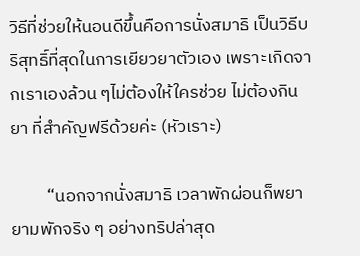วิธีที่ช่วยให้นอนดีขึ้นคือการนั่งสมาธิ เป็นวิธีบริสุทธิ์ที่สุดในการเยียวยาตัวเอง เพราะเกิดจากเราเองล้วน ๆไม่ต้องให้ใครช่วย ไม่ต้องกินยา ที่สำคัญฟรีด้วยค่ะ (หัวเราะ)

         “นอกจากนั่งสมาธิ เวลาพักผ่อนก็พยายามพักจริง ๆ อย่างทริปล่าสุด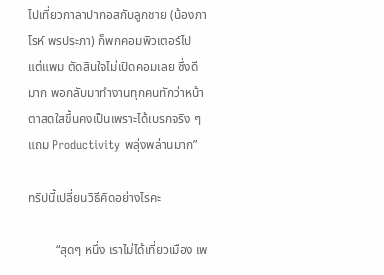ไปเที่ยวกาลาปากอสกับลูกชาย (น้องภาโรห์ พรประภา) ก็พกคอมพิวเตอร์ไป แต่แพม ตัดสินใจไม่เปิดคอมเลย ซึ่งดีมาก พอกลับมาทำงานทุกคนทักว่าหน้าตาสดใสขึ้นคงเป็นเพราะได้เบรกจริง ๆ แถม Productivity พลุ่งพล่านมาก”

ทริปนี้เปลี่ยนวิธีคิดอย่างไรคะ

         “สุดๆ หนึ่ง เราไม่ได้เที่ยวเมือง เพ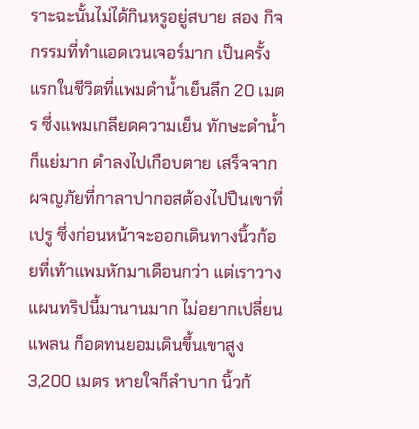ราะฉะนั้นไม่ได้กินหรูอยู่สบาย สอง กิจกรรมที่ทำแอดเวนเจอร์มาก เป็นครั้งแรกในชีวิตที่แพมดำน้ำเย็นลึก 20 เมตร ซึ่งแพมเกลียดความเย็น ทักษะดำน้ำก็แย่มาก ดำลงไปเกือบตาย เสร็จจากผจญภัยที่กาลาปากอสต้องไปปืนเขาที่เปรู ซึ่งก่อนหน้าจะออกเดินทางนิ้วก้อยที่เท้าแพมหักมาเดือนกว่า แต่เราวางแผนทริปนี้มานานมาก ไม่อยากเปลี่ยนแพลน ก็อดทนยอมเดินขึ้นเขาสูง 3,200 เมตร หายใจก็ลำบาก นิ้วก้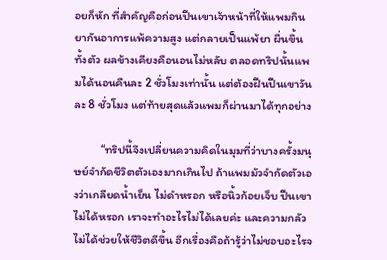อยก็หัก ที่สำคัญคือก่อนปีนเขาเจ้าหน้าที่ให้แพมกินยากันอาการแพ้ความสูง แต่กลายเป็นแพ้ยา ผื่นขึ้นทั้งตัว ผลข้างเคียงคือนอนไม่หลับ ตลอดทริปนั้นแพมได้นอนคืนละ 2 ชั่วโมงเท่านั้น แต่ต้องฝืนปีนเขาวันละ 8 ชั่วโมง แต่ท้ายสุดแล้วแพมก็ผ่านมาได้ทุกอย่าง

         “ทริปนี้จึงเปลี่ยนความคิดในมุมที่ว่าบางครั้งมนุษย์จำกัดชีวิตตัวเองมากเกินไป ถ้าแพมมัวจำกัดตัวเองว่าเกลียดน้ำเย็น ไม่ดำหรอก หรือนิ้วก้อยเจ็บ ปืนเขาไม่ได้หรอก เราจะทำอะไรไม่ได้เลยค่ะ และความกลัวไม่ได้ช่วยให้ชีวิตดีขึ้น อีกเรื่องคือถ้ารู้ว่าไม่ชอบอะไรจ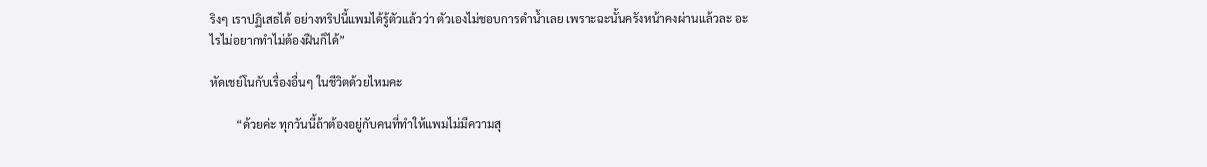ริงๆ เราปฏิเสธได้ อย่างทริปนี้แพมได้รู้ตัวแล้วว่า ตัวเองไม่ชอบการดำน้ำเลย เพราะฉะนั้นครังหน้าคงผ่านแล้วละ อะไรไม่อยากทำไม่ต้องฝืนก็ได้”

หัดเชย์โนกับเรื่องอื่นๆ ในชีวิตด้วยไหมคะ

         “ด้วยค่ะ ทุกวันนี้ถ้าต้องอยู่กับคนที่ทำให้แพมไม่มีความสุ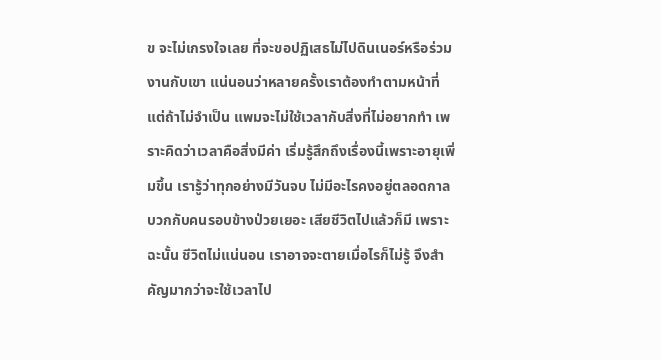ข จะไม่เกรงใจเลย ที่จะขอปฏิเสธไม่ไปดินเนอร์หรือร่วมงานกับเขา แน่นอนว่าหลายครั้งเราต้องทำตามหน้าที่ แต่ถ้าไม่จำเป็น แพมจะไม่ใช้เวลากับสิ่งที่ไม่อยากทำ เพราะคิดว่าเวลาคือสิ่งมีค่า เริ่มรู้สึกถึงเรื่องนี้เพราะอายุเพิ่มขึ้น เรารู้ว่าทุกอย่างมีวันจบ ไม่มีอะไรคงอยู่ตลอดกาล บวกกับคนรอบข้างป่วยเยอะ เสียชีวิตไปแล้วก็มี เพราะฉะนั้น ชีวิตไม่แน่นอน เราอาจจะตายเมื่อไรก็ไม่รู้ จึงสำคัญมากว่าจะใช้เวลาไป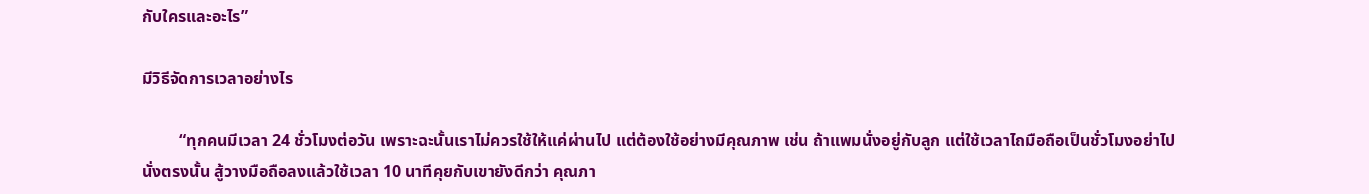กับใครและอะไร”

มีวิธีจัดการเวลาอย่างไร

         “ทุกคนมีเวลา 24 ชั่วโมงต่อวัน เพราะฉะนั้นเราไม่ควรใช้ให้แค่ผ่านไป แต่ต้องใช้อย่างมีคุณภาพ เช่น ถ้าแพมนั่งอยู่กับลูก แต่ใช้เวลาไถมือถือเป็นชั่วโมงอย่าไปนั่งตรงนั้น สู้วางมือถือลงแล้วใช้เวลา 10 นาทีคุยกับเขายังดีกว่า คุณภา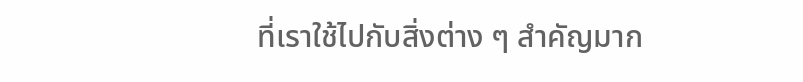ที่เราใช้ไปกับสิ่งต่าง ๆ สำคัญมาก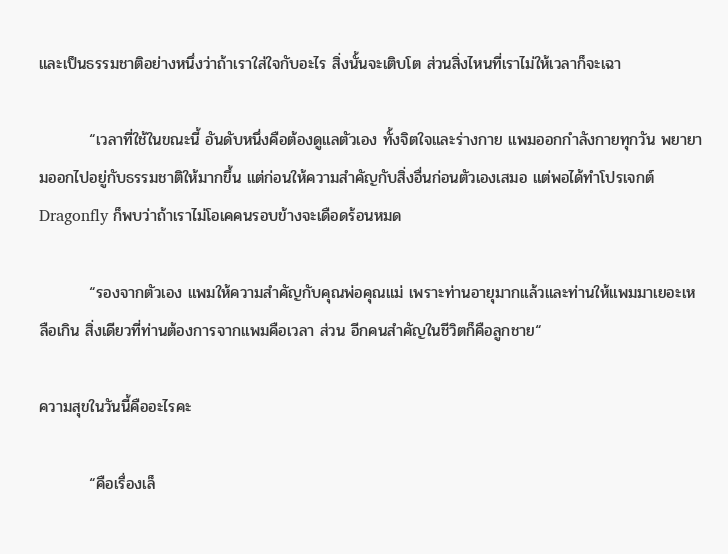และเป็นธรรมชาติอย่างหนึ่งว่าถ้าเราใส่ใจกับอะไร สิ่งนั้นจะเติบโต ส่วนสิ่งไหนที่เราไม่ให้เวลาก็จะเฉา

         “เวลาที่ใช้ในขณะนี้ อันดับหนึ่งคือต้องดูแลตัวเอง ทั้งจิตใจและร่างกาย แพมออกกำลังกายทุกวัน พยายามออกไปอยู่กับธรรมชาติให้มากขึ้น แต่ก่อนให้ความสำคัญกับสิ่งอื่นก่อนตัวเองเสมอ แต่พอได้ทำโปรเจกต์ Dragonfly ก็พบว่าถ้าเราไม่โอเคคนรอบข้างจะเดือดร้อนหมด

         “รองจากตัวเอง แพมให้ความสำคัญกับคุณพ่อคุณแม่ เพราะท่านอายุมากแล้วและท่านให้แพมมาเยอะเหลือเกิน สิ่งเดียวที่ท่านต้องการจากแพมคือเวลา ส่วน อีกคนสำคัญในชีวิตก็คือลูกชาย“

ความสุขในวันนี้คืออะไรคะ

         “คือเรื่องเล็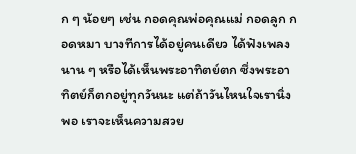ก ๆ น้อยๆ เช่น กอดคุณพ่อคุณแม่ กอดลูก กอดหมา บางทีการได้อยู่คนเดียว ได้ฟังเพลงนาน ๆ หรือได้เห็นพระอาทิตย์ตก ซึ่งพระอาทิตย์ก็ตกอยู่ทุกวันนะ แต่ถ้าวันไหนใจเรานิ่งพอ เราจะเห็นความสวย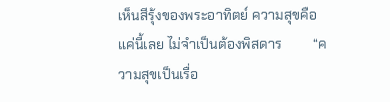เห็นสีรุ้งของพระอาทิตย์ ความสุขคือแค่นี้เลย ไม่จำเป็นต้องพิสดาร         “ความสุขเป็นเรื่อ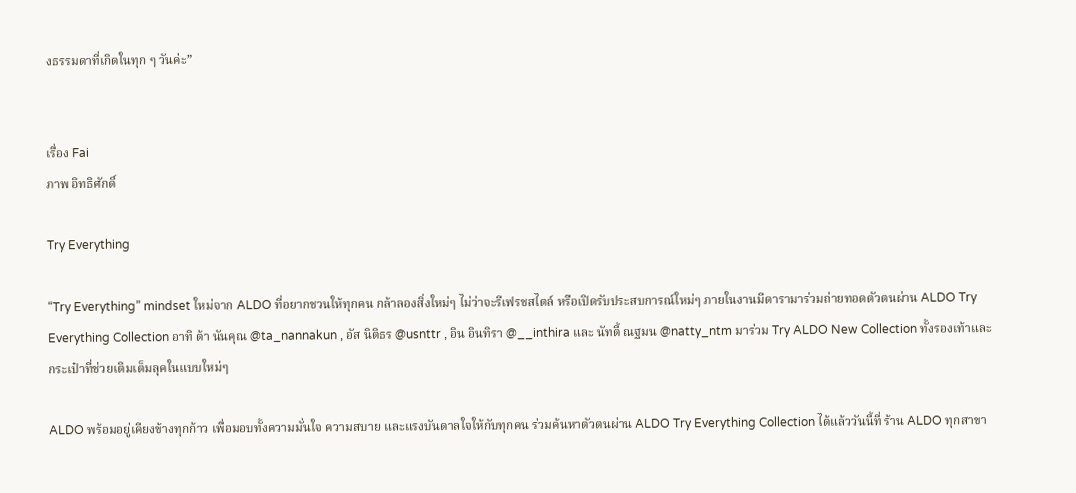งธรรมดาที่เกิดในทุก ๆ วันค่ะ”


เรื่อง Fai
ภาพ อิทธิศักดิ์

Try Everything

“Try Everything” mindset ใหม่จาก ALDO ที่อยากชวนให้ทุกคน กล้าลองสิ่งใหม่ๆ ไม่ว่าจะรีเฟรชสไตล์ หรือเปิดรับประสบการณ์ใหม่ๆ ภายในงานมีดารามาร่วมถ่ายทอดตัวตนผ่าน ALDO Try Everything Collection อาทิ ต้า นันคุณ @ta_nannakun , อัส นิติธร @usnttr , อิน อินทิรา @__inthira และ นัทตี้ ณฐมน @natty_ntm มาร่วม Try ALDO New Collection ทั้งรองเท้าและกระเป๋าที่ช่วยเติมเต็มลุคในแบบใหม่ๆ

ALDO พร้อมอยู่เคียงข้างทุกก้าว เพื่อมอบทั้งความมั่นใจ ความสบาย และแรงบันดาลใจให้กับทุกคน ร่วมค้นหาตัวตนผ่าน ALDO Try Everything Collection ได้แล้ววันนี้ที่ ร้าน ALDO ทุกสาขา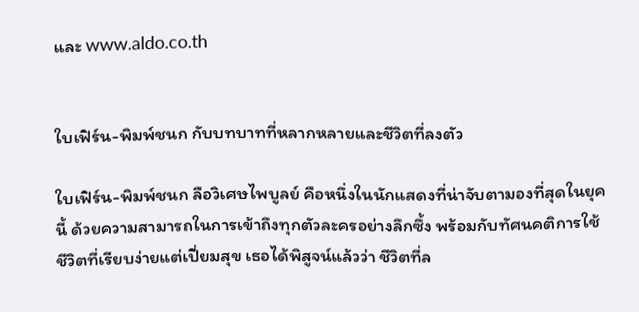และ www.aldo.co.th


ใบเฟิร์น-พิมพ์ชนก กับบทบาทที่หลากหลายและชีวิตที่ลงตัว

ใบเฟิร์น-พิมพ์ชนก ลือวิเศษไพบูลย์ คือหนึ่งในนักแสดงที่น่าจับตามองที่สุดในยุคนี้ ด้วยความสามารถในการเข้าถึงทุกตัวละครอย่างลึกซึ้ง พร้อมกับทัศนคติการใช้ชีวิตที่เรียบง่ายแต่เปี่ยมสุข เธอได้พิสูจน์แล้วว่า ชีวิตที่ล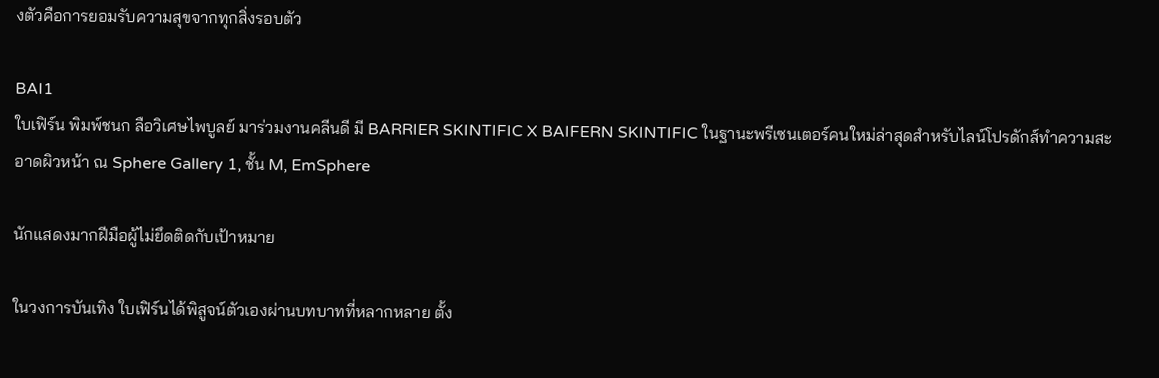งตัวคือการยอมรับความสุขจากทุกสิ่งรอบตัว

BAI1
ใบเฟิร์น พิมพ์ชนก ลือวิเศษไพบูลย์ มาร่วมงานคลีนดี มี BARRIER SKINTIFIC X BAIFERN SKINTIFIC ในฐานะพรีเซนเตอร์คนใหม่ล่าสุดสำหรับไลน์โปรดักส์ทำความสะอาดผิวหน้า ณ Sphere Gallery 1, ชั้น M, EmSphere

นักแสดงมากฝีมือผู้ไม่ยึดติดกับเป้าหมาย

ในวงการบันเทิง ใบเฟิร์นได้พิสูจน์ตัวเองผ่านบทบาทที่หลากหลาย ตั้ง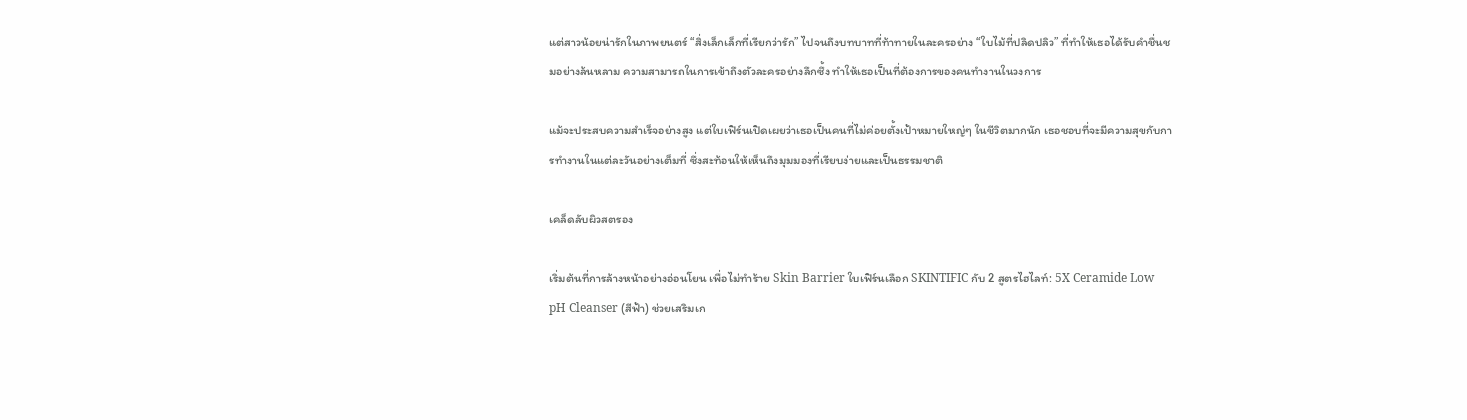แต่สาวน้อยน่ารักในภาพยนตร์ “สิ่งเล็กเล็กที่เรียกว่ารัก” ไปจนถึงบทบาทที่ท้าทายในละครอย่าง “ใบไม้ที่ปลิดปลิว” ที่ทำให้เธอได้รับคำชื่นชมอย่างล้นหลาม ความสามารถในการเข้าถึงตัวละครอย่างลึกซึ้ง ทำให้เธอเป็นที่ต้องการของคนทำงานในวงการ

แม้จะประสบความสำเร็จอย่างสูง แต่ใบเฟิร์นเปิดเผยว่าเธอเป็นคนที่ไม่ค่อยตั้งเป้าหมายใหญ่ๆ ในชีวิตมากนัก เธอชอบที่จะมีความสุขกับการทำงานในแต่ละวันอย่างเต็มที่ ซึ่งสะท้อนให้เห็นถึงมุมมองที่เรียบง่ายและเป็นธรรมชาติ

เคล็ดลับผิวสตรอง

เริ่มต้นที่การล้างหน้าอย่างอ่อนโยน เพื่อไม่ทำร้าย Skin Barrier ใบเฟิร์นเลือก SKINTIFIC กับ 2 สูตรไฮไลท์: 5X Ceramide Low pH Cleanser (สีฟ้า) ช่วยเสริมเก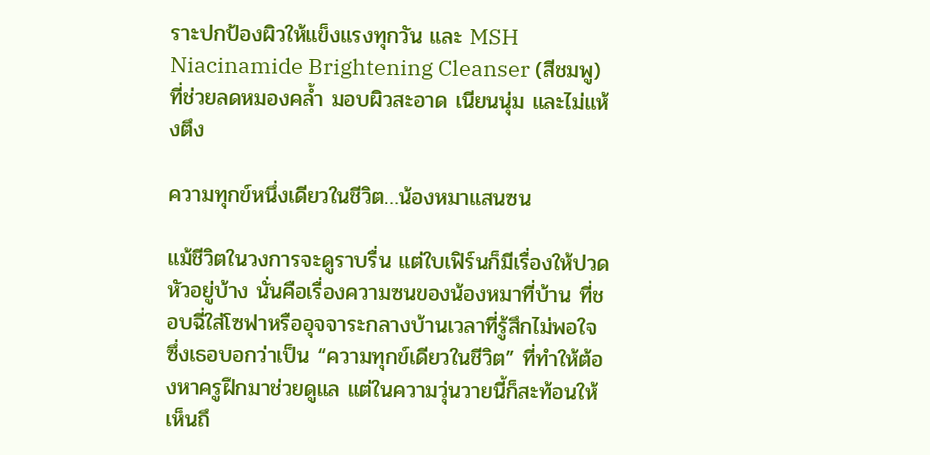ราะปกป้องผิวให้แข็งแรงทุกวัน และ MSH Niacinamide Brightening Cleanser (สีชมพู) ที่ช่วยลดหมองคล้ำ มอบผิวสะอาด เนียนนุ่ม และไม่แห้งตึง

ความทุกข์หนึ่งเดียวในชีวิต…น้องหมาแสนซน

แม้ชีวิตในวงการจะดูราบรื่น แต่ใบเฟิร์นก็มีเรื่องให้ปวดหัวอยู่บ้าง นั่นคือเรื่องความซนของน้องหมาที่บ้าน ที่ชอบฉี่ใส่โซฟาหรืออุจจาระกลางบ้านเวลาที่รู้สึกไม่พอใจ ซึ่งเธอบอกว่าเป็น “ความทุกข์เดียวในชีวิต” ที่ทำให้ต้องหาครูฝึกมาช่วยดูแล แต่ในความวุ่นวายนี้ก็สะท้อนให้เห็นถึ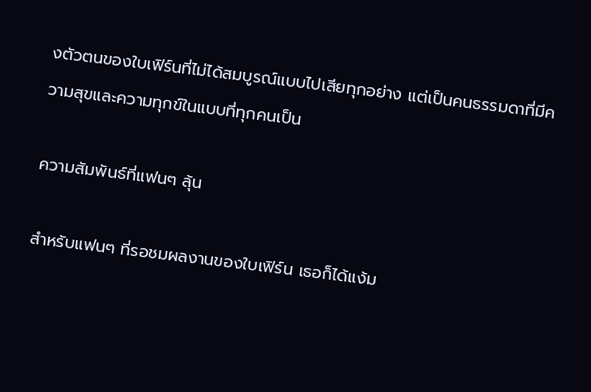งตัวตนของใบเฟิร์นที่ไม่ได้สมบูรณ์แบบไปเสียทุกอย่าง แต่เป็นคนธรรมดาที่มีความสุขและความทุกข์ในแบบที่ทุกคนเป็น

ความสัมพันธ์ที่แฟนๆ ลุ้น

สำหรับแฟนๆ ที่รอชมผลงานของใบเฟิร์น เธอก็ได้แง้ม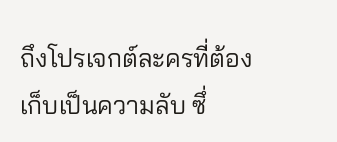ถึงโปรเจกต์ละครที่ต้องเก็บเป็นความลับ ซึ่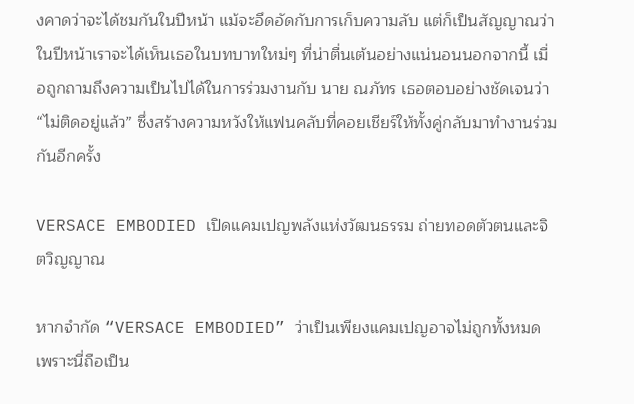งคาดว่าจะได้ชมกันในปีหน้า แม้จะอึดอัดกับการเก็บความลับ แต่ก็เป็นสัญญาณว่าในปีหน้าเราจะได้เห็นเธอในบทบาทใหม่ๆ ที่น่าตื่นเต้นอย่างแน่นอนนอกจากนี้ เมื่อถูกถามถึงความเป็นไปได้ในการร่วมงานกับ นาย ณภัทร เธอตอบอย่างชัดเจนว่า “ไม่ติดอยู่แล้ว” ซึ่งสร้างความหวังให้แฟนคลับที่คอยเชียร์ให้ทั้งคู่กลับมาทำงานร่วมกันอีกครั้ง

VERSACE EMBODIED เปิดแคมเปญพลังแห่งวัฒนธรรม ถ่ายทอดตัวตนและจิตวิญญาณ

หากจำกัด “VERSACE EMBODIED” ว่าเป็นเพียงแคมเปญอาจไม่ถูกทั้งหมด เพราะนี่ถือเป็น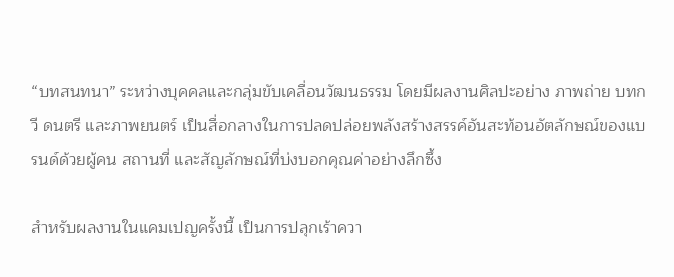“บทสนทนา” ระหว่างบุคคลและกลุ่มขับเคลื่อนวัฒนธรรม โดยมีผลงานศิลปะอย่าง ภาพถ่าย บทกวี ดนตรี และภาพยนตร์ เป็นสื่อกลางในการปลดปล่อยพลังสร้างสรรค์อันสะท้อนอัตลักษณ์ของแบรนด์ด้วยผู้คน สถานที่ และสัญลักษณ์ที่บ่งบอกคุณค่าอย่างลึกซึ้ง

สำหรับผลงานในแคมเปญครั้งนี้ เป็นการปลุกเร้าควา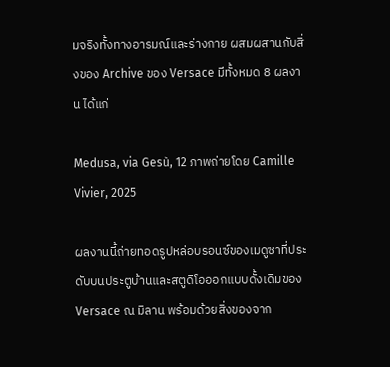มจริงทั้งทางอารมณ์และร่างกาย ผสมผสานกับสิ่งของ Archive ของ Versace มีทั้งหมด 8 ผลงาน ได้แก่

Medusa, via Gesù, 12 ภาพถ่ายโดย Camille Vivier, 2025

ผลงานนี้ถ่ายทอดรูปหล่อบรอนซ์ของเมดูซาที่ประดับบนประตูบ้านและสตูดิโอออกแบบดั้งเดิมของ Versace ณ มิลาน พร้อมด้วยสิ่งของจาก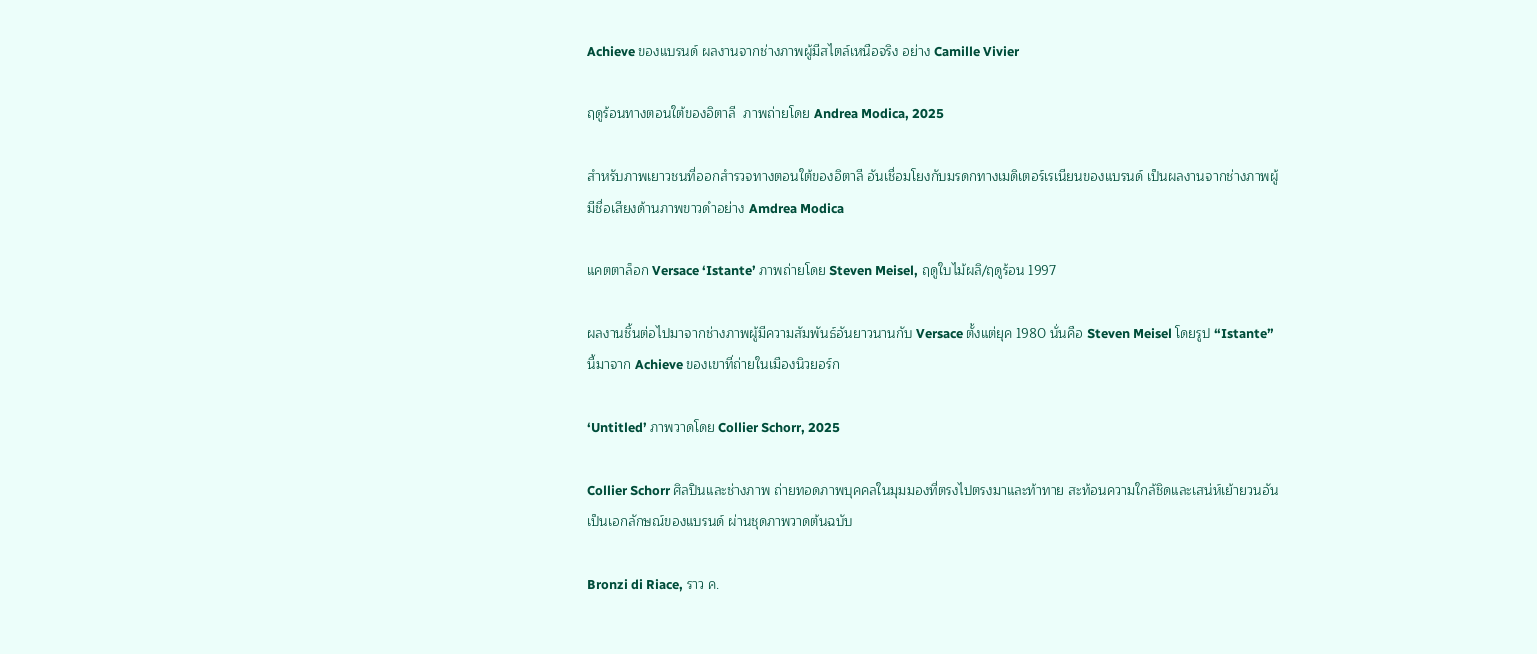Achieve ของแบรนด์ ผลงานจากช่างภาพผู้มีสไตล์เหนือจริง อย่าง Camille Vivier

ฤดูร้อนทางตอนใต้ของอิตาลี  ภาพถ่ายโดย Andrea Modica, 2025

สำหรับภาพเยาวชนที่ออกสำรวจทางตอนใต้ของอิตาลี อันเชื่อมโยงกับมรดกทางเมดิเตอร์เรเนียนของแบรนด์ เป็นผลงานจากช่างภาพผู้มีชื่อเสียงด้านภาพขาวดำอย่าง Amdrea Modica

แคตตาล็อก Versace ‘Istante’ ภาพถ่ายโดย Steven Meisel, ฤดูใบไม้ผลิ/ฤดูร้อน 1997

ผลงานชิ้นต่อไปมาจากช่างภาพผู้มีความสัมพันธ์อันยาวนานกับ Versace ตั้งแต่ยุค 1980 นั่นคือ Steven Meisel โดยรูป “Istante” นี้มาจาก Achieve ของเขาที่ถ่ายในเมืองนิวยอร์ก

‘Untitled’ ภาพวาดโดย Collier Schorr, 2025

Collier Schorr ศิลปินและช่างภาพ ถ่ายทอดภาพบุคคลในมุมมองที่ตรงไปตรงมาและท้าทาย สะท้อนความใกล้ชิดและเสน่ห์เย้ายวนอันเป็นเอกลักษณ์ของแบรนด์ ผ่านชุดภาพวาดต้นฉบับ

Bronzi di Riace, ราว ค.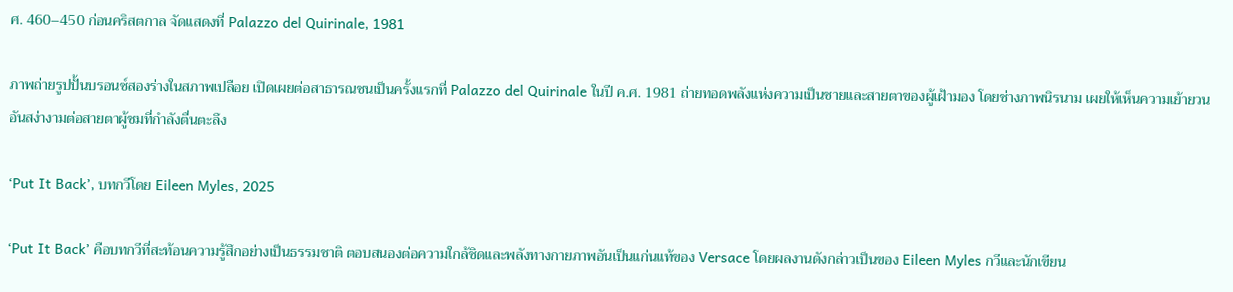ศ. 460–450 ก่อนคริสตกาล จัดแสดงที่ Palazzo del Quirinale, 1981

ภาพถ่ายรูปปั้นบรอนซ์สองร่างในสภาพเปลือย เปิดเผยต่อสาธารณชนเป็นครั้งแรกที่ Palazzo del Quirinale ในปี ค.ศ. 1981 ถ่ายทอดพลังแห่งความเป็นชายและสายตาของผู้เฝ้ามอง โดยช่างภาพนิรนาม เผยให้เห็นความเย้ายวนอันสง่างามต่อสายตาผู้ชมที่กำลังตื่นตะลึง

‘Put It Back’, บทกวีโดย Eileen Myles, 2025

‘Put It Back’ คือบทกวีที่สะท้อนความรู้สึกอย่างเป็นธรรมชาติ ตอบสนองต่อความใกล้ชิดและพลังทางกายภาพอันเป็นแก่นแท้ของ Versace โดยผลงานดังกล่าวเป็นของ Eileen Myles กวีและนักเขียน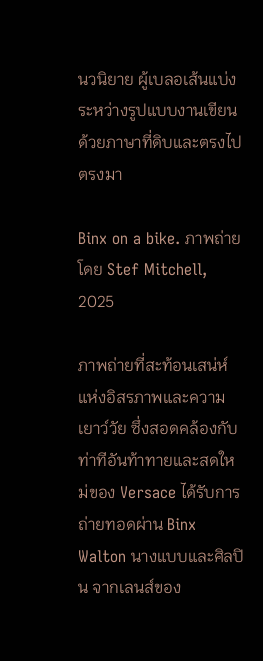นวนิยาย ผู้เบลอเส้นแบ่งระหว่างรูปแบบงานเขียนด้วยภาษาที่ดิบและตรงไปตรงมา

Binx on a bike. ภาพถ่ายโดย Stef Mitchell, 2025

ภาพถ่ายที่สะท้อนเสน่ห์แห่งอิสรภาพและความเยาว์วัย ซึ่งสอดคล้องกับท่าทีอันท้าทายและสดใหม่ของ Versace ได้รับการถ่ายทอดผ่าน Binx Walton นางแบบและศิลปิน จากเลนส์ของ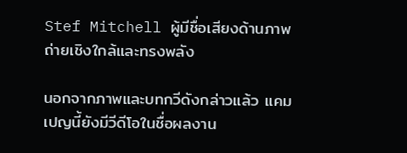Stef Mitchell ผู้มีชื่อเสียงด้านภาพถ่ายเชิงใกล้และทรงพลัง

นอกจากภาพและบทกวีดังกล่าวแล้ว แคมเปญนี้ยังมีวีดีโอในชื่อผลงาน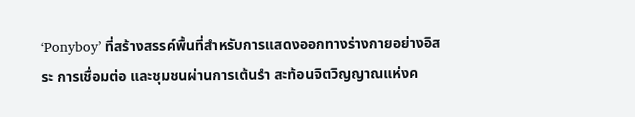‘Ponyboy’ ที่สร้างสรรค์พื้นที่สำหรับการแสดงออกทางร่างกายอย่างอิสระ การเชื่อมต่อ และชุมชนผ่านการเต้นรำ สะท้อนจิตวิญญาณแห่งค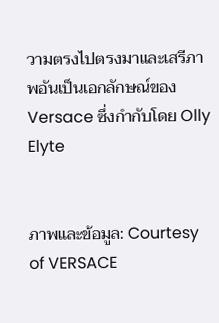วามตรงไปตรงมาและเสรีภาพอันเป็นเอกลักษณ์ของ Versace ซึ่งกำกับโดย Olly Elyte


ภาพและข้อมูล: Courtesy of VERSACE